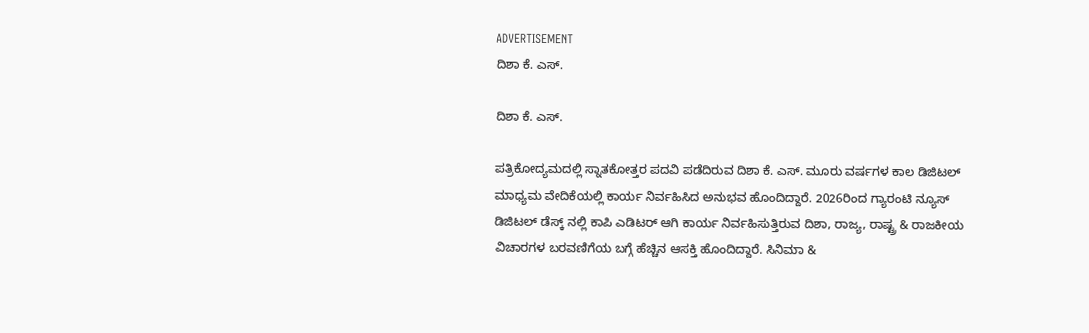ADVERTISEMENT
ದಿಶಾ ಕೆ. ಎಸ್.

ದಿಶಾ ಕೆ. ಎಸ್.

ಪತ್ರಿಕೋದ್ಯಮದಲ್ಲಿ ಸ್ನಾತಕೋತ್ತರ ಪದವಿ ಪಡೆದಿರುವ ದಿಶಾ ಕೆ. ಎಸ್. ಮೂರು ವರ್ಷಗಳ ಕಾಲ ಡಿಜಿಟಲ್ ಮಾಧ್ಯಮ ವೇದಿಕೆಯಲ್ಲಿ ಕಾರ್ಯ ನಿರ್ವಹಿಸಿದ ಅನುಭವ ಹೊಂದಿದ್ದಾರೆ. 2026ರಿಂದ ಗ್ಯಾರಂಟಿ ನ್ಯೂಸ್ ಡಿಜಿಟಲ್ ಡೆಸ್ಕ್ ನಲ್ಲಿ ಕಾಪಿ ಎಡಿಟರ್ ಆಗಿ ಕಾರ್ಯ ನಿರ್ವಹಿಸುತ್ತಿರುವ ದಿಶಾ, ರಾಜ್ಯ, ರಾಷ್ಟ್ರ & ರಾಜಕೀಯ ವಿಚಾರಗಳ ಬರವಣಿಗೆಯ ಬಗ್ಗೆ ಹೆಚ್ಚಿನ ಆಸಕ್ತಿ ಹೊಂದಿದ್ದಾರೆ. ಸಿನಿಮಾ &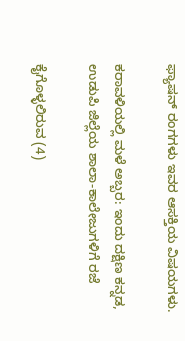ಫ್ಯಾಷನ್ ರಂಗಗಳು ಇವರ ಆಸಕ್ತಿಯ ವಿಷಯಗಳು.

ಕರಾವಳಿಯಲ್ಲಿ ಮಳೆ ಅಬ್ಬರ: ಇಂದು ದಕ್ಷಿಣ ಕನ್ನಡ, ಉಡುಪಿ ಜಿಲ್ಲೆಯ ಶಾಲಾ-ಕಾಲೇಜುಗಳಿಗೆ ರಜೆ

ಕೈಗೊಳ್ಳಲಿರುವ (4)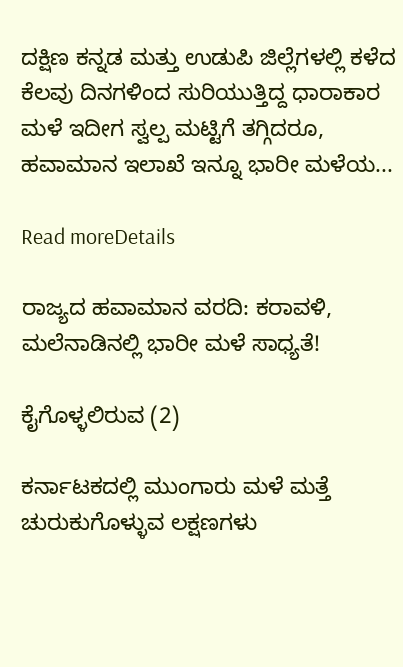ದಕ್ಷಿಣ ಕನ್ನಡ ಮತ್ತು ಉಡುಪಿ ಜಿಲ್ಲೆಗಳಲ್ಲಿ ಕಳೆದ ಕೆಲವು ದಿನಗಳಿಂದ ಸುರಿಯುತ್ತಿದ್ದ ಧಾರಾಕಾರ ಮಳೆ ಇದೀಗ ಸ್ವಲ್ಪ ಮಟ್ಟಿಗೆ ತಗ್ಗಿದರೂ, ಹವಾಮಾನ ಇಲಾಖೆ ಇನ್ನೂ ಭಾರೀ ಮಳೆಯ...

Read moreDetails

ರಾಜ್ಯದ ಹವಾಮಾನ ವರದಿ: ಕರಾವಳಿ, ಮಲೆನಾಡಿನಲ್ಲಿ ಭಾರೀ ಮಳೆ ಸಾಧ್ಯತೆ!

ಕೈಗೊಳ್ಳಲಿರುವ (2)

ಕರ್ನಾಟಕದಲ್ಲಿ ಮುಂಗಾರು ಮಳೆ ಮತ್ತೆ ಚುರುಕುಗೊಳ್ಳುವ ಲಕ್ಷಣಗಳು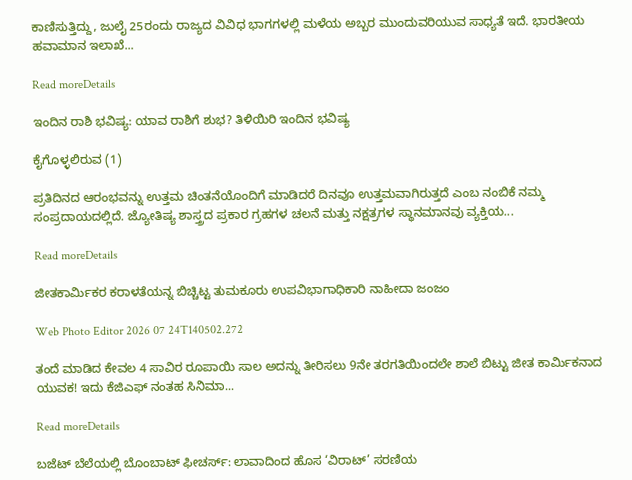ಕಾಣಿಸುತ್ತಿದ್ದು, ಜುಲೈ 25ರಂದು ರಾಜ್ಯದ ವಿವಿಧ ಭಾಗಗಳಲ್ಲಿ ಮಳೆಯ ಅಬ್ಬರ ಮುಂದುವರಿಯುವ ಸಾಧ್ಯತೆ ಇದೆ. ಭಾರತೀಯ ಹವಾಮಾನ ಇಲಾಖೆ...

Read moreDetails

ಇಂದಿನ ರಾಶಿ ಭವಿಷ್ಯ: ಯಾವ ರಾಶಿಗೆ ಶುಭ? ತಿಳಿಯಿರಿ ಇಂದಿನ ಭವಿಷ್ಯ

ಕೈಗೊಳ್ಳಲಿರುವ (1)

ಪ್ರತಿದಿನದ ಆರಂಭವನ್ನು ಉತ್ತಮ ಚಿಂತನೆಯೊಂದಿಗೆ ಮಾಡಿದರೆ ದಿನವೂ ಉತ್ತಮವಾಗಿರುತ್ತದೆ ಎಂಬ ನಂಬಿಕೆ ನಮ್ಮ ಸಂಪ್ರದಾಯದಲ್ಲಿದೆ. ಜ್ಯೋತಿಷ್ಯ ಶಾಸ್ತ್ರದ ಪ್ರಕಾರ ಗ್ರಹಗಳ ಚಲನೆ ಮತ್ತು ನಕ್ಷತ್ರಗಳ ಸ್ಥಾನಮಾನವು ವ್ಯಕ್ತಿಯ...

Read moreDetails

ಜೀತಕಾರ್ಮಿಕರ ಕರಾಳತೆಯನ್ನ ಬಿಚ್ಚಿಟ್ಟ ತುಮಕೂರು ಉಪವಿಭಾಗಾಧಿಕಾರಿ ನಾಹೀದಾ ಜಂಜಂ

Web Photo Editor 2026 07 24T140502.272

ತಂದೆ ಮಾಡಿದ ಕೇವಲ 4 ಸಾವಿರ ರೂಪಾಯಿ ಸಾಲ ಅದನ್ನು ತೀರಿಸಲು 9ನೇ ತರಗತಿಯಿಂದಲೇ ಶಾಲೆ ಬಿಟ್ಟು ಜೀತ ಕಾರ್ಮಿಕನಾದ ಯುವಕ! ಇದು ಕೆಜಿಎಫ್ ನಂತಹ ಸಿನಿಮಾ...

Read moreDetails

ಬಜೆಟ್ ಬೆಲೆಯಲ್ಲಿ ಬೊಂಬಾಟ್ ಫೀಚರ್ಸ್: ಲಾವಾದಿಂದ ಹೊಸ ‘ವಿರಾಟ್’ ಸರಣಿಯ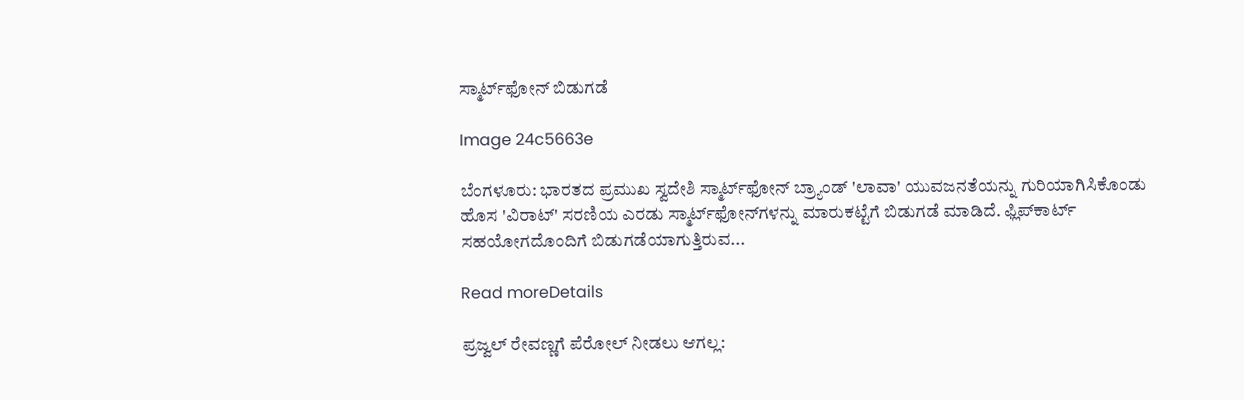ಸ್ಮಾರ್ಟ್‌ಫೋನ್‌ ಬಿಡುಗಡೆ

Image 24c5663e

ಬೆಂಗಳೂರು: ಭಾರತದ ಪ್ರಮುಖ ಸ್ವದೇಶಿ ಸ್ಮಾರ್ಟ್‌ಫೋನ್ ಬ್ರ್ಯಾಂಡ್ 'ಲಾವಾ' ಯುವಜನತೆಯನ್ನು ಗುರಿಯಾಗಿಸಿಕೊಂಡು ಹೊಸ 'ವಿರಾಟ್' ಸರಣಿಯ ಎರಡು ಸ್ಮಾರ್ಟ್‌ಫೋನ್‌ಗಳನ್ನು ಮಾರುಕಟ್ಟೆಗೆ ಬಿಡುಗಡೆ ಮಾಡಿದೆ. ಫ್ಲಿಪ್‌ಕಾರ್ಟ್ ಸಹಯೋಗದೊಂದಿಗೆ ಬಿಡುಗಡೆಯಾಗುತ್ತಿರುವ...

Read moreDetails

ಪ್ರಜ್ವಲ್ ರೇವಣ್ಣಗೆ ಪೆರೋಲ್ ನೀಡಲು ಆಗಲ್ಲ: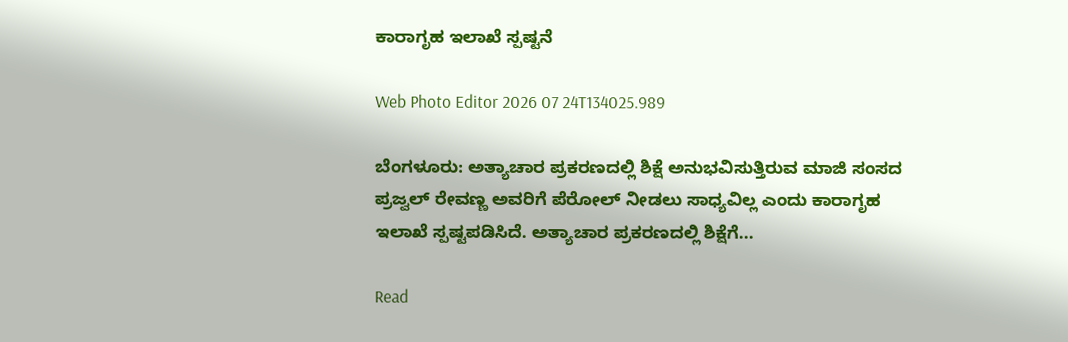ಕಾರಾಗೃಹ ಇಲಾಖೆ ಸ್ಪಷ್ಟನೆ

Web Photo Editor 2026 07 24T134025.989

ಬೆಂಗಳೂರು: ಅತ್ಯಾಚಾರ ಪ್ರಕರಣದಲ್ಲಿ ಶಿಕ್ಷೆ ಅನುಭವಿಸುತ್ತಿರುವ ಮಾಜಿ ಸಂಸದ ಪ್ರಜ್ವಲ್ ರೇವಣ್ಣ ಅವರಿಗೆ ಪೆರೋಲ್ ನೀಡಲು ಸಾಧ್ಯವಿಲ್ಲ ಎಂದು ಕಾರಾಗೃಹ ಇಲಾಖೆ ಸ್ಪಷ್ಟಪಡಿಸಿದೆ. ಅತ್ಯಾಚಾರ ಪ್ರಕರಣದಲ್ಲಿ ಶಿಕ್ಷೆಗೆ...

Read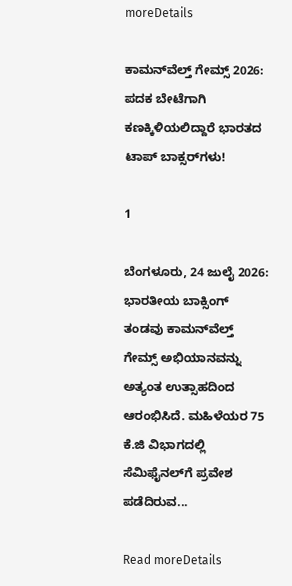moreDetails

ಕಾಮನ್‌ವೆಲ್ತ್ ಗೇಮ್ಸ್ 2026: ಪದಕ ಬೇಟೆಗಾಗಿ ಕಣಕ್ಕಿಳಿಯಲಿದ್ದಾರೆ ಭಾರತದ ಟಾಪ್ ಬಾಕ್ಸರ್‌ಗಳು!

1

ಬೆಂಗಳೂರು, 24 ಜುಲೈ 2026: ಭಾರತೀಯ ಬಾಕ್ಸಿಂಗ್ ತಂಡವು ಕಾಮನ್‌ವೆಲ್ತ್ ಗೇಮ್ಸ್ ಅಭಿಯಾನವನ್ನು ಅತ್ಯಂತ ಉತ್ಸಾಹದಿಂದ ಆರಂಭಿಸಿದೆ. ಮಹಿಳೆಯರ 75 ಕೆ.ಜಿ ವಿಭಾಗದಲ್ಲಿ ಸೆಮಿಫೈನಲ್‌ಗೆ ಪ್ರವೇಶ ಪಡೆದಿರುವ...

Read moreDetails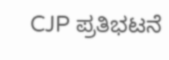CJP ಪ್ರತಿಭಟನೆ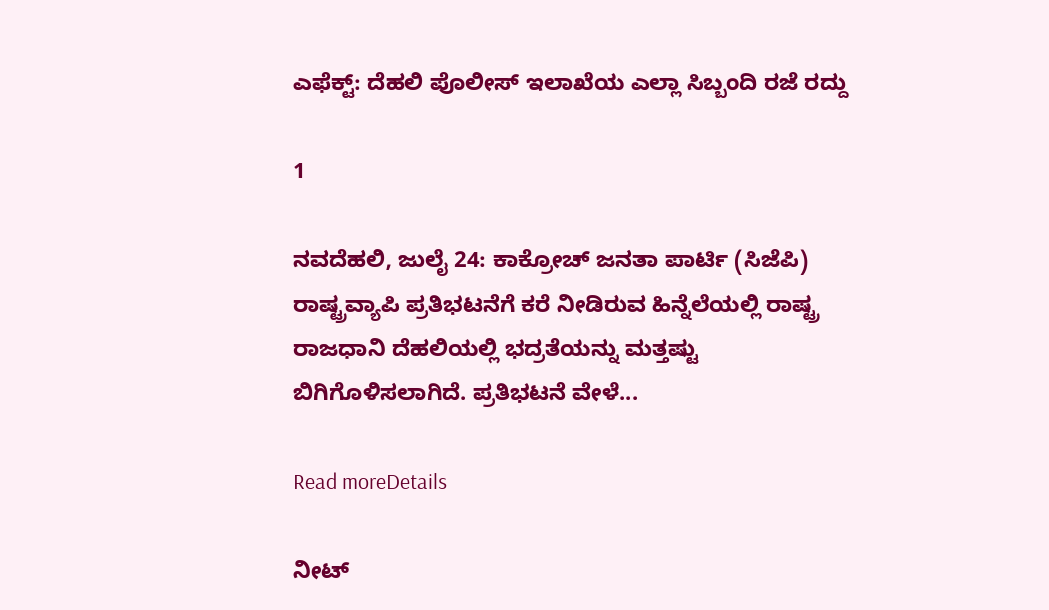ಎಫೆಕ್ಟ್‌: ದೆಹಲಿ ಪೊಲೀಸ್‌ ಇಲಾಖೆಯ ಎಲ್ಲಾ ಸಿಬ್ಬಂದಿ ರಜೆ ರದ್ದು

1

ನವದೆಹಲಿ, ಜುಲೈ 24: ಕಾಕ್ರೋಚ್ ಜನತಾ ಪಾರ್ಟಿ (ಸಿಜೆಪಿ) ರಾಷ್ಟ್ರವ್ಯಾಪಿ ಪ್ರತಿಭಟನೆಗೆ ಕರೆ ನೀಡಿರುವ ಹಿನ್ನೆಲೆಯಲ್ಲಿ ರಾಷ್ಟ್ರ ರಾಜಧಾನಿ ದೆಹಲಿಯಲ್ಲಿ ಭದ್ರತೆಯನ್ನು ಮತ್ತಷ್ಟು ಬಿಗಿಗೊಳಿಸಲಾಗಿದೆ. ಪ್ರತಿಭಟನೆ ವೇಳೆ...

Read moreDetails

ನೀಟ್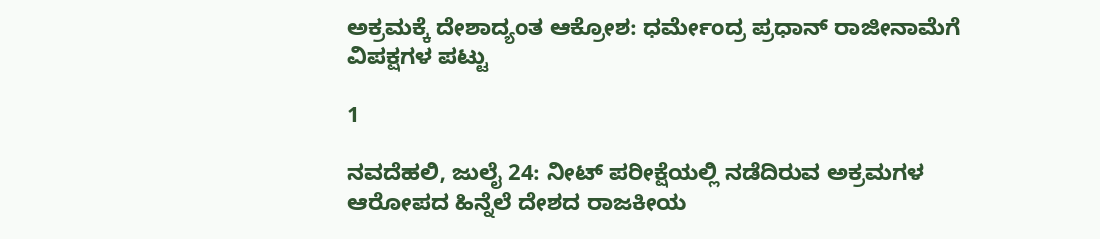ಅಕ್ರಮಕ್ಕೆ ದೇಶಾದ್ಯಂತ ಆಕ್ರೋಶ: ಧರ್ಮೇಂದ್ರ ಪ್ರಧಾನ್ ರಾಜೀನಾಮೆಗೆ ವಿಪಕ್ಷಗಳ ಪಟ್ಟು

1

ನವದೆಹಲಿ, ಜುಲೈ 24: ನೀಟ್ ಪರೀಕ್ಷೆಯಲ್ಲಿ ನಡೆದಿರುವ ಅಕ್ರಮಗಳ ಆರೋಪದ ಹಿನ್ನೆಲೆ ದೇಶದ ರಾಜಕೀಯ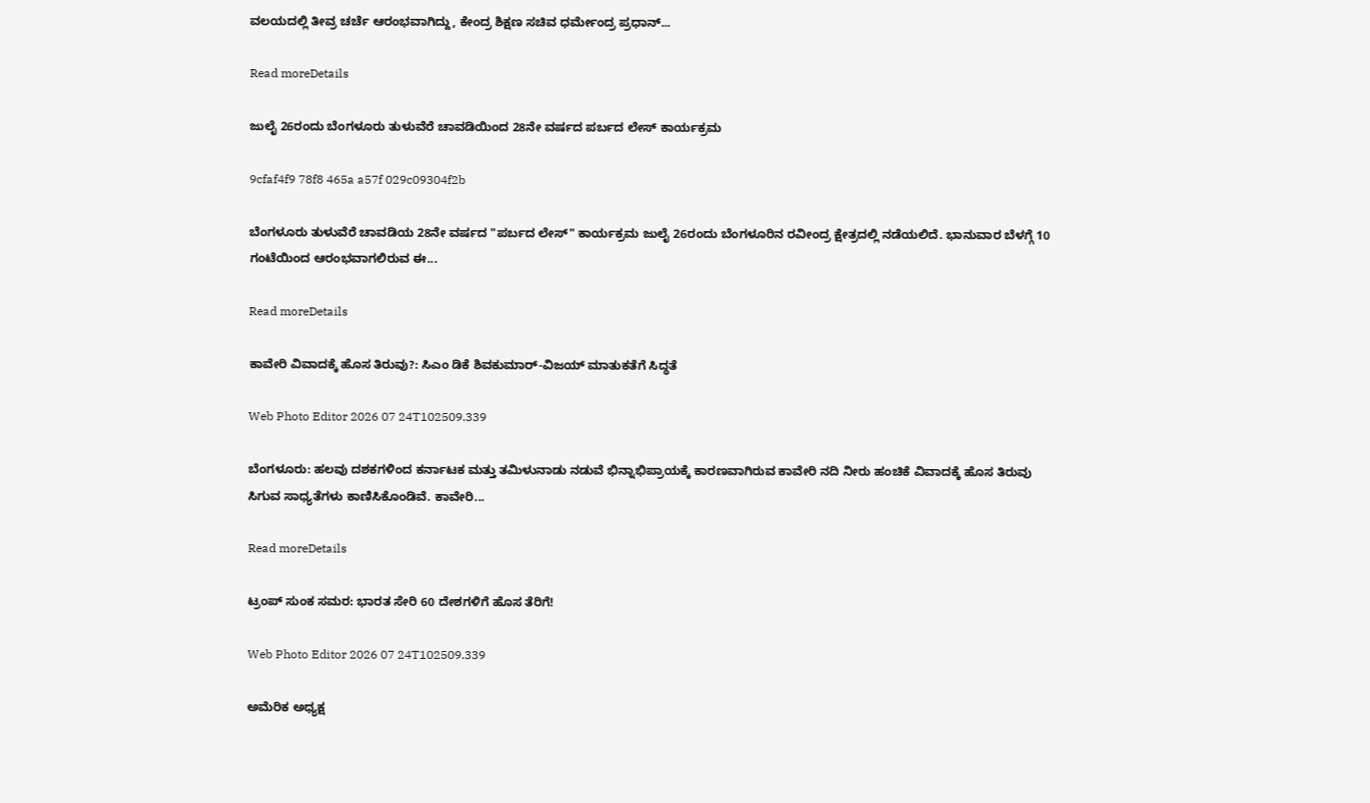ವಲಯದಲ್ಲಿ ತೀವ್ರ ಚರ್ಚೆ ಆರಂಭವಾಗಿದ್ದು, ಕೇಂದ್ರ ಶಿಕ್ಷಣ ಸಚಿವ ಧರ್ಮೇಂದ್ರ ಪ್ರಧಾನ್...

Read moreDetails

ಜುಲೈ 26ರಂದು ಬೆಂಗಳೂರು ತುಳುವೆರೆ ಚಾವಡಿಯಿಂದ 28ನೇ ವರ್ಷದ ಪರ್ಬದ ಲೇಸ್ ಕಾರ್ಯಕ್ರಮ

9cfaf4f9 78f8 465a a57f 029c09304f2b

ಬೆಂಗಳೂರು ತುಳುವೆರೆ ಚಾವಡಿಯ 28ನೇ ವರ್ಷದ "ಪರ್ಬದ ಲೇಸ್" ಕಾರ್ಯಕ್ರಮ ಜುಲೈ 26ರಂದು ಬೆಂಗಳೂರಿನ ರವೀಂದ್ರ ಕ್ಷೇತ್ರದಲ್ಲಿ ನಡೆಯಲಿದೆ. ಭಾನುವಾರ ಬೆಳಗ್ಗೆ 10 ಗಂಟೆಯಿಂದ ಆರಂಭವಾಗಲಿರುವ ಈ...

Read moreDetails

ಕಾವೇರಿ ವಿವಾದಕ್ಕೆ ಹೊಸ ತಿರುವು?: ಸಿಎಂ ಡಿಕೆ ಶಿವಕುಮಾರ್-ವಿಜಯ್ ಮಾತುಕತೆಗೆ ಸಿದ್ಧತೆ

Web Photo Editor 2026 07 24T102509.339

ಬೆಂಗಳೂರು: ಹಲವು ದಶಕಗಳಿಂದ ಕರ್ನಾಟಕ ಮತ್ತು ತಮಿಳುನಾಡು ನಡುವೆ ಭಿನ್ನಾಭಿಪ್ರಾಯಕ್ಕೆ ಕಾರಣವಾಗಿರುವ ಕಾವೇರಿ ನದಿ ನೀರು ಹಂಚಿಕೆ ವಿವಾದಕ್ಕೆ ಹೊಸ ತಿರುವು ಸಿಗುವ ಸಾಧ್ಯತೆಗಳು ಕಾಣಿಸಿಕೊಂಡಿವೆ. ಕಾವೇರಿ...

Read moreDetails

ಟ್ರಂಪ್‌ ಸುಂಕ ಸಮರ: ಭಾರತ ಸೇರಿ 60 ದೇಶಗಳಿಗೆ ಹೊಸ ತೆರಿಗೆ!

Web Photo Editor 2026 07 24T102509.339

ಅಮೆರಿಕ ಅಧ್ಯಕ್ಷ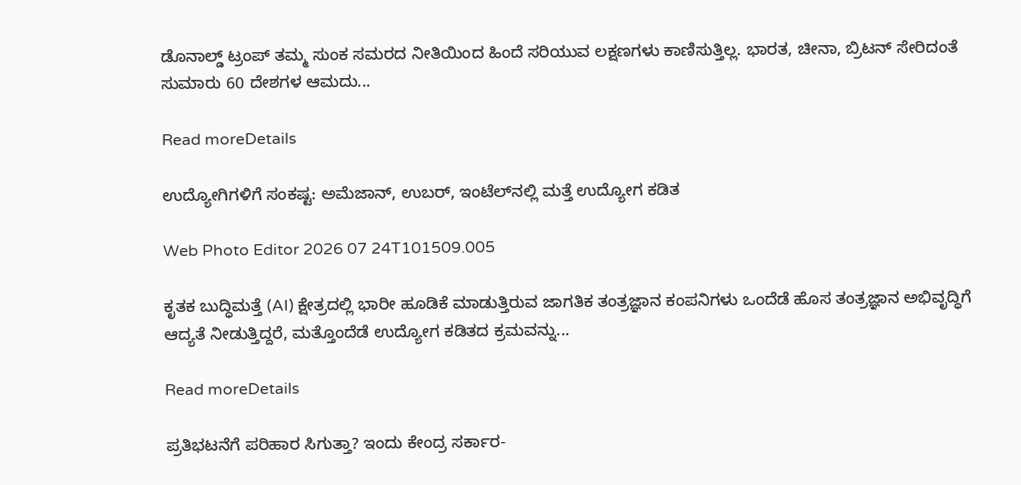ಡೊನಾಲ್ಡ್ ಟ್ರಂಪ್ ತಮ್ಮ ಸುಂಕ ಸಮರದ ನೀತಿಯಿಂದ ಹಿಂದೆ ಸರಿಯುವ ಲಕ್ಷಣಗಳು ಕಾಣಿಸುತ್ತಿಲ್ಲ. ಭಾರತ, ಚೀನಾ, ಬ್ರಿಟನ್ ಸೇರಿದಂತೆ ಸುಮಾರು 60 ದೇಶಗಳ ಆಮದು...

Read moreDetails

ಉದ್ಯೋಗಿಗಳಿಗೆ ಸಂಕಷ್ಟ: ಅಮೆಜಾನ್, ಉಬರ್, ಇಂಟೆಲ್‌ನಲ್ಲಿ ಮತ್ತೆ ಉದ್ಯೋಗ ಕಡಿತ

Web Photo Editor 2026 07 24T101509.005

ಕೃತಕ ಬುದ್ಧಿಮತ್ತೆ (AI) ಕ್ಷೇತ್ರದಲ್ಲಿ ಭಾರೀ ಹೂಡಿಕೆ ಮಾಡುತ್ತಿರುವ ಜಾಗತಿಕ ತಂತ್ರಜ್ಞಾನ ಕಂಪನಿಗಳು ಒಂದೆಡೆ ಹೊಸ ತಂತ್ರಜ್ಞಾನ ಅಭಿವೃದ್ಧಿಗೆ ಆದ್ಯತೆ ನೀಡುತ್ತಿದ್ದರೆ, ಮತ್ತೊಂದೆಡೆ ಉದ್ಯೋಗ ಕಡಿತದ ಕ್ರಮವನ್ನು...

Read moreDetails

ಪ್ರತಿಭಟನೆಗೆ ಪರಿಹಾರ ಸಿಗುತ್ತಾ? ಇಂದು ಕೇಂದ್ರ ಸರ್ಕಾರ-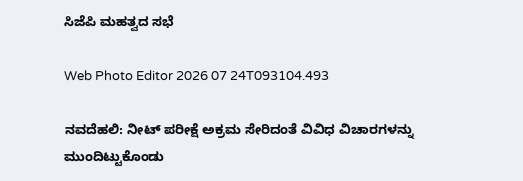ಸಿಜೆಪಿ ಮಹತ್ವದ ಸಭೆ

Web Photo Editor 2026 07 24T093104.493

ನವದೆಹಲಿ: ನೀಟ್‌ ಪರೀಕ್ಷೆ ಅಕ್ರಮ ಸೇರಿದಂತೆ ವಿವಿಧ ವಿಚಾರಗಳನ್ನು ಮುಂದಿಟ್ಟುಕೊಂಡು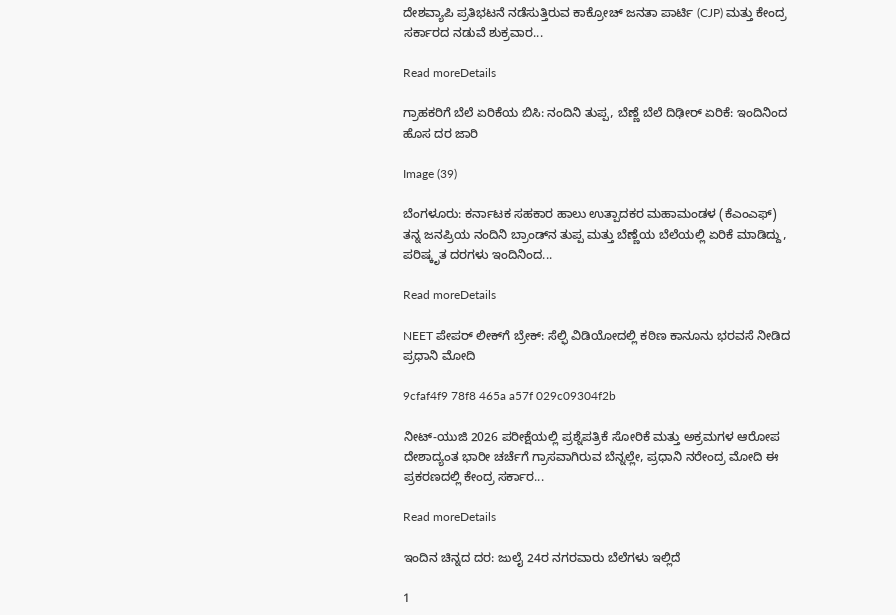ದೇಶವ್ಯಾಪಿ ಪ್ರತಿಭಟನೆ ನಡೆಸುತ್ತಿರುವ ಕಾಕ್ರೋಚ್ ಜನತಾ ಪಾರ್ಟಿ (CJP) ಮತ್ತು ಕೇಂದ್ರ ಸರ್ಕಾರದ ನಡುವೆ ಶುಕ್ರವಾರ...

Read moreDetails

ಗ್ರಾಹಕರಿಗೆ ಬೆಲೆ ಏರಿಕೆಯ ಬಿಸಿ: ನಂದಿನಿ ತುಪ್ಪ, ಬೆಣ್ಣೆ ಬೆಲೆ ದಿಢೀರ್ ಏರಿಕೆ: ಇಂದಿನಿಂದ ಹೊಸ ದರ ಜಾರಿ

Image (39)

ಬೆಂಗಳೂರು: ಕರ್ನಾಟಕ ಸಹಕಾರ ಹಾಲು ಉತ್ಪಾದಕರ ಮಹಾಮಂಡಳ (ಕೆಎಂಎಫ್) ತನ್ನ ಜನಪ್ರಿಯ ನಂದಿನಿ ಬ್ರಾಂಡ್‌ನ ತುಪ್ಪ ಮತ್ತು ಬೆಣ್ಣೆಯ ಬೆಲೆಯಲ್ಲಿ ಏರಿಕೆ ಮಾಡಿದ್ದು, ಪರಿಷ್ಕೃತ ದರಗಳು ಇಂದಿನಿಂದ...

Read moreDetails

NEET ಪೇಪರ್ ಲೀಕ್‌ಗೆ ಬ್ರೇಕ್: ಸೆಲ್ಫಿ ವಿಡಿಯೋದಲ್ಲಿ ಕಠಿಣ ಕಾನೂನು ಭರವಸೆ ನೀಡಿದ ಪ್ರಧಾನಿ ಮೋದಿ

9cfaf4f9 78f8 465a a57f 029c09304f2b

ನೀಟ್-ಯುಜಿ 2026 ಪರೀಕ್ಷೆಯಲ್ಲಿ ಪ್ರಶ್ನೆಪತ್ರಿಕೆ ಸೋರಿಕೆ ಮತ್ತು ಅಕ್ರಮಗಳ ಆರೋಪ ದೇಶಾದ್ಯಂತ ಭಾರೀ ಚರ್ಚೆಗೆ ಗ್ರಾಸವಾಗಿರುವ ಬೆನ್ನಲ್ಲೇ, ಪ್ರಧಾನಿ ನರೇಂದ್ರ ಮೋದಿ ಈ ಪ್ರಕರಣದಲ್ಲಿ ಕೇಂದ್ರ ಸರ್ಕಾರ...

Read moreDetails

ಇಂದಿನ ಚಿನ್ನದ ದರ: ಜುಲೈ 24ರ ನಗರವಾರು ಬೆಲೆಗಳು ಇಲ್ಲಿದೆ

1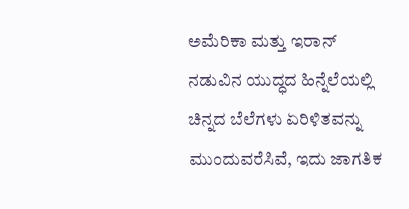ಅಮೆರಿಕಾ ಮತ್ತು ಇರಾನ್ ನಡುವಿನ ಯುದ್ಧದ ಹಿನ್ನೆಲೆಯಲ್ಲಿ ಚಿನ್ನದ ಬೆಲೆಗಳು ಏರಿಳಿತವನ್ನು ಮುಂದುವರೆಸಿವೆ, ಇದು ಜಾಗತಿಕ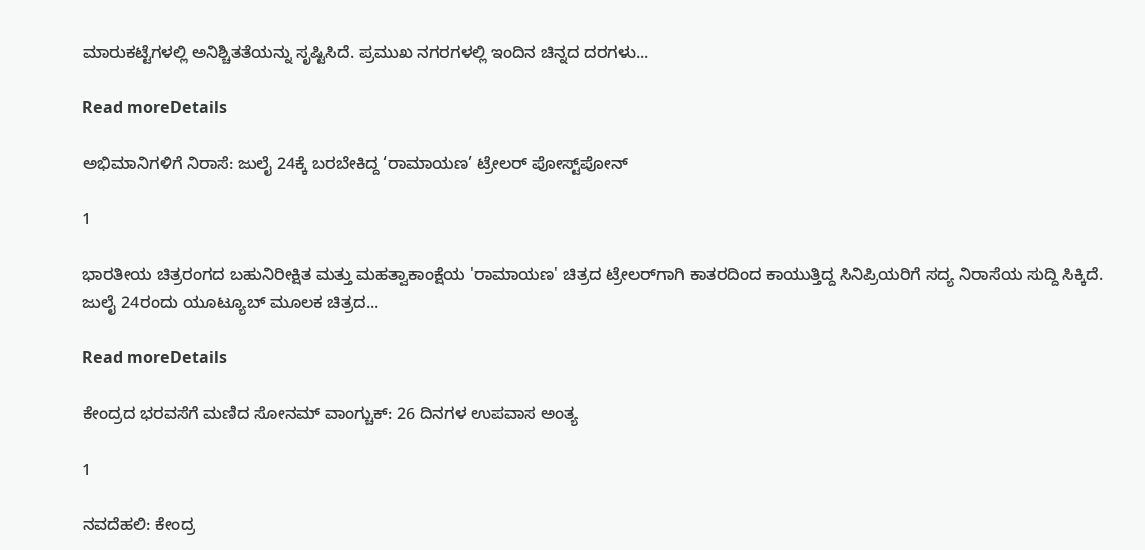ಮಾರುಕಟ್ಟೆಗಳಲ್ಲಿ ಅನಿಶ್ಚಿತತೆಯನ್ನು ಸೃಷ್ಟಿಸಿದೆ. ಪ್ರಮುಖ ನಗರಗಳಲ್ಲಿ ಇಂದಿನ ಚಿನ್ನದ ದರಗಳು...

Read moreDetails

ಅಭಿಮಾನಿಗಳಿಗೆ ನಿರಾಸೆ: ಜುಲೈ 24ಕ್ಕೆ ಬರಬೇಕಿದ್ದ ‘ರಾಮಾಯಣ’ ಟ್ರೇಲರ್ ಪೋಸ್ಟ್‌ಪೋನ್

1

ಭಾರತೀಯ ಚಿತ್ರರಂಗದ ಬಹುನಿರೀಕ್ಷಿತ ಮತ್ತು ಮಹತ್ವಾಕಾಂಕ್ಷೆಯ 'ರಾಮಾಯಣ' ಚಿತ್ರದ ಟ್ರೇಲರ್‌ಗಾಗಿ ಕಾತರದಿಂದ ಕಾಯುತ್ತಿದ್ದ ಸಿನಿಪ್ರಿಯರಿಗೆ ಸದ್ಯ ನಿರಾಸೆಯ ಸುದ್ದಿ ಸಿಕ್ಕಿದೆ. ಜುಲೈ 24ರಂದು ಯೂಟ್ಯೂಬ್ ಮೂಲಕ ಚಿತ್ರದ...

Read moreDetails

ಕೇಂದ್ರದ ಭರವಸೆಗೆ ಮಣಿದ ಸೋನಮ್ ವಾಂಗ್ಚುಕ್: 26 ದಿನಗಳ ಉಪವಾಸ ಅಂತ್ಯ

1

ನವದೆಹಲಿ: ಕೇಂದ್ರ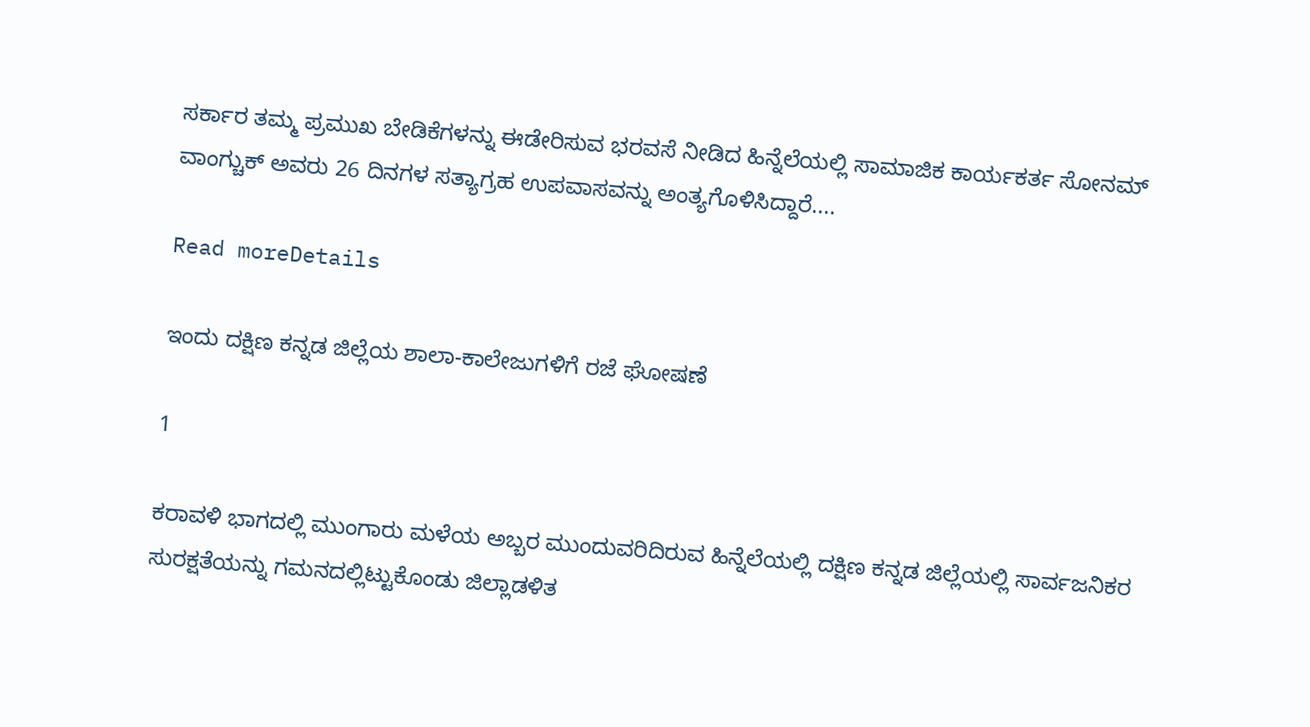ಸರ್ಕಾರ ತಮ್ಮ ಪ್ರಮುಖ ಬೇಡಿಕೆಗಳನ್ನು ಈಡೇರಿಸುವ ಭರವಸೆ ನೀಡಿದ ಹಿನ್ನೆಲೆಯಲ್ಲಿ ಸಾಮಾಜಿಕ ಕಾರ್ಯಕರ್ತ ಸೋನಮ್ ವಾಂಗ್ಚುಕ್ ಅವರು 26 ದಿನಗಳ ಸತ್ಯಾಗ್ರಹ ಉಪವಾಸವನ್ನು ಅಂತ್ಯಗೊಳಿಸಿದ್ದಾರೆ....

Read moreDetails

ಇಂದು ದಕ್ಷಿಣ ಕನ್ನಡ ಜಿಲ್ಲೆಯ ಶಾಲಾ-ಕಾಲೇಜುಗಳಿಗೆ ರಜೆ ಘೋಷಣೆ

1

ಕರಾವಳಿ ಭಾಗದಲ್ಲಿ ಮುಂಗಾರು ಮಳೆಯ ಅಬ್ಬರ ಮುಂದುವರಿದಿರುವ ಹಿನ್ನೆಲೆಯಲ್ಲಿ ದಕ್ಷಿಣ ಕನ್ನಡ ಜಿಲ್ಲೆಯಲ್ಲಿ ಸಾರ್ವಜನಿಕರ ಸುರಕ್ಷತೆಯನ್ನು ಗಮನದಲ್ಲಿಟ್ಟುಕೊಂಡು ಜಿಲ್ಲಾಡಳಿತ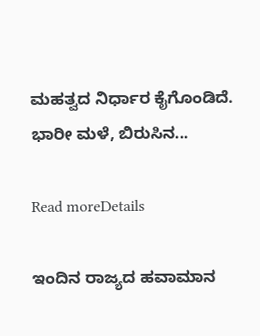ಮಹತ್ವದ ನಿರ್ಧಾರ ಕೈಗೊಂಡಿದೆ. ಭಾರೀ ಮಳೆ, ಬಿರುಸಿನ...

Read moreDetails

ಇಂದಿನ ರಾಜ್ಯದ ಹವಾಮಾನ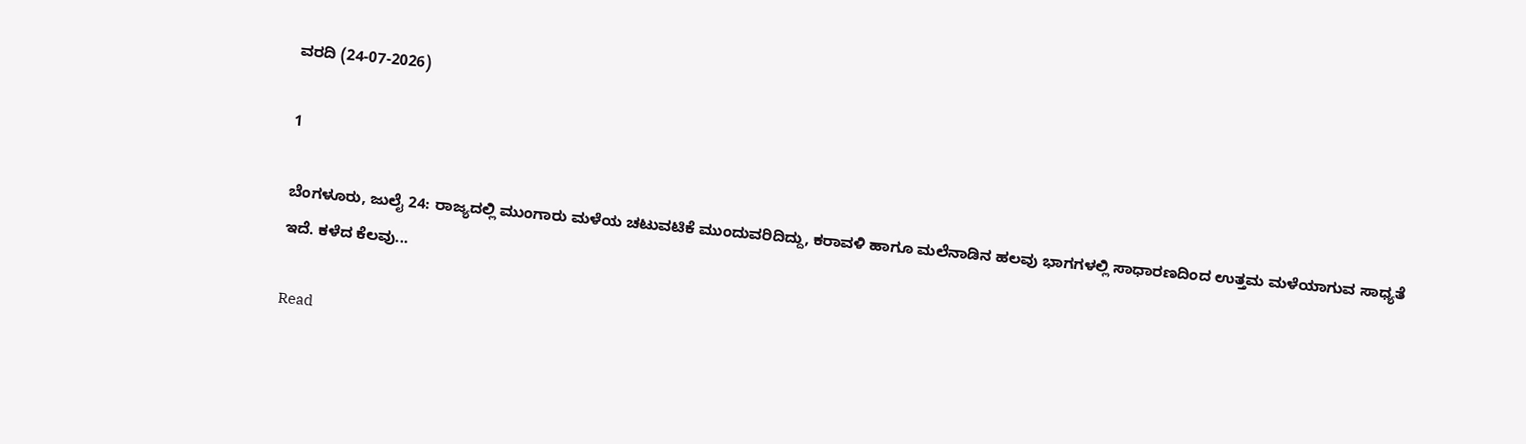ವರದಿ (24-07-2026)

1

ಬೆಂಗಳೂರು, ಜುಲೈ 24: ರಾಜ್ಯದಲ್ಲಿ ಮುಂಗಾರು ಮಳೆಯ ಚಟುವಟಿಕೆ ಮುಂದುವರಿದಿದ್ದು, ಕರಾವಳಿ ಹಾಗೂ ಮಲೆನಾಡಿನ ಹಲವು ಭಾಗಗಳಲ್ಲಿ ಸಾಧಾರಣದಿಂದ ಉತ್ತಮ ಮಳೆಯಾಗುವ ಸಾಧ್ಯತೆ ಇದೆ. ಕಳೆದ ಕೆಲವು...

Read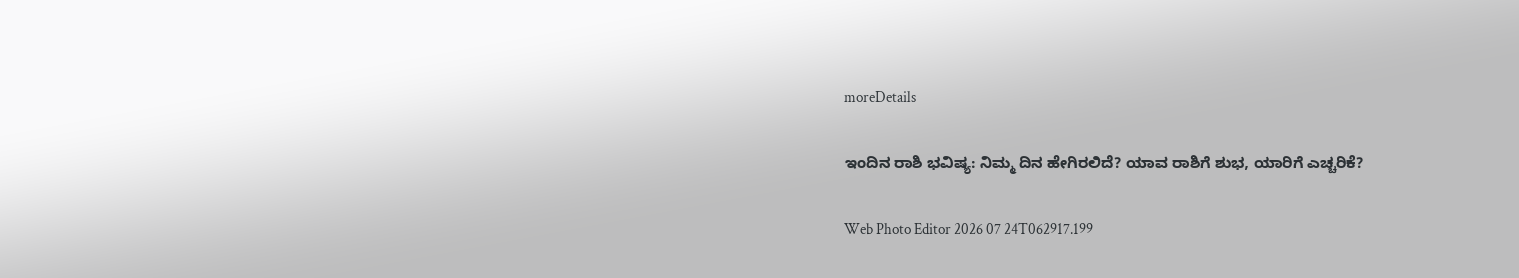moreDetails

ಇಂದಿನ ರಾಶಿ ಭವಿಷ್ಯ: ನಿಮ್ಮ ದಿನ ಹೇಗಿರಲಿದೆ? ಯಾವ ರಾಶಿಗೆ ಶುಭ, ಯಾರಿಗೆ ಎಚ್ಚರಿಕೆ?

Web Photo Editor 2026 07 24T062917.199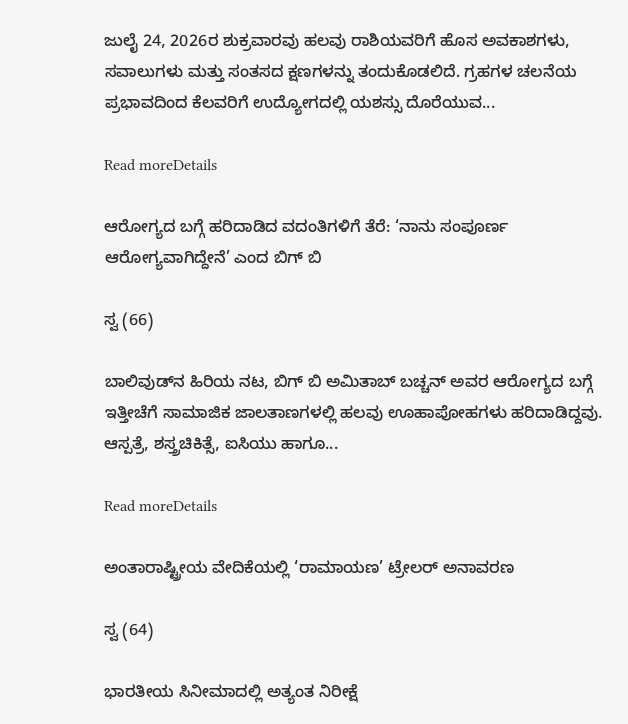ಜುಲೈ 24, 2026ರ ಶುಕ್ರವಾರವು ಹಲವು ರಾಶಿಯವರಿಗೆ ಹೊಸ ಅವಕಾಶಗಳು, ಸವಾಲುಗಳು ಮತ್ತು ಸಂತಸದ ಕ್ಷಣಗಳನ್ನು ತಂದುಕೊಡಲಿದೆ. ಗ್ರಹಗಳ ಚಲನೆಯ ಪ್ರಭಾವದಿಂದ ಕೆಲವರಿಗೆ ಉದ್ಯೋಗದಲ್ಲಿ ಯಶಸ್ಸು ದೊರೆಯುವ...

Read moreDetails

ಆರೋಗ್ಯದ ಬಗ್ಗೆ ಹರಿದಾಡಿದ ವದಂತಿಗಳಿಗೆ ತೆರೆ: ‘ನಾನು ಸಂಪೂರ್ಣ ಆರೋಗ್ಯವಾಗಿದ್ದೇನೆ’ ಎಂದ ಬಿಗ್ ಬಿ

ಸ್ವ (66)

ಬಾಲಿವುಡ್‌ನ ಹಿರಿಯ ನಟ, ಬಿಗ್ ಬಿ ಅಮಿತಾಬ್ ಬಚ್ಚನ್ ಅವರ ಆರೋಗ್ಯದ ಬಗ್ಗೆ ಇತ್ತೀಚೆಗೆ ಸಾಮಾಜಿಕ ಜಾಲತಾಣಗಳಲ್ಲಿ ಹಲವು ಊಹಾಪೋಹಗಳು ಹರಿದಾಡಿದ್ದವು. ಆಸ್ಪತ್ರೆ, ಶಸ್ತ್ರಚಿಕಿತ್ಸೆ, ಐಸಿಯು ಹಾಗೂ...

Read moreDetails

ಅಂತಾರಾಷ್ಟ್ರೀಯ ವೇದಿಕೆಯಲ್ಲಿ ‘ರಾಮಾಯಣ’ ಟ್ರೇಲರ್ ಅನಾವರಣ

ಸ್ವ (64)

ಭಾರತೀಯ ಸಿನೀಮಾದಲ್ಲಿ ಅತ್ಯಂತ ನಿರೀಕ್ಷೆ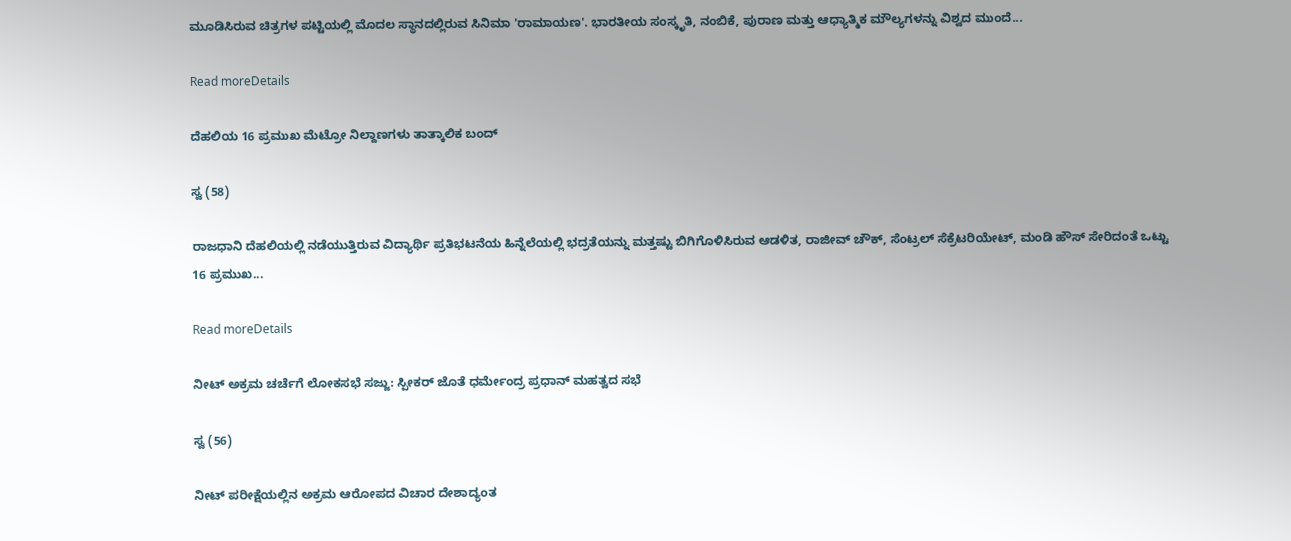ಮೂಡಿಸಿರುವ ಚಿತ್ರಗಳ ಪಟ್ಟಿಯಲ್ಲಿ ಮೊದಲ ಸ್ಥಾನದಲ್ಲಿರುವ ಸಿನಿಮಾ 'ರಾಮಾಯಣ'. ಭಾರತೀಯ ಸಂಸ್ಕೃತಿ, ನಂಬಿಕೆ, ಪುರಾಣ ಮತ್ತು ಆಧ್ಯಾತ್ಮಿಕ ಮೌಲ್ಯಗಳನ್ನು ವಿಶ್ವದ ಮುಂದೆ...

Read moreDetails

ದೆಹಲಿಯ 16 ಪ್ರಮುಖ ಮೆಟ್ರೋ ನಿಲ್ದಾಣಗಳು ತಾತ್ಕಾಲಿಕ ಬಂದ್

ಸ್ವ (58)

ರಾಜಧಾನಿ ದೆಹಲಿಯಲ್ಲಿ ನಡೆಯುತ್ತಿರುವ ವಿದ್ಯಾರ್ಥಿ ಪ್ರತಿಭಟನೆಯ ಹಿನ್ನೆಲೆಯಲ್ಲಿ ಭದ್ರತೆಯನ್ನು ಮತ್ತಷ್ಟು ಬಿಗಿಗೊಳಿಸಿರುವ ಆಡಳಿತ, ರಾಜೀವ್ ಚೌಕ್, ಸೆಂಟ್ರಲ್ ಸೆಕ್ರೆಟರಿಯೇಟ್, ಮಂಡಿ ಹೌಸ್ ಸೇರಿದಂತೆ ಒಟ್ಟು 16 ಪ್ರಮುಖ...

Read moreDetails

ನೀಟ್ ಅಕ್ರಮ ಚರ್ಚೆಗೆ ಲೋಕಸಭೆ ಸಜ್ಜು: ಸ್ಪೀಕರ್ ಜೊತೆ ಧರ್ಮೇಂದ್ರ ಪ್ರಧಾನ್ ಮಹತ್ವದ ಸಭೆ

ಸ್ವ (56)

ನೀಟ್ ಪರೀಕ್ಷೆಯಲ್ಲಿನ ಅಕ್ರಮ ಆರೋಪದ ವಿಚಾರ ದೇಶಾದ್ಯಂತ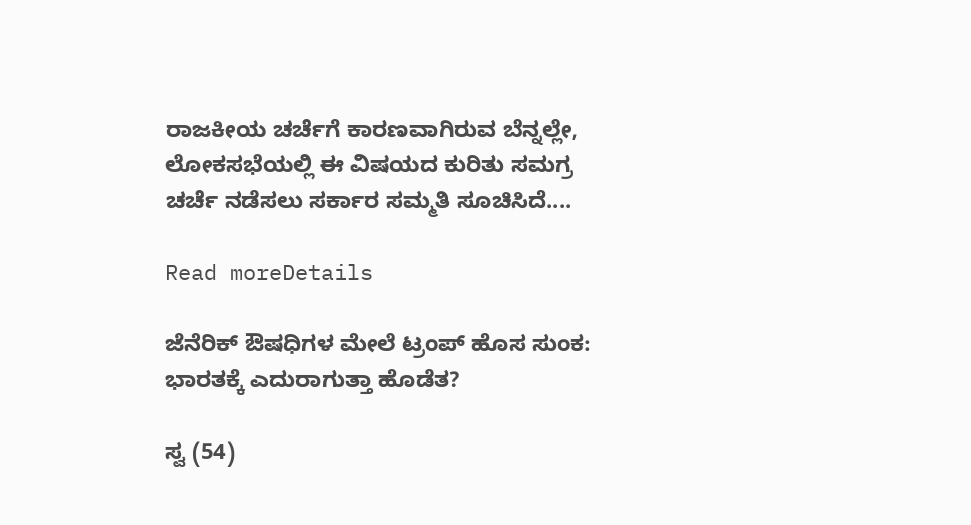ರಾಜಕೀಯ ಚರ್ಚೆಗೆ ಕಾರಣವಾಗಿರುವ ಬೆನ್ನಲ್ಲೇ, ಲೋಕಸಭೆಯಲ್ಲಿ ಈ ವಿಷಯದ ಕುರಿತು ಸಮಗ್ರ ಚರ್ಚೆ ನಡೆಸಲು ಸರ್ಕಾರ ಸಮ್ಮತಿ ಸೂಚಿಸಿದೆ....

Read moreDetails

ಜೆನೆರಿಕ್ ಔಷಧಿಗಳ ಮೇಲೆ ಟ್ರಂಪ್ ಹೊಸ ಸುಂಕ: ಭಾರತಕ್ಕೆ ಎದುರಾಗುತ್ತಾ ಹೊಡೆತ?

ಸ್ವ (54)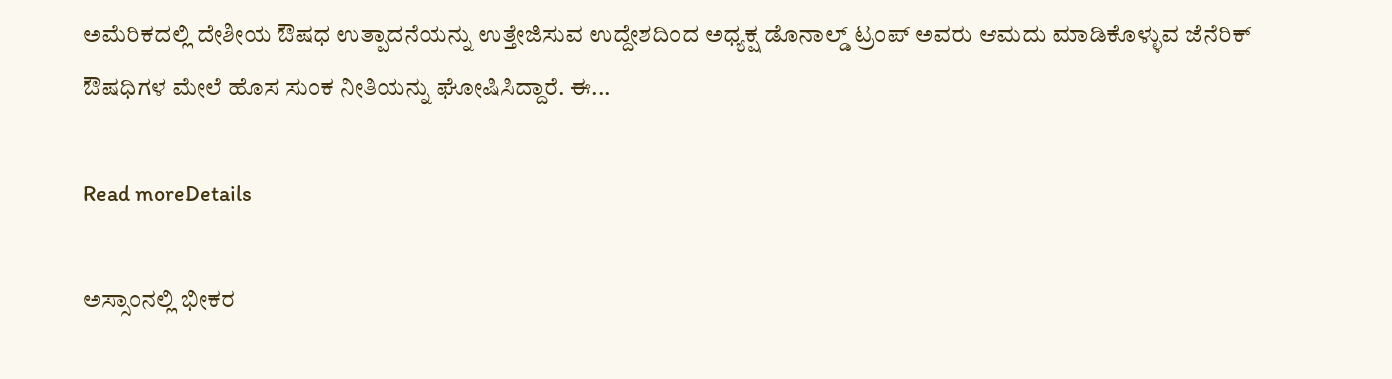ಅಮೆರಿಕದಲ್ಲಿ ದೇಶೀಯ ಔಷಧ ಉತ್ಪಾದನೆಯನ್ನು ಉತ್ತೇಜಿಸುವ ಉದ್ದೇಶದಿಂದ ಅಧ್ಯಕ್ಷ ಡೊನಾಲ್ಡ್ ಟ್ರಂಪ್ ಅವರು ಆಮದು ಮಾಡಿಕೊಳ್ಳುವ ಜೆನೆರಿಕ್ ಔಷಧಿಗಳ ಮೇಲೆ ಹೊಸ ಸುಂಕ ನೀತಿಯನ್ನು ಘೋಷಿಸಿದ್ದಾರೆ. ಈ...

Read moreDetails

ಅಸ್ಸಾಂನಲ್ಲಿ ಭೀಕರ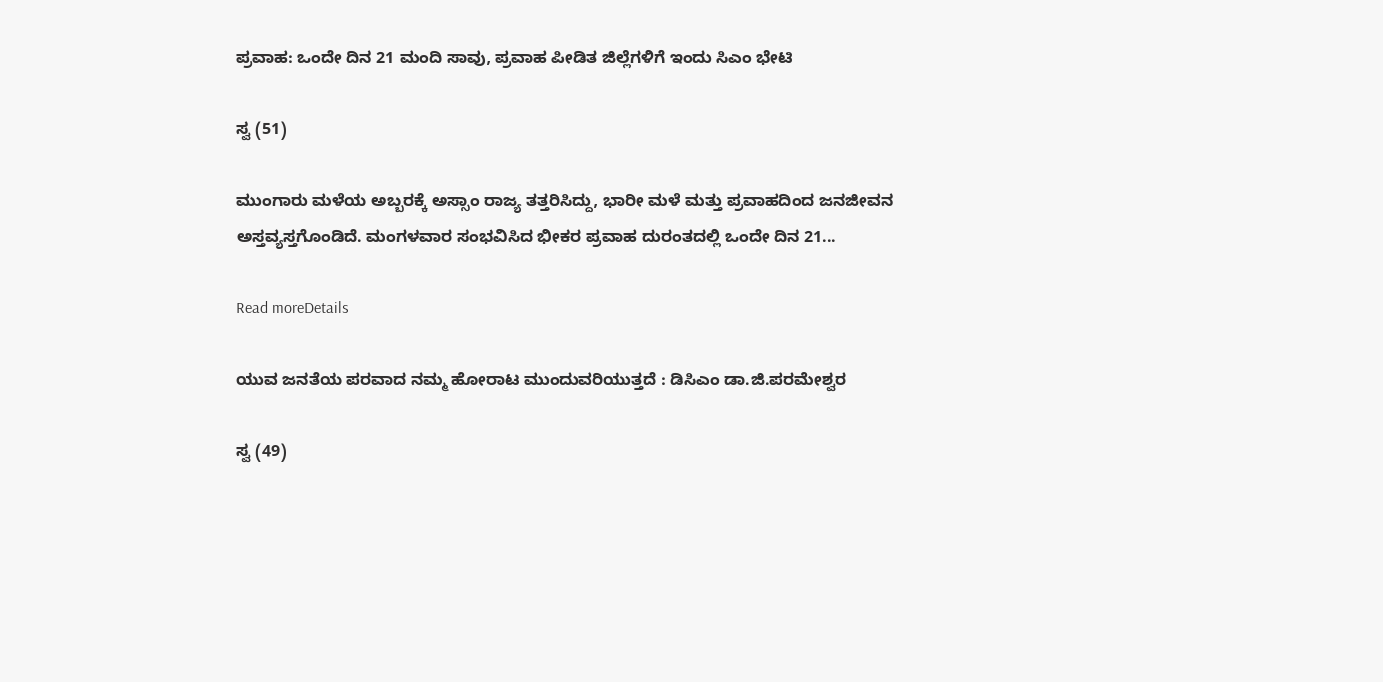ಪ್ರವಾಹ: ಒಂದೇ ದಿನ 21 ಮಂದಿ ಸಾವು, ಪ್ರವಾಹ ಪೀಡಿತ ಜಿಲ್ಲೆಗಳಿಗೆ ಇಂದು ಸಿಎಂ ಭೇಟಿ

ಸ್ವ (51)

ಮುಂಗಾರು ಮಳೆಯ ಅಬ್ಬರಕ್ಕೆ ಅಸ್ಸಾಂ ರಾಜ್ಯ ತತ್ತರಿಸಿದ್ದು, ಭಾರೀ ಮಳೆ ಮತ್ತು ಪ್ರವಾಹದಿಂದ ಜನಜೀವನ ಅಸ್ತವ್ಯಸ್ತಗೊಂಡಿದೆ. ಮಂಗಳವಾರ ಸಂಭವಿಸಿದ ಭೀಕರ ಪ್ರವಾಹ ದುರಂತದಲ್ಲಿ ಒಂದೇ ದಿನ 21...

Read moreDetails

ಯುವ ಜನತೆಯ ಪರವಾದ ನಮ್ಮ ಹೋರಾಟ ಮುಂದುವರಿಯುತ್ತದೆ : ಡಿಸಿಎಂ ಡಾ.ಜಿ.ಪರಮೇಶ್ವರ

ಸ್ವ (49)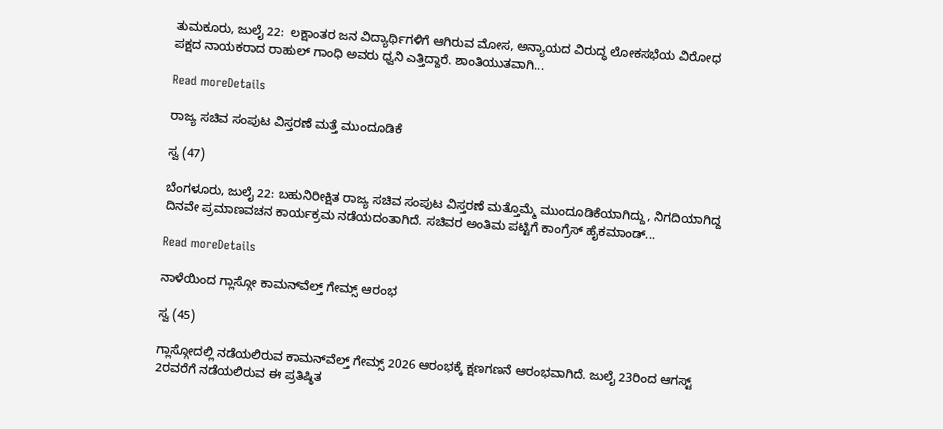ತುಮಕೂರು, ಜುಲೈ 22:  ಲಕ್ಷಾಂತರ ಜನ ವಿದ್ಯಾರ್ಥಿಗಳಿಗೆ ಆಗಿರುವ ಮೋಸ, ಅನ್ಯಾಯದ ವಿರುದ್ಧ ಲೋಕಸಭೆಯ ವಿರೋಧ ಪಕ್ಷದ ನಾಯಕರಾದ ರಾಹುಲ್ ಗಾಂಧಿ ಅವರು ಧ್ವನಿ ಎತ್ತಿದ್ದಾರೆ. ಶಾಂತಿಯುತವಾಗಿ...

Read moreDetails

ರಾಜ್ಯ ಸಚಿವ ಸಂಪುಟ ವಿಸ್ತರಣೆ ಮತ್ತೆ ಮುಂದೂಡಿಕೆ

ಸ್ವ (47)

ಬೆಂಗಳೂರು, ಜುಲೈ 22: ಬಹುನಿರೀಕ್ಷಿತ ರಾಜ್ಯ ಸಚಿವ ಸಂಪುಟ ವಿಸ್ತರಣೆ ಮತ್ತೊಮ್ಮೆ ಮುಂದೂಡಿಕೆಯಾಗಿದ್ದು, ನಿಗದಿಯಾಗಿದ್ದ ದಿನವೇ ಪ್ರಮಾಣವಚನ ಕಾರ್ಯಕ್ರಮ ನಡೆಯದಂತಾಗಿದೆ. ಸಚಿವರ ಅಂತಿಮ ಪಟ್ಟಿಗೆ ಕಾಂಗ್ರೆಸ್ ಹೈಕಮಾಂಡ್...

Read moreDetails

ನಾಳೆಯಿಂದ ಗ್ಲಾಸ್ಗೋ ಕಾಮನ್‌ವೆಲ್ತ್ ಗೇಮ್ಸ್ ಆರಂಭ

ಸ್ವ (45)

ಗ್ಲಾಸ್ಗೋದಲ್ಲಿ ನಡೆಯಲಿರುವ ಕಾಮನ್‌ವೆಲ್ತ್ ಗೇಮ್ಸ್ 2026 ಆರಂಭಕ್ಕೆ ಕ್ಷಣಗಣನೆ ಆರಂಭವಾಗಿದೆ. ಜುಲೈ 23ರಿಂದ ಆಗಸ್ಟ್ 2ರವರೆಗೆ ನಡೆಯಲಿರುವ ಈ ಪ್ರತಿಷ್ಠಿತ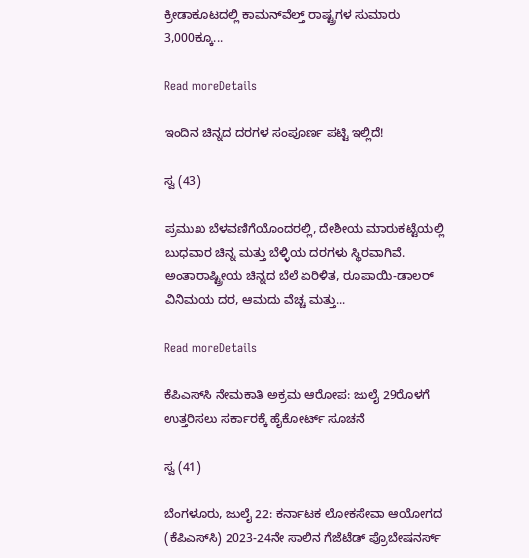ಕ್ರೀಡಾಕೂಟದಲ್ಲಿ ಕಾಮನ್‌ವೆಲ್ತ್ ರಾಷ್ಟ್ರಗಳ ಸುಮಾರು 3,000ಕ್ಕೂ...

Read moreDetails

ಇಂದಿನ ಚಿನ್ನದ ದರಗಳ ಸಂಪೂರ್ಣ ಪಟ್ಟಿ ಇಲ್ಲಿದೆ!

ಸ್ವ (43)

ಪ್ರಮುಖ ಬೆಳವಣಿಗೆಯೊಂದರಲ್ಲಿ, ದೇಶೀಯ ಮಾರುಕಟ್ಟೆಯಲ್ಲಿ ಬುಧವಾರ ಚಿನ್ನ ಮತ್ತು ಬೆಳ್ಳಿಯ ದರಗಳು ಸ್ಥಿರವಾಗಿವೆ.  ಅಂತಾರಾಷ್ಟ್ರೀಯ ಚಿನ್ನದ ಬೆಲೆ ಏರಿಳಿತ, ರೂಪಾಯಿ-ಡಾಲರ್ ವಿನಿಮಯ ದರ, ಆಮದು ವೆಚ್ಚ ಮತ್ತು...

Read moreDetails

ಕೆಪಿಎಸ್‌ಸಿ ನೇಮಕಾತಿ ಅಕ್ರಮ ಆರೋಪ: ಜುಲೈ 29ರೊಳಗೆ ಉತ್ತರಿಸಲು ಸರ್ಕಾರಕ್ಕೆ ಹೈಕೋರ್ಟ್ ಸೂಚನೆ

ಸ್ವ (41)

ಬೆಂಗಳೂರು, ಜುಲೈ 22: ಕರ್ನಾಟಕ ಲೋಕಸೇವಾ ಆಯೋಗದ (ಕೆಪಿಎಸ್‌ಸಿ) 2023-24ನೇ ಸಾಲಿನ ಗೆಜೆಟೆಡ್ ಪ್ರೊಬೇಷನರ್ಸ್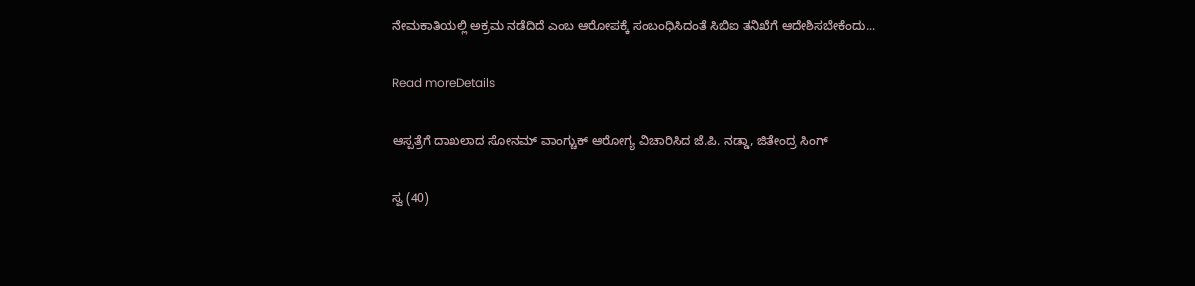ನೇಮಕಾತಿಯಲ್ಲಿ ಅಕ್ರಮ ನಡೆದಿದೆ ಎಂಬ ಆರೋಪಕ್ಕೆ ಸಂಬಂಧಿಸಿದಂತೆ ಸಿಬಿಐ ತನಿಖೆಗೆ ಆದೇಶಿಸಬೇಕೆಂದು...

Read moreDetails

ಆಸ್ಪತ್ರೆಗೆ ದಾಖಲಾದ ಸೋನಮ್ ವಾಂಗ್ಚುಕ್ ಆರೋಗ್ಯ ವಿಚಾರಿಸಿದ ಜೆ.ಪಿ. ನಡ್ಡಾ, ಜಿತೇಂದ್ರ ಸಿಂಗ್

ಸ್ವ (40)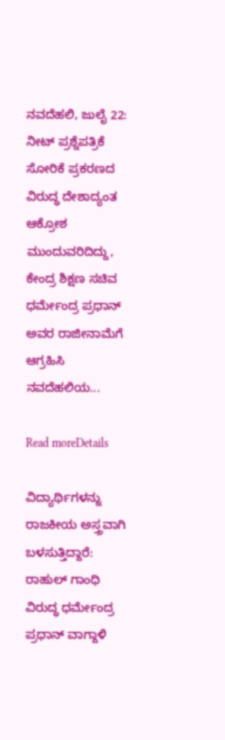ನವದೆಹಲಿ, ಜುಲೈ 22: ನೀಟ್ ಪ್ರಶ್ನೆಪತ್ರಿಕೆ ಸೋರಿಕೆ ಪ್ರಕರಣದ ವಿರುದ್ಧ ದೇಶಾದ್ಯಂತ ಆಕ್ರೋಶ ಮುಂದುವರಿದಿದ್ದು, ಕೇಂದ್ರ ಶಿಕ್ಷಣ ಸಚಿವ ಧರ್ಮೇಂದ್ರ ಪ್ರಧಾನ್ ಅವರ ರಾಜೀನಾಮೆಗೆ ಆಗ್ರಹಿಸಿ ನವದೆಹಲಿಯ...

Read moreDetails

ವಿದ್ಯಾರ್ಥಿಗಳನ್ನು ರಾಜಕೀಯ ಅಸ್ತ್ರವಾಗಿ ಬಳಸುತ್ತಿದ್ದಾರೆ: ರಾಹುಲ್ ಗಾಂಧಿ ವಿರುದ್ಧ ಧರ್ಮೇಂದ್ರ ಪ್ರಧಾನ್ ವಾಗ್ದಾಳಿ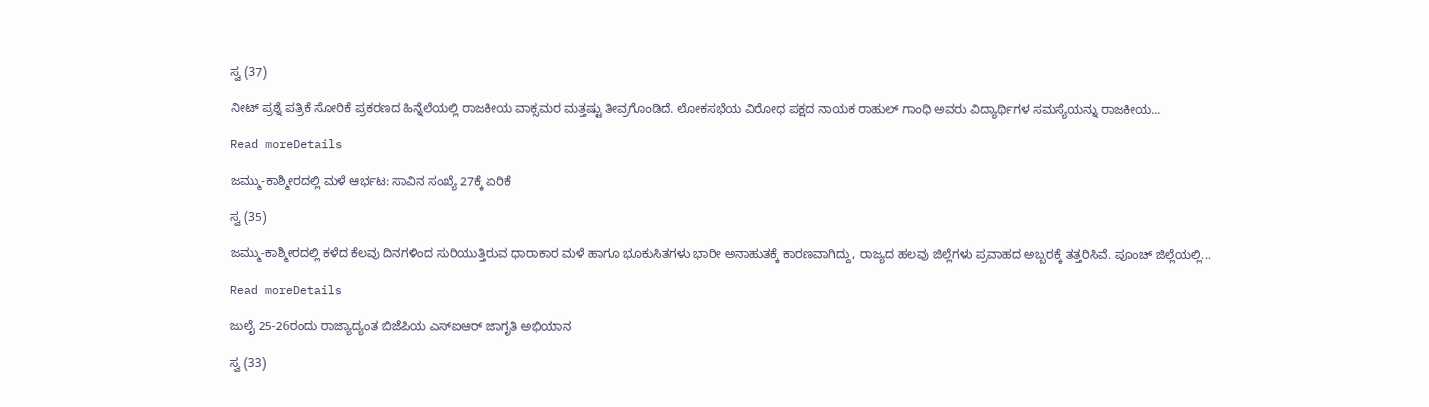ಸ್ವ (37)

ನೀಟ್‌ ಪ್ರಶ್ನೆ ಪತ್ರಿಕೆ ಸೋರಿಕೆ ಪ್ರಕರಣದ ಹಿನ್ನೆಲೆಯಲ್ಲಿ ರಾಜಕೀಯ ವಾಕ್ಸಮರ ಮತ್ತಷ್ಟು ತೀವ್ರಗೊಂಡಿದೆ. ಲೋಕಸಭೆಯ ವಿರೋಧ ಪಕ್ಷದ ನಾಯಕ ರಾಹುಲ್ ಗಾಂಧಿ ಅವರು ವಿದ್ಯಾರ್ಥಿಗಳ ಸಮಸ್ಯೆಯನ್ನು ರಾಜಕೀಯ...

Read moreDetails

ಜಮ್ಮು-ಕಾಶ್ಮೀರದಲ್ಲಿ ಮಳೆ ಆರ್ಭಟ: ಸಾವಿನ ಸಂಖ್ಯೆ 27ಕ್ಕೆ ಏರಿಕೆ

ಸ್ವ (35)

ಜಮ್ಮು-ಕಾಶ್ಮೀರದಲ್ಲಿ ಕಳೆದ ಕೆಲವು ದಿನಗಳಿಂದ ಸುರಿಯುತ್ತಿರುವ ಧಾರಾಕಾರ ಮಳೆ ಹಾಗೂ ಭೂಕುಸಿತಗಳು ಭಾರೀ ಅನಾಹುತಕ್ಕೆ ಕಾರಣವಾಗಿದ್ದು, ರಾಜ್ಯದ ಹಲವು ಜಿಲ್ಲೆಗಳು ಪ್ರವಾಹದ ಅಬ್ಬರಕ್ಕೆ ತತ್ತರಿಸಿವೆ. ಪೂಂಚ್ ಜಿಲ್ಲೆಯಲ್ಲಿ...

Read moreDetails

ಜುಲೈ 25-26ರಂದು ರಾಜ್ಯಾದ್ಯಂತ ಬಿಜೆಪಿಯ ಎಸ್‌ಐಆರ್ ಜಾಗೃತಿ ಅಭಿಯಾನ

ಸ್ವ (33)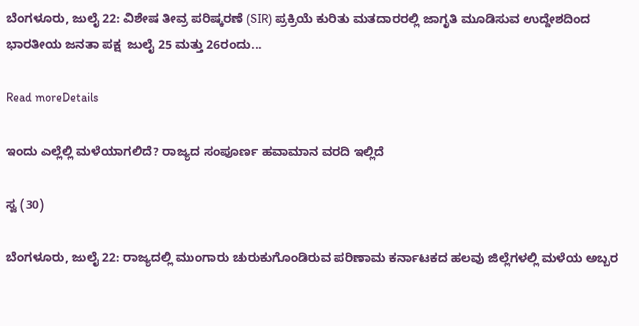ಬೆಂಗಳೂರು, ಜುಲೈ 22: ವಿಶೇಷ ತೀವ್ರ ಪರಿಷ್ಕರಣೆ (SIR) ಪ್ರಕ್ರಿಯೆ ಕುರಿತು ಮತದಾರರಲ್ಲಿ ಜಾಗೃತಿ ಮೂಡಿಸುವ ಉದ್ದೇಶದಿಂದ ಭಾರತೀಯ ಜನತಾ ಪಕ್ಷ  ಜುಲೈ 25 ಮತ್ತು 26ರಂದು...

Read moreDetails

ಇಂದು ಎಲ್ಲೆಲ್ಲಿ ಮಳೆಯಾಗಲಿದೆ? ರಾಜ್ಯದ ಸಂಪೂರ್ಣ ಹವಾಮಾನ ವರದಿ ಇಲ್ಲಿದೆ

ಸ್ವ (30)

ಬೆಂಗಳೂರು, ಜುಲೈ 22: ರಾಜ್ಯದಲ್ಲಿ ಮುಂಗಾರು ಚುರುಕುಗೊಂಡಿರುವ ಪರಿಣಾಮ ಕರ್ನಾಟಕದ ಹಲವು ಜಿಲ್ಲೆಗಳಲ್ಲಿ ಮಳೆಯ ಅಬ್ಬರ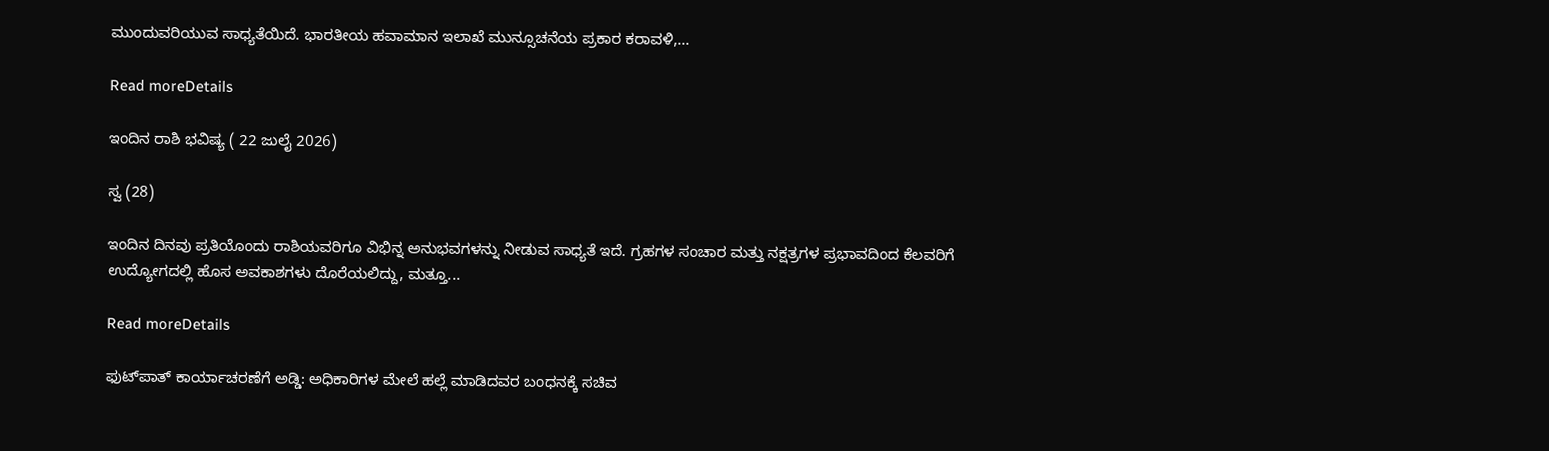ಮುಂದುವರಿಯುವ ಸಾಧ್ಯತೆಯಿದೆ. ಭಾರತೀಯ ಹವಾಮಾನ ಇಲಾಖೆ ಮುನ್ಸೂಚನೆಯ ಪ್ರಕಾರ ಕರಾವಳಿ,...

Read moreDetails

ಇಂದಿನ ರಾಶಿ ಭವಿಷ್ಯ ( 22 ಜುಲೈ 2026)

ಸ್ವ (28)

ಇಂದಿನ ದಿನವು ಪ್ರತಿಯೊಂದು ರಾಶಿಯವರಿಗೂ ವಿಭಿನ್ನ ಅನುಭವಗಳನ್ನು ನೀಡುವ ಸಾಧ್ಯತೆ ಇದೆ. ಗ್ರಹಗಳ ಸಂಚಾರ ಮತ್ತು ನಕ್ಷತ್ರಗಳ ಪ್ರಭಾವದಿಂದ ಕೆಲವರಿಗೆ ಉದ್ಯೋಗದಲ್ಲಿ ಹೊಸ ಅವಕಾಶಗಳು ದೊರೆಯಲಿದ್ದು, ಮತ್ತೂ...

Read moreDetails

ಫುಟ್‌ಪಾತ್ ಕಾರ್ಯಾಚರಣೆಗೆ ಅಡ್ಡಿ: ಅಧಿಕಾರಿಗಳ ಮೇಲೆ ಹಲ್ಲೆ ಮಾಡಿದವರ ಬಂಧನಕ್ಕೆ ಸಚಿವ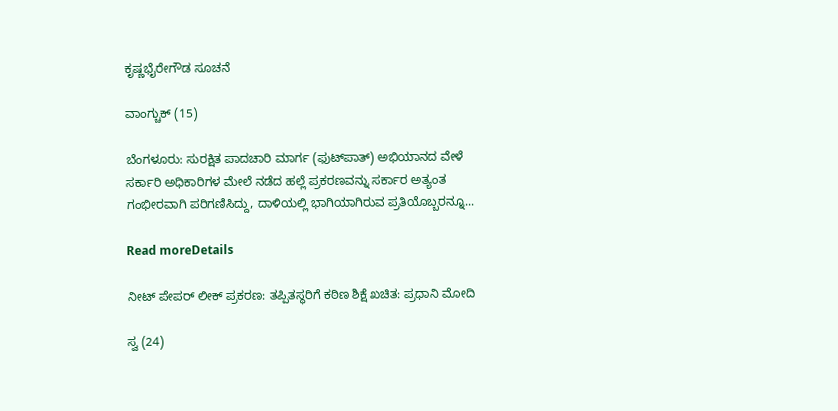ಕೃಷ್ಣಭೈರೇಗೌಡ ಸೂಚನೆ

ವಾಂಗ್ಚುಕ್ (15)

ಬೆಂಗಳೂರು: ಸುರಕ್ಷಿತ ಪಾದಚಾರಿ ಮಾರ್ಗ (ಫುಟ್‌ಪಾತ್) ಅಭಿಯಾನದ ವೇಳೆ ಸರ್ಕಾರಿ ಅಧಿಕಾರಿಗಳ ಮೇಲೆ ನಡೆದ ಹಲ್ಲೆ ಪ್ರಕರಣವನ್ನು ಸರ್ಕಾರ ಅತ್ಯಂತ ಗಂಭೀರವಾಗಿ ಪರಿಗಣಿಸಿದ್ದು, ದಾಳಿಯಲ್ಲಿ ಭಾಗಿಯಾಗಿರುವ ಪ್ರತಿಯೊಬ್ಬರನ್ನೂ...

Read moreDetails

ನೀಟ್ ಪೇಪರ್ ಲೀಕ್‌ ಪ್ರಕರಣ: ತಪ್ಪಿತಸ್ಥರಿಗೆ ಕಠಿಣ ಶಿಕ್ಷೆ ಖಚಿತ: ಪ್ರಧಾನಿ ಮೋದಿ

ಸ್ವ (24)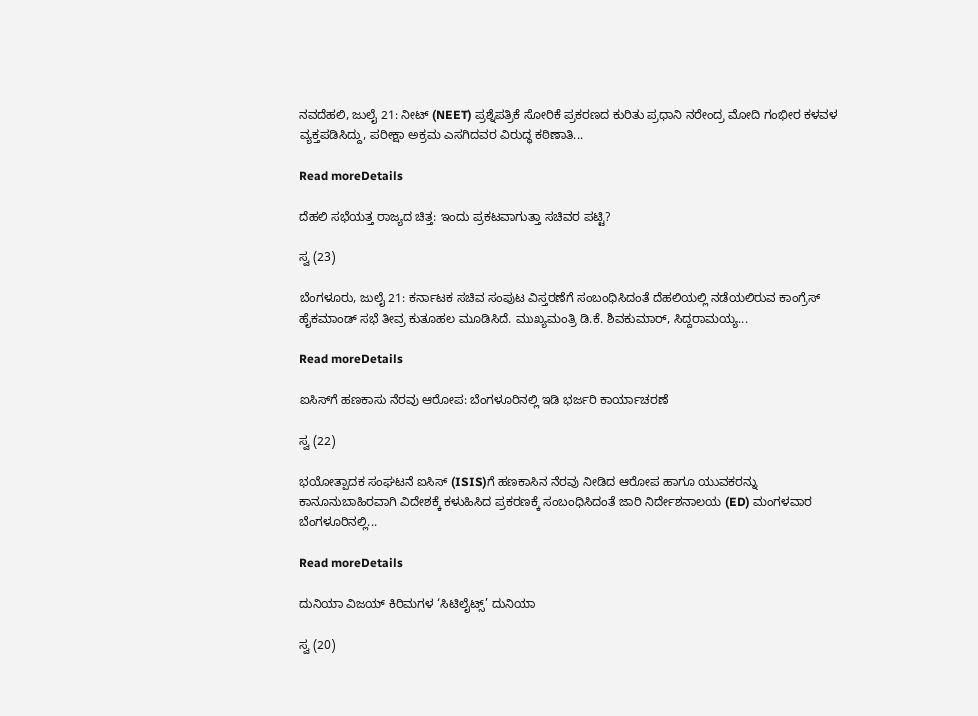ನವದೆಹಲಿ, ಜುಲೈ 21: ನೀಟ್ (NEET) ಪ್ರಶ್ನೆಪತ್ರಿಕೆ ಸೋರಿಕೆ ಪ್ರಕರಣದ ಕುರಿತು ಪ್ರಧಾನಿ ನರೇಂದ್ರ ಮೋದಿ ಗಂಭೀರ ಕಳವಳ ವ್ಯಕ್ತಪಡಿಸಿದ್ದು, ಪರೀಕ್ಷಾ ಅಕ್ರಮ ಎಸಗಿದವರ ವಿರುದ್ಧ ಕಠಿಣಾತಿ...

Read moreDetails

ದೆಹಲಿ ಸಭೆಯತ್ತ ರಾಜ್ಯದ ಚಿತ್ತ: ಇಂದು ಪ್ರಕಟವಾಗುತ್ತಾ ಸಚಿವರ ಪಟ್ಟಿ?

ಸ್ವ (23)

ಬೆಂಗಳೂರು, ಜುಲೈ 21: ಕರ್ನಾಟಕ ಸಚಿವ ಸಂಪುಟ ವಿಸ್ತರಣೆಗೆ ಸಂಬಂಧಿಸಿದಂತೆ ದೆಹಲಿಯಲ್ಲಿ ನಡೆಯಲಿರುವ ಕಾಂಗ್ರೆಸ್‌ ಹೈಕಮಾಂಡ್‌ ಸಭೆ ತೀವ್ರ ಕುತೂಹಲ ಮೂಡಿಸಿದೆ. ಮುಖ್ಯಮಂತ್ರಿ ಡಿ.ಕೆ. ಶಿವಕುಮಾರ್‌, ಸಿದ್ದರಾಮಯ್ಯ...

Read moreDetails

ಐಸಿಸ್‌ಗೆ ಹಣಕಾಸು ನೆರವು ಆರೋಪ: ಬೆಂಗಳೂರಿನಲ್ಲಿ ಇಡಿ ಭರ್ಜರಿ ಕಾರ್ಯಾಚರಣೆ

ಸ್ವ (22)

ಭಯೋತ್ಪಾದಕ ಸಂಘಟನೆ ಐಸಿಸ್‌ (ISIS)ಗೆ ಹಣಕಾಸಿನ ನೆರವು ನೀಡಿದ ಆರೋಪ ಹಾಗೂ ಯುವಕರನ್ನು ಕಾನೂನುಬಾಹಿರವಾಗಿ ವಿದೇಶಕ್ಕೆ ಕಳುಹಿಸಿದ ಪ್ರಕರಣಕ್ಕೆ ಸಂಬಂಧಿಸಿದಂತೆ ಜಾರಿ ನಿರ್ದೇಶನಾಲಯ (ED) ಮಂಗಳವಾರ ಬೆಂಗಳೂರಿನಲ್ಲಿ...

Read moreDetails

ದುನಿಯಾ ವಿಜಯ್ ಕಿರಿಮಗಳ ‘ಸಿಟಿಲೈಟ್ಸ್’ ದುನಿಯಾ

ಸ್ವ (20)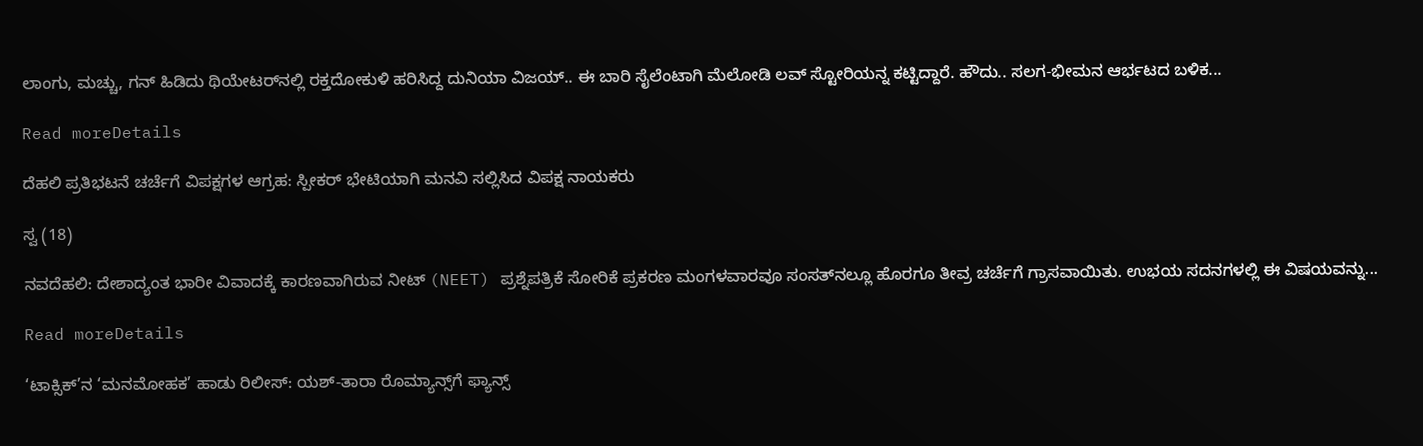ಲಾಂಗು, ಮಚ್ಚು, ಗನ್ ಹಿಡಿದು ಥಿಯೇಟರ್‌ನಲ್ಲಿ ರಕ್ತದೋಕುಳಿ ಹರಿಸಿದ್ದ ದುನಿಯಾ ವಿಜಯ್.. ಈ ಬಾರಿ ಸೈಲೆಂಟಾಗಿ ಮೆಲೋಡಿ ಲವ್ ಸ್ಟೋರಿಯನ್ನ ಕಟ್ಟಿದ್ದಾರೆ. ಹೌದು.. ಸಲಗ-ಭೀಮನ ಆರ್ಭಟದ ಬಳಿಕ...

Read moreDetails

ದೆಹಲಿ ಪ್ರತಿಭಟನೆ ಚರ್ಚೆಗೆ ವಿಪಕ್ಷಗಳ ಆಗ್ರಹ: ಸ್ಪೀಕರ್‌‌ ಭೇಟಿಯಾಗಿ ಮನವಿ ಸಲ್ಲಿಸಿದ ವಿಪಕ್ಷ ನಾಯಕರು

ಸ್ವ (18)

ನವದೆಹಲಿ: ದೇಶಾದ್ಯಂತ ಭಾರೀ ವಿವಾದಕ್ಕೆ ಕಾರಣವಾಗಿರುವ ನೀಟ್‌ (NEET) ಪ್ರಶ್ನೆಪತ್ರಿಕೆ ಸೋರಿಕೆ ಪ್ರಕರಣ ಮಂಗಳವಾರವೂ ಸಂಸತ್‌ನಲ್ಲೂ ಹೊರಗೂ ತೀವ್ರ ಚರ್ಚೆಗೆ ಗ್ರಾಸವಾಯಿತು. ಉಭಯ ಸದನಗಳಲ್ಲಿ ಈ ವಿಷಯವನ್ನು...

Read moreDetails

‘ಟಾಕ್ಸಿಕ್’ನ ‘ಮನಮೋಹಕ’ ಹಾಡು ರಿಲೀಸ್: ಯಶ್-ತಾರಾ ರೊಮ್ಯಾನ್ಸ್‌ಗೆ ಫ್ಯಾನ್ಸ್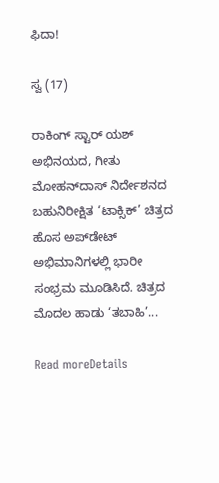ಫಿದಾ!

ಸ್ವ (17)

ರಾಕಿಂಗ್ ಸ್ಟಾರ್ ಯಶ್ ಅಭಿನಯದ, ಗೀತು ಮೋಹನ್‌ದಾಸ್ ನಿರ್ದೇಶನದ ಬಹುನಿರೀಕ್ಷಿತ ‘ಟಾಕ್ಸಿಕ್’ ಚಿತ್ರದ ಹೊಸ ಅಪ್‌ಡೇಟ್ ಅಭಿಮಾನಿಗಳಲ್ಲಿ ಭಾರೀ ಸಂಭ್ರಮ ಮೂಡಿಸಿದೆ. ಚಿತ್ರದ ಮೊದಲ ಹಾಡು ‘ತಬಾಹಿ’...

Read moreDetails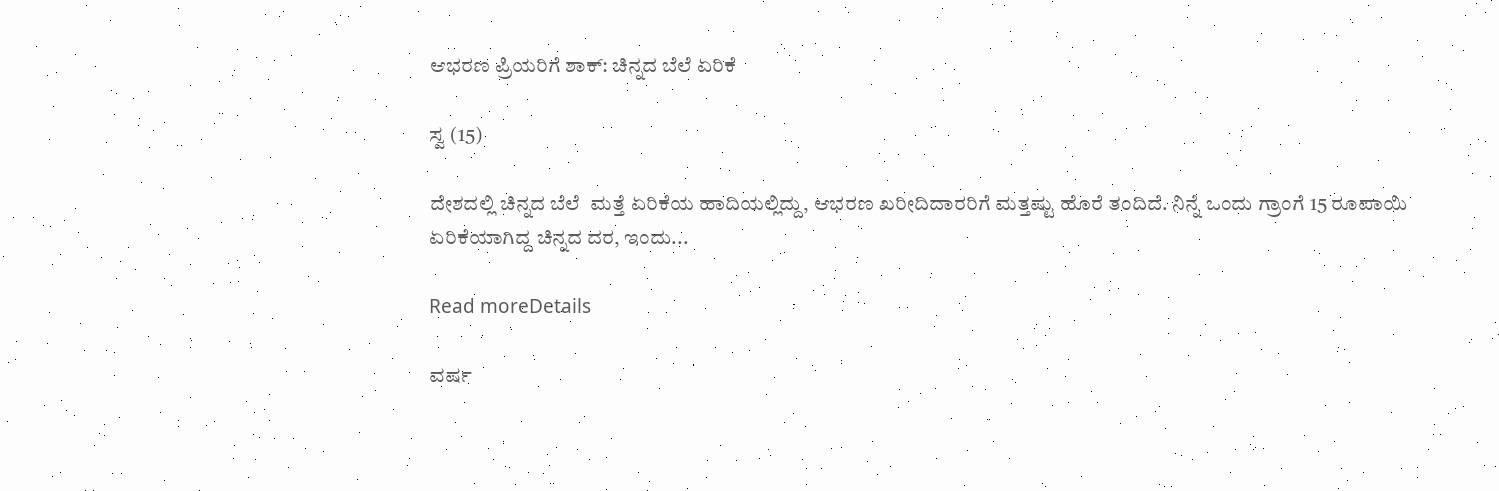ಆಭರಣ ಪ್ರಿಯರಿಗೆ ಶಾಕ್: ಚಿನ್ನದ ಬೆಲೆ ಏರಿಕೆ

ಸ್ವ (15)

ದೇಶದಲ್ಲಿ ಚಿನ್ನದ ಬೆಲೆ  ಮತ್ತೆ ಏರಿಕೆಯ ಹಾದಿಯಲ್ಲಿದ್ದು, ಆಭರಣ ಖರೀದಿದಾರರಿಗೆ ಮತ್ತಷ್ಟು ಹೊರೆ ತಂದಿದೆ. ನಿನ್ನೆ ಒಂದು ಗ್ರಾಂಗೆ 15 ರೂಪಾಯಿ ಏರಿಕೆಯಾಗಿದ್ದ ಚಿನ್ನದ ದರ, ಇಂದು...

Read moreDetails

ವರ್ಷ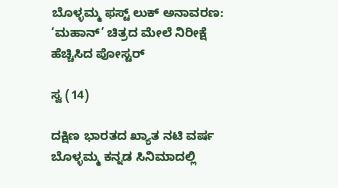ಬೊಳ್ಳಮ್ಮ ಫಸ್ಟ್ ಲುಕ್ ಅನಾವರಣ: ‘ಮಹಾನ್’ ಚಿತ್ರದ ಮೇಲೆ ನಿರೀಕ್ಷೆ ಹೆಚ್ಚಿಸಿದ ಪೋಸ್ಟರ್

ಸ್ವ (14)

ದಕ್ಷಿಣ ಭಾರತದ ಖ್ಯಾತ ನಟಿ ವರ್ಷ ಬೊಳ್ಳಮ್ಮ ಕನ್ನಡ ಸಿನಿಮಾದಲ್ಲಿ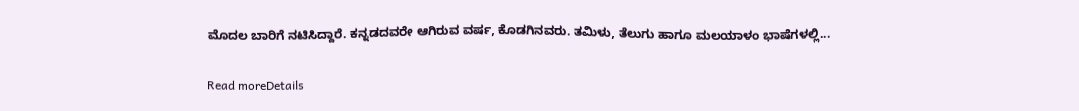ಮೊದಲ ಬಾರಿಗೆ ನಟಿಸಿದ್ದಾರೆ. ಕನ್ನಡದವರೇ ಆಗಿರುವ ವರ್ಷ, ಕೊಡಗಿನವರು. ತಮಿಳು, ತೆಲುಗು ಹಾಗೂ ಮಲಯಾಳಂ ಭಾಷೆಗಳಲ್ಲಿ...

Read moreDetails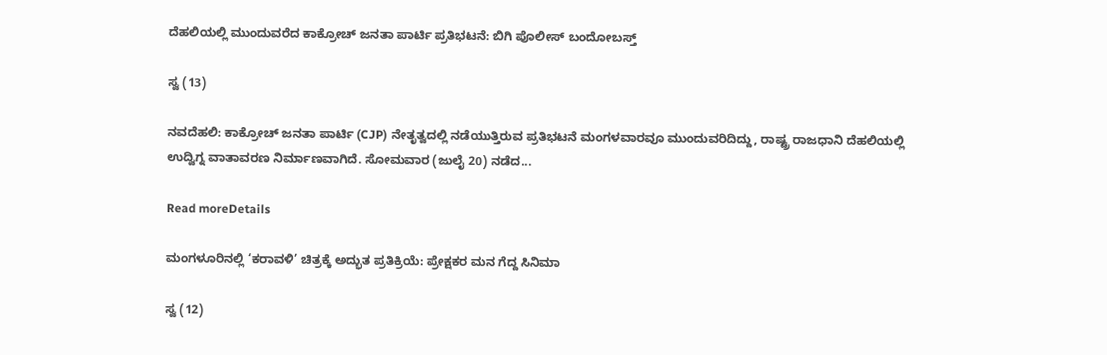ದೆಹಲಿಯಲ್ಲಿ ಮುಂದುವರೆದ ಕಾಕ್ರೋಚ್ ಜನತಾ ಪಾರ್ಟಿ ಪ್ರತಿಭಟನೆ: ಬಿಗಿ ಪೊಲೀಸ್ ಬಂದೋಬಸ್ತ್

ಸ್ವ (13)

ನವದೆಹಲಿ: ಕಾಕ್ರೋಚ್ ಜನತಾ ಪಾರ್ಟಿ (CJP) ನೇತೃತ್ವದಲ್ಲಿ ನಡೆಯುತ್ತಿರುವ ಪ್ರತಿಭಟನೆ ಮಂಗಳವಾರವೂ ಮುಂದುವರಿದಿದ್ದು, ರಾಷ್ಟ್ರ ರಾಜಧಾನಿ ದೆಹಲಿಯಲ್ಲಿ ಉದ್ವಿಗ್ನ ವಾತಾವರಣ ನಿರ್ಮಾಣವಾಗಿದೆ. ಸೋಮವಾರ (ಜುಲೈ 20) ನಡೆದ...

Read moreDetails

ಮಂಗಳೂರಿನಲ್ಲಿ ‘ಕರಾವಳಿ’ ಚಿತ್ರಕ್ಕೆ ಅದ್ಭುತ ಪ್ರತಿಕ್ರಿಯೆ: ಪ್ರೇಕ್ಷಕರ ಮನ ಗೆದ್ದ ಸಿನಿಮಾ

ಸ್ವ (12)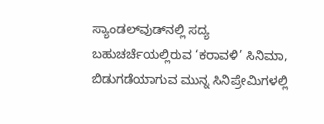ಸ್ಯಾಂಡಲ್‌ವುಡ್‌ನಲ್ಲಿ ಸದ್ಯ ಬಹುಚರ್ಚೆಯಲ್ಲಿರುವ ‘ಕರಾವಳಿ’ ಸಿನಿಮಾ, ಬಿಡುಗಡೆಯಾಗುವ ಮುನ್ನ ಸಿನಿಪ್ರೇಮಿಗಳಲ್ಲಿ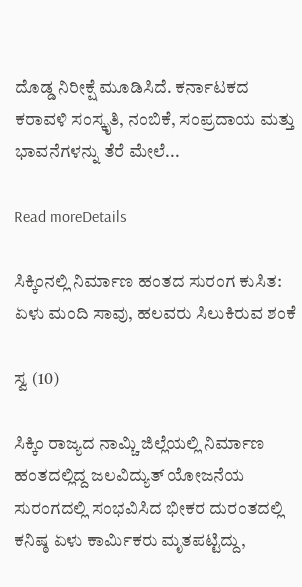ದೊಡ್ಡ ನಿರೀಕ್ಷೆ ಮೂಡಿಸಿದೆ. ಕರ್ನಾಟಕದ ಕರಾವಳಿ ಸಂಸ್ಕೃತಿ, ನಂಬಿಕೆ, ಸಂಪ್ರದಾಯ ಮತ್ತು ಭಾವನೆಗಳನ್ನು ತೆರೆ ಮೇಲೆ...

Read moreDetails

ಸಿಕ್ಕಿಂನಲ್ಲಿ ನಿರ್ಮಾಣ ಹಂತದ ಸುರಂಗ ಕುಸಿತ: ಏಳು ಮಂದಿ ಸಾವು, ಹಲವರು ಸಿಲುಕಿರುವ ಶಂಕೆ

ಸ್ವ (10)

ಸಿಕ್ಕಿಂ ರಾಜ್ಯದ ನಾಮ್ಚಿ ಜಿಲ್ಲೆಯಲ್ಲಿ ನಿರ್ಮಾಣ ಹಂತದಲ್ಲಿದ್ದ ಜಲವಿದ್ಯುತ್ ಯೋಜನೆಯ ಸುರಂಗದಲ್ಲಿ ಸಂಭವಿಸಿದ ಭೀಕರ ದುರಂತದಲ್ಲಿ ಕನಿಷ್ಠ ಏಳು ಕಾರ್ಮಿಕರು ಮೃತಪಟ್ಟಿದ್ದು,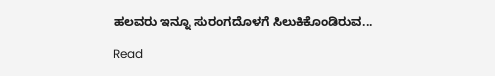ಹಲವರು ಇನ್ನೂ ಸುರಂಗದೊಳಗೆ ಸಿಲುಕಿಕೊಂಡಿರುವ...

Read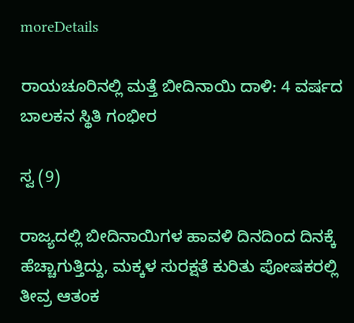moreDetails

ರಾಯಚೂರಿನಲ್ಲಿ ಮತ್ತೆ ಬೀದಿನಾಯಿ ದಾಳಿ: 4 ವರ್ಷದ ಬಾಲಕನ ಸ್ಥಿತಿ ಗಂಭೀರ

ಸ್ವ (9)

ರಾಜ್ಯದಲ್ಲಿ ಬೀದಿನಾಯಿಗಳ ಹಾವಳಿ ದಿನದಿಂದ ದಿನಕ್ಕೆ ಹೆಚ್ಚಾಗುತ್ತಿದ್ದು, ಮಕ್ಕಳ ಸುರಕ್ಷತೆ ಕುರಿತು ಪೋಷಕರಲ್ಲಿ ತೀವ್ರ ಆತಂಕ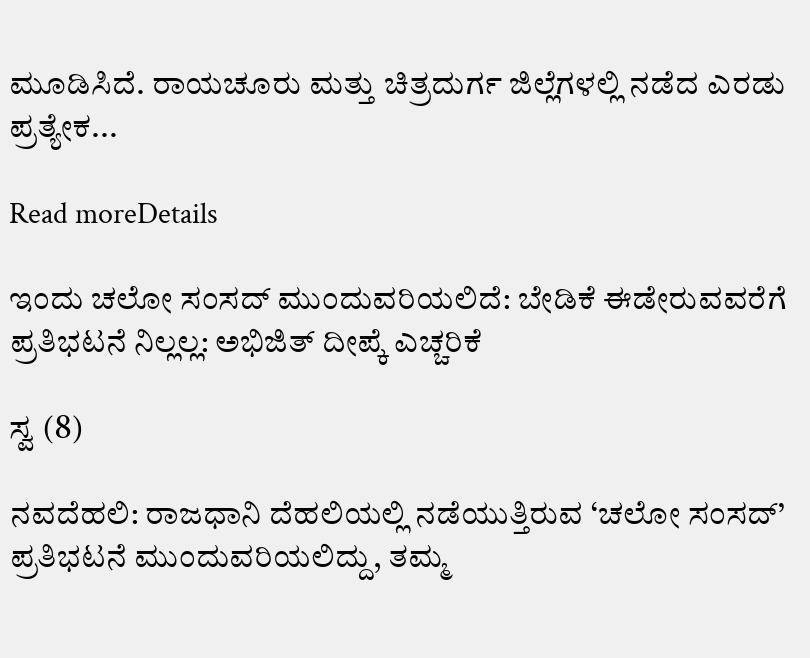ಮೂಡಿಸಿದೆ. ರಾಯಚೂರು ಮತ್ತು ಚಿತ್ರದುರ್ಗ ಜಿಲ್ಲೆಗಳಲ್ಲಿ ನಡೆದ ಎರಡು ಪ್ರತ್ಯೇಕ...

Read moreDetails

ಇಂದು ಚಲೋ ಸಂಸದ್‌ ಮುಂದುವರಿಯಲಿದೆ: ಬೇಡಿಕೆ ಈಡೇರುವವರೆಗೆ ಪ್ರತಿಭಟನೆ ನಿಲ್ಲಲ್ಲ: ಅಭಿಜಿತ್ ದೀಪ್ಕೆ ಎಚ್ಚರಿಕೆ

ಸ್ವ (8)

ನವದೆಹಲಿ: ರಾಜಧಾನಿ ದೆಹಲಿಯಲ್ಲಿ ನಡೆಯುತ್ತಿರುವ ‘ಚಲೋ ಸಂಸದ್’ ಪ್ರತಿಭಟನೆ ಮುಂದುವರಿಯಲಿದ್ದು, ತಮ್ಮ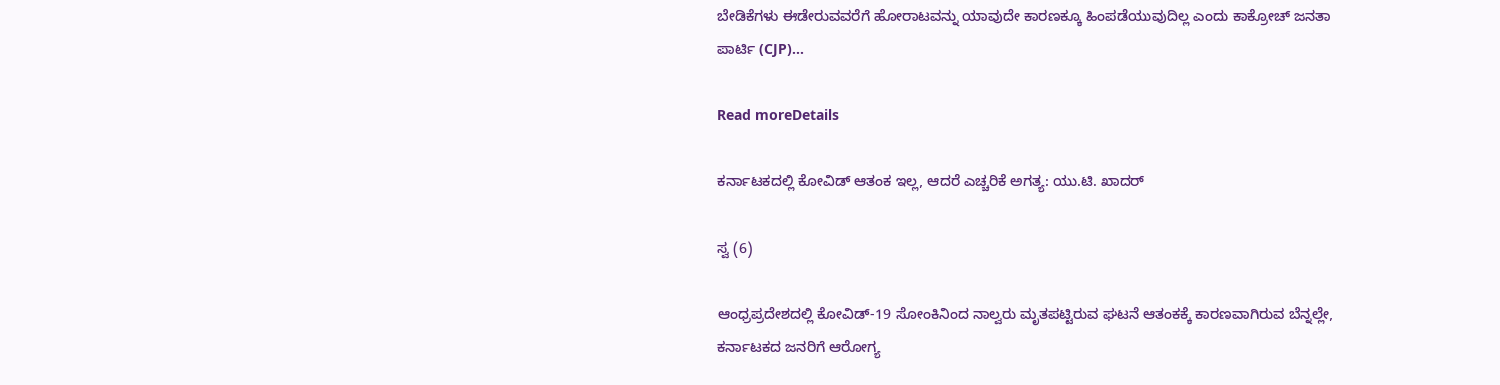ಬೇಡಿಕೆಗಳು ಈಡೇರುವವರೆಗೆ ಹೋರಾಟವನ್ನು ಯಾವುದೇ ಕಾರಣಕ್ಕೂ ಹಿಂಪಡೆಯುವುದಿಲ್ಲ ಎಂದು ಕಾಕ್ರೋಚ್ ಜನತಾ ಪಾರ್ಟಿ (CJP)...

Read moreDetails

ಕರ್ನಾಟಕದಲ್ಲಿ ಕೋವಿಡ್ ಆತಂಕ ಇಲ್ಲ, ಆದರೆ ಎಚ್ಚರಿಕೆ ಅಗತ್ಯ: ಯು.ಟಿ. ಖಾದರ್

ಸ್ವ (6)

ಆಂಧ್ರಪ್ರದೇಶದಲ್ಲಿ ಕೋವಿಡ್-19 ಸೋಂಕಿನಿಂದ ನಾಲ್ವರು ಮೃತಪಟ್ಟಿರುವ ಘಟನೆ ಆತಂಕಕ್ಕೆ ಕಾರಣವಾಗಿರುವ ಬೆನ್ನಲ್ಲೇ, ಕರ್ನಾಟಕದ ಜನರಿಗೆ ಆರೋಗ್ಯ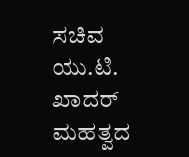ಸಚಿವ ಯು.ಟಿ. ಖಾದರ್ ಮಹತ್ವದ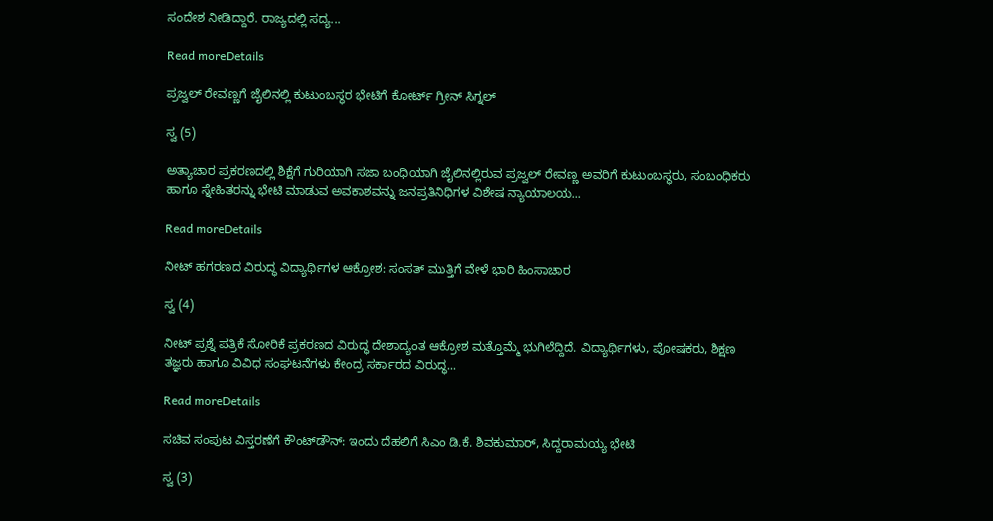ಸಂದೇಶ ನೀಡಿದ್ದಾರೆ. ರಾಜ್ಯದಲ್ಲಿ ಸದ್ಯ...

Read moreDetails

ಪ್ರಜ್ವಲ್ ರೇವಣ್ಣಗೆ ಜೈಲಿನಲ್ಲಿ ಕುಟುಂಬಸ್ಥರ ಭೇಟಿಗೆ ಕೋರ್ಟ್ ಗ್ರೀನ್ ಸಿಗ್ನಲ್

ಸ್ವ (5)

ಅತ್ಯಾಚಾರ ಪ್ರಕರಣದಲ್ಲಿ ಶಿಕ್ಷೆಗೆ ಗುರಿಯಾಗಿ ಸಜಾ ಬಂಧಿಯಾಗಿ ಜೈಲಿನಲ್ಲಿರುವ ಪ್ರಜ್ವಲ್ ರೇವಣ್ಣ ಅವರಿಗೆ ಕುಟುಂಬಸ್ಥರು, ಸಂಬಂಧಿಕರು ಹಾಗೂ ಸ್ನೇಹಿತರನ್ನು ಭೇಟಿ ಮಾಡುವ ಅವಕಾಶವನ್ನು ಜನಪ್ರತಿನಿಧಿಗಳ ವಿಶೇಷ ನ್ಯಾಯಾಲಯ...

Read moreDetails

ನೀಟ್ ಹಗರಣದ ವಿರುದ್ಧ ವಿದ್ಯಾರ್ಥಿಗಳ ಆಕ್ರೋಶ: ಸಂಸತ್ ಮುತ್ತಿಗೆ ವೇಳೆ ಭಾರಿ ಹಿಂಸಾಚಾರ

ಸ್ವ (4)

ನೀಟ್ ಪ್ರಶ್ನೆ ಪತ್ರಿಕೆ ಸೋರಿಕೆ ಪ್ರಕರಣದ ವಿರುದ್ಧ ದೇಶಾದ್ಯಂತ ಆಕ್ರೋಶ ಮತ್ತೊಮ್ಮೆ ಭುಗಿಲೆದ್ದಿದೆ. ವಿದ್ಯಾರ್ಥಿಗಳು, ಪೋಷಕರು, ಶಿಕ್ಷಣ ತಜ್ಞರು ಹಾಗೂ ವಿವಿಧ ಸಂಘಟನೆಗಳು ಕೇಂದ್ರ ಸರ್ಕಾರದ ವಿರುದ್ಧ...

Read moreDetails

ಸಚಿವ ಸಂಪುಟ ವಿಸ್ತರಣೆಗೆ ಕೌಂಟ್‌ಡೌನ್: ಇಂದು ದೆಹಲಿಗೆ ಸಿಎಂ ಡಿ.ಕೆ. ಶಿವಕುಮಾರ್, ಸಿದ್ದರಾಮಯ್ಯ ಭೇಟಿ

ಸ್ವ (3)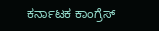ಕರ್ನಾಟಕ ಕಾಂಗ್ರೆಸ್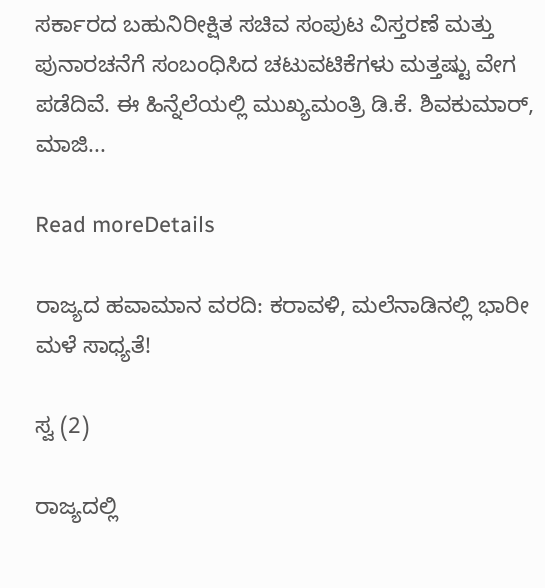ಸರ್ಕಾರದ ಬಹುನಿರೀಕ್ಷಿತ ಸಚಿವ ಸಂಪುಟ ವಿಸ್ತರಣೆ ಮತ್ತು ಪುನಾರಚನೆಗೆ ಸಂಬಂಧಿಸಿದ ಚಟುವಟಿಕೆಗಳು ಮತ್ತಷ್ಟು ವೇಗ ಪಡೆದಿವೆ. ಈ ಹಿನ್ನೆಲೆಯಲ್ಲಿ ಮುಖ್ಯಮಂತ್ರಿ ಡಿ.ಕೆ. ಶಿವಕುಮಾರ್, ಮಾಜಿ...

Read moreDetails

ರಾಜ್ಯದ ಹವಾಮಾನ ವರದಿ: ಕರಾವಳಿ, ಮಲೆನಾಡಿನಲ್ಲಿ ಭಾರೀ ಮಳೆ ಸಾಧ್ಯತೆ!

ಸ್ವ (2)

ರಾಜ್ಯದಲ್ಲಿ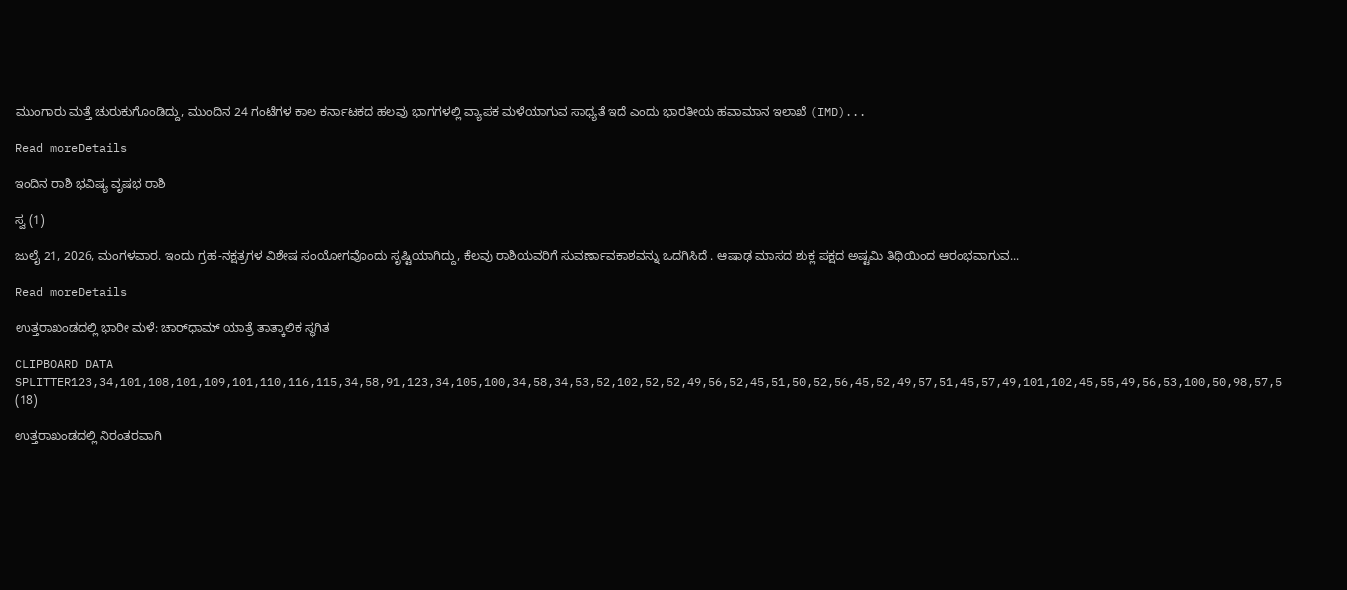ಮುಂಗಾರು ಮತ್ತೆ ಚುರುಕುಗೊಂಡಿದ್ದು, ಮುಂದಿನ 24 ಗಂಟೆಗಳ ಕಾಲ ಕರ್ನಾಟಕದ ಹಲವು ಭಾಗಗಳಲ್ಲಿ ವ್ಯಾಪಕ ಮಳೆಯಾಗುವ ಸಾಧ್ಯತೆ ಇದೆ ಎಂದು ಭಾರತೀಯ ಹವಾಮಾನ ಇಲಾಖೆ (IMD)...

Read moreDetails

ಇಂದಿನ ರಾಶಿ ಭವಿಷ್ಯ ವೃಷಭ ರಾಶಿ

ಸ್ವ (1)

ಜುಲೈ 21, 2026, ಮಂಗಳವಾರ. ಇಂದು ಗ್ರಹ-ನಕ್ಷತ್ರಗಳ ವಿಶೇಷ ಸಂಯೋಗವೊಂದು ಸೃಷ್ಟಿಯಾಗಿದ್ದು, ಕೆಲವು ರಾಶಿಯವರಿಗೆ ಸುವರ್ಣಾವಕಾಶವನ್ನು ಒದಗಿಸಿದೆ . ಆಷಾಢ ಮಾಸದ ಶುಕ್ಲ ಪಕ್ಷದ ಅಷ್ಟಮಿ ತಿಥಿಯಿಂದ ಆರಂಭವಾಗುವ...

Read moreDetails

ಉತ್ತರಾಖಂಡದಲ್ಲಿ ಭಾರೀ ಮಳೆ: ಚಾರ್‌ಧಾಮ್ ಯಾತ್ರೆ ತಾತ್ಕಾಲಿಕ ಸ್ಥಗಿತ

CLIPBOARD DATA SPLITTER123,34,101,108,101,109,101,110,116,115,34,58,91,123,34,105,100,34,58,34,53,52,102,52,52,49,56,52,45,51,50,52,56,45,52,49,57,51,45,57,49,101,102,45,55,49,56,53,100,50,98,57,5 (18)

ಉತ್ತರಾಖಂಡದಲ್ಲಿ ನಿರಂತರವಾಗಿ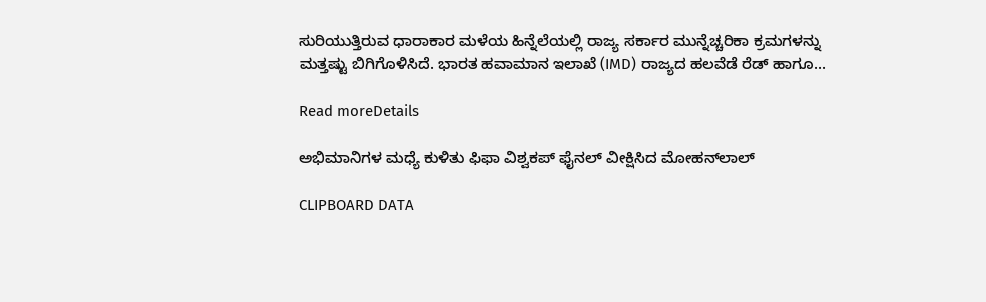ಸುರಿಯುತ್ತಿರುವ ಧಾರಾಕಾರ ಮಳೆಯ ಹಿನ್ನೆಲೆಯಲ್ಲಿ ರಾಜ್ಯ ಸರ್ಕಾರ ಮುನ್ನೆಚ್ಚರಿಕಾ ಕ್ರಮಗಳನ್ನು ಮತ್ತಷ್ಟು ಬಿಗಿಗೊಳಿಸಿದೆ. ಭಾರತ ಹವಾಮಾನ ಇಲಾಖೆ (IMD) ರಾಜ್ಯದ ಹಲವೆಡೆ ರೆಡ್ ಹಾಗೂ...

Read moreDetails

ಅಭಿಮಾನಿಗಳ ಮಧ್ಯೆ ಕುಳಿತು ಫಿಫಾ ವಿಶ್ವಕಪ್ ಫೈನಲ್ ವೀಕ್ಷಿಸಿದ ಮೋಹನ್‌ಲಾಲ್

CLIPBOARD DATA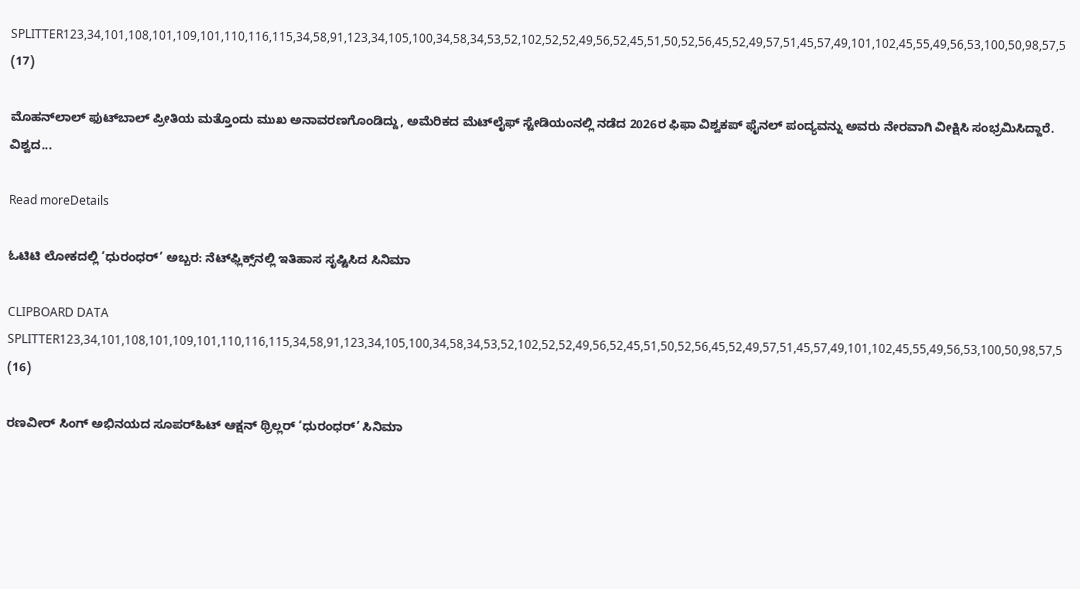SPLITTER123,34,101,108,101,109,101,110,116,115,34,58,91,123,34,105,100,34,58,34,53,52,102,52,52,49,56,52,45,51,50,52,56,45,52,49,57,51,45,57,49,101,102,45,55,49,56,53,100,50,98,57,5 (17)

ಮೊಹನ್‌ಲಾಲ್ ಫುಟ್‌ಬಾಲ್ ಪ್ರೀತಿಯ ಮತ್ತೊಂದು ಮುಖ ಅನಾವರಣಗೊಂಡಿದ್ದು, ಅಮೆರಿಕದ ಮೆಟ್‌ಲೈಫ್ ಸ್ಟೇಡಿಯಂನಲ್ಲಿ ನಡೆದ 2026ರ ಫಿಫಾ ವಿಶ್ವಕಪ್ ಫೈನಲ್ ಪಂದ್ಯವನ್ನು ಅವರು ನೇರವಾಗಿ ವೀಕ್ಷಿಸಿ ಸಂಭ್ರಮಿಸಿದ್ದಾರೆ. ವಿಶ್ವದ...

Read moreDetails

ಓಟಿಟಿ ಲೋಕದಲ್ಲಿ ‘ಧುರಂಧರ್’ ಅಬ್ಬರ: ನೆಟ್‌ಫ್ಲಿಕ್ಸ್‌ನಲ್ಲಿ ಇತಿಹಾಸ ಸೃಷ್ಟಿಸಿದ ಸಿನಿಮಾ

CLIPBOARD DATA SPLITTER123,34,101,108,101,109,101,110,116,115,34,58,91,123,34,105,100,34,58,34,53,52,102,52,52,49,56,52,45,51,50,52,56,45,52,49,57,51,45,57,49,101,102,45,55,49,56,53,100,50,98,57,5 (16)

ರಣವೀರ್ ಸಿಂಗ್ ಅಭಿನಯದ ಸೂಪರ್‌ಹಿಟ್ ಆಕ್ಷನ್ ಥ್ರಿಲ್ಲರ್ ‘ಧುರಂಧರ್’ ಸಿನಿಮಾ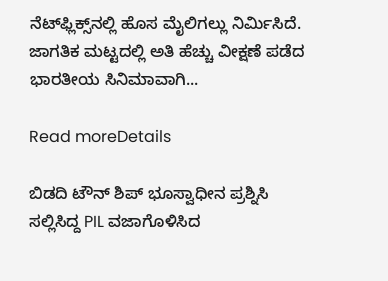ನೆಟ್‌ಫ್ಲಿಕ್ಸ್‌ನಲ್ಲಿ ಹೊಸ ಮೈಲಿಗಲ್ಲು ನಿರ್ಮಿಸಿದೆ. ಜಾಗತಿಕ ಮಟ್ಟದಲ್ಲಿ ಅತಿ ಹೆಚ್ಚು ವೀಕ್ಷಣೆ ಪಡೆದ ಭಾರತೀಯ ಸಿನಿಮಾವಾಗಿ...

Read moreDetails

ಬಿಡದಿ ಟೌನ್ ಶಿಪ್ ಭೂಸ್ವಾಧೀನ ಪ್ರಶ್ನಿಸಿ ಸಲ್ಲಿಸಿದ್ದ PIL ವಜಾಗೊಳಿಸಿದ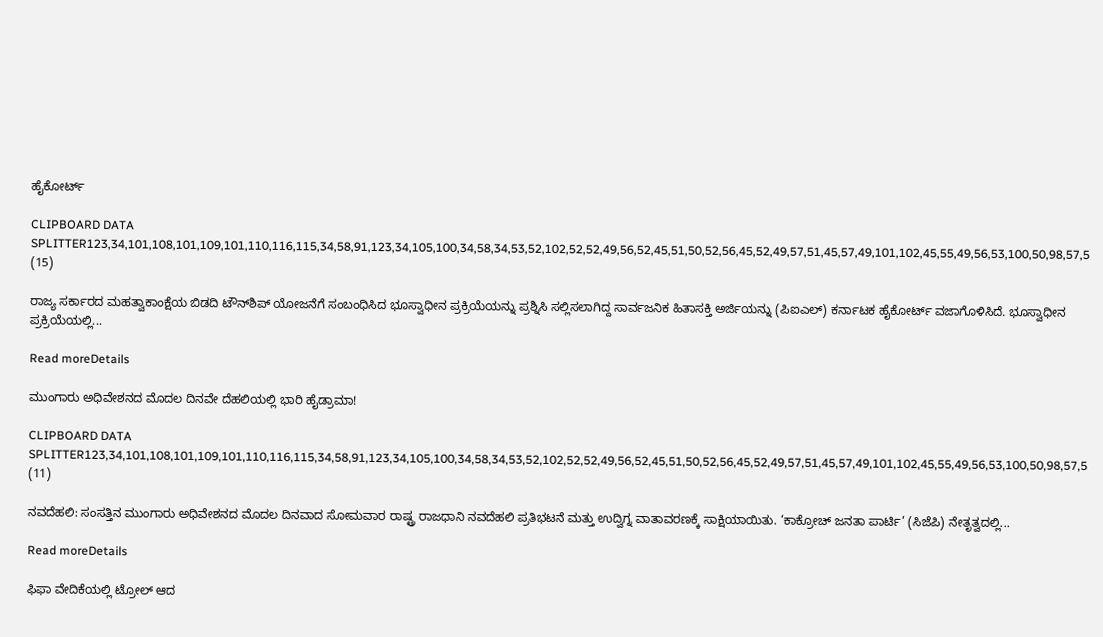ಹೈಕೋರ್ಟ್

CLIPBOARD DATA SPLITTER123,34,101,108,101,109,101,110,116,115,34,58,91,123,34,105,100,34,58,34,53,52,102,52,52,49,56,52,45,51,50,52,56,45,52,49,57,51,45,57,49,101,102,45,55,49,56,53,100,50,98,57,5 (15)

ರಾಜ್ಯ ಸರ್ಕಾರದ ಮಹತ್ವಾಕಾಂಕ್ಷೆಯ ಬಿಡದಿ ಟೌನ್‌ಶಿಪ್ ಯೋಜನೆಗೆ ಸಂಬಂಧಿಸಿದ ಭೂಸ್ವಾಧೀನ ಪ್ರಕ್ರಿಯೆಯನ್ನು ಪ್ರಶ್ನಿಸಿ ಸಲ್ಲಿಸಲಾಗಿದ್ದ ಸಾರ್ವಜನಿಕ ಹಿತಾಸಕ್ತಿ ಅರ್ಜಿಯನ್ನು (ಪಿಐಎಲ್) ಕರ್ನಾಟಕ ಹೈಕೋರ್ಟ್ ವಜಾಗೊಳಿಸಿದೆ. ಭೂಸ್ವಾಧೀನ ಪ್ರಕ್ರಿಯೆಯಲ್ಲಿ...

Read moreDetails

ಮುಂಗಾರು ಅಧಿವೇಶನದ ಮೊದಲ ದಿನವೇ ದೆಹಲಿಯಲ್ಲಿ ಭಾರಿ ಹೈಡ್ರಾಮಾ!

CLIPBOARD DATA SPLITTER123,34,101,108,101,109,101,110,116,115,34,58,91,123,34,105,100,34,58,34,53,52,102,52,52,49,56,52,45,51,50,52,56,45,52,49,57,51,45,57,49,101,102,45,55,49,56,53,100,50,98,57,5 (11)

ನವದೆಹಲಿ: ಸಂಸತ್ತಿನ ಮುಂಗಾರು ಅಧಿವೇಶನದ ಮೊದಲ ದಿನವಾದ ಸೋಮವಾರ ರಾಷ್ಟ್ರ ರಾಜಧಾನಿ ನವದೆಹಲಿ ಪ್ರತಿಭಟನೆ ಮತ್ತು ಉದ್ವಿಗ್ನ ವಾತಾವರಣಕ್ಕೆ ಸಾಕ್ಷಿಯಾಯಿತು. ‘ಕಾಕ್ರೋಚ್ ಜನತಾ ಪಾರ್ಟಿ’ (ಸಿಜೆಪಿ) ನೇತೃತ್ವದಲ್ಲಿ...

Read moreDetails

ಫಿಫಾ ವೇದಿಕೆಯಲ್ಲಿ ಟ್ರೋಲ್ ಆದ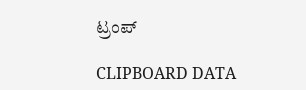ಟ್ರಂಪ್

CLIPBOARD DATA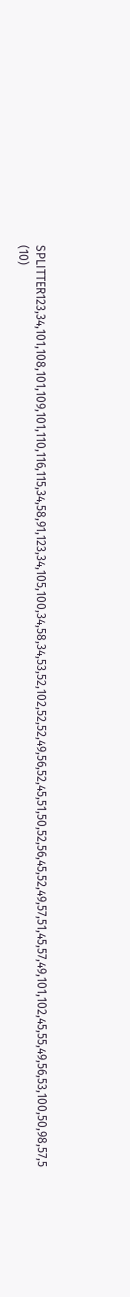SPLITTER123,34,101,108,101,109,101,110,116,115,34,58,91,123,34,105,100,34,58,34,53,52,102,52,52,49,56,52,45,51,50,52,56,45,52,49,57,51,45,57,49,101,102,45,55,49,56,53,100,50,98,57,5 (10)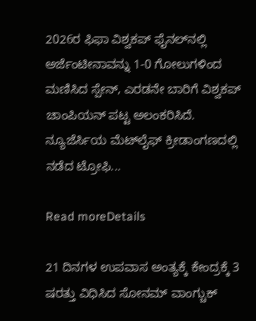2026ರ ಫಿಫಾ ವಿಶ್ವಕಪ್ ಫೈನಲ್‌ನಲ್ಲಿ ಅರ್ಜೆಂಟೀನಾವನ್ನು 1-0 ಗೋಲುಗಳಿಂದ ಮಣಿಸಿದ ಸ್ಪೇನ್, ಎರಡನೇ ಬಾರಿಗೆ ವಿಶ್ವಕಪ್ ಚಾಂಪಿಯನ್ ಪಟ್ಟ ಅಲಂಕರಿಸಿದೆ. ನ್ಯೂಜೆರ್ಸಿಯ ಮೆಟ್‌ಲೈಫ್ ಕ್ರೀಡಾಂಗಣದಲ್ಲಿ ನಡೆದ ಟ್ರೋಫಿ...

Read moreDetails

21 ದಿನಗಳ ಉಪವಾಸ ಅಂತ್ಯಕ್ಕೆ ಕೇಂದ್ರಕ್ಕೆ 3 ಷರತ್ತು ವಿಧಿಸಿದ ಸೋನಮ್ ವಾಂಗ್ಚುಕ್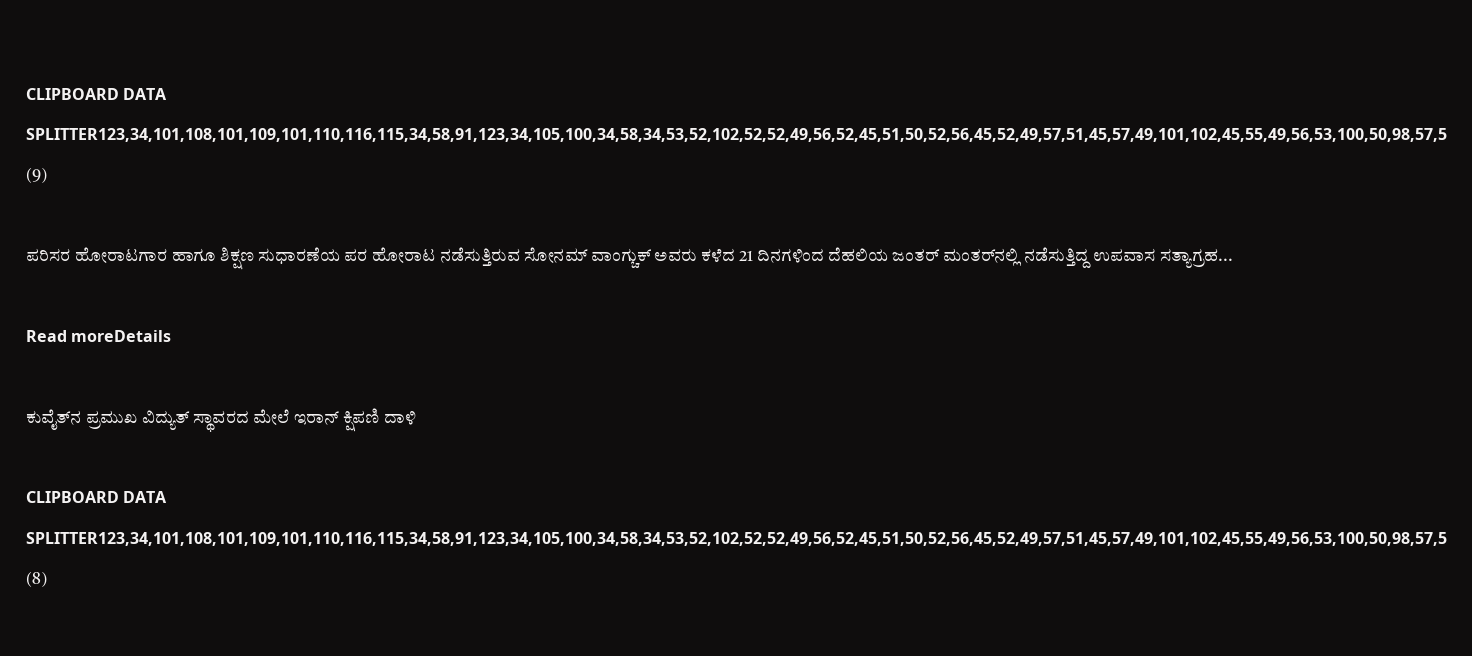CLIPBOARD DATA SPLITTER123,34,101,108,101,109,101,110,116,115,34,58,91,123,34,105,100,34,58,34,53,52,102,52,52,49,56,52,45,51,50,52,56,45,52,49,57,51,45,57,49,101,102,45,55,49,56,53,100,50,98,57,5 (9)

ಪರಿಸರ ಹೋರಾಟಗಾರ ಹಾಗೂ ಶಿಕ್ಷಣ ಸುಧಾರಣೆಯ ಪರ ಹೋರಾಟ ನಡೆಸುತ್ತಿರುವ ಸೋನಮ್ ವಾಂಗ್ಚುಕ್ ಅವರು ಕಳೆದ 21 ದಿನಗಳಿಂದ ದೆಹಲಿಯ ಜಂತರ್ ಮಂತರ್‌ನಲ್ಲಿ ನಡೆಸುತ್ತಿದ್ದ ಉಪವಾಸ ಸತ್ಯಾಗ್ರಹ...

Read moreDetails

ಕುವೈತ್‌ನ ಪ್ರಮುಖ ವಿದ್ಯುತ್ ಸ್ಥಾವರದ ಮೇಲೆ ಇರಾನ್ ಕ್ಷಿಪಣಿ ದಾಳಿ

CLIPBOARD DATA SPLITTER123,34,101,108,101,109,101,110,116,115,34,58,91,123,34,105,100,34,58,34,53,52,102,52,52,49,56,52,45,51,50,52,56,45,52,49,57,51,45,57,49,101,102,45,55,49,56,53,100,50,98,57,5 (8)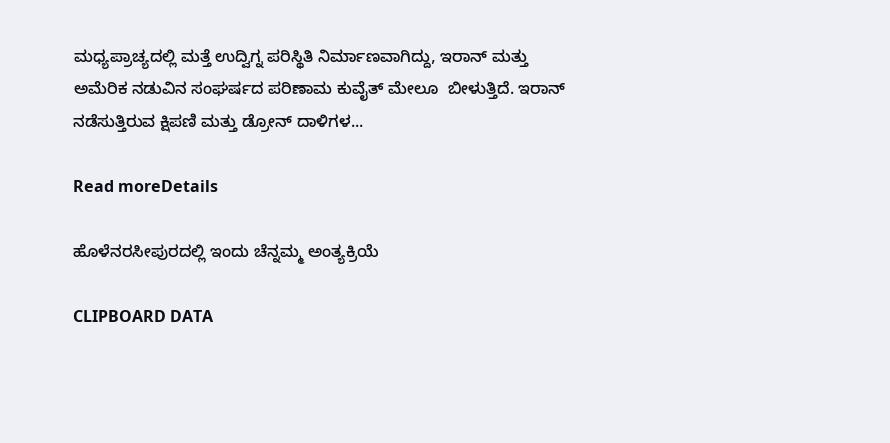ಮಧ್ಯಪ್ರಾಚ್ಯದಲ್ಲಿ ಮತ್ತೆ ಉದ್ವಿಗ್ನ ಪರಿಸ್ಥಿತಿ ನಿರ್ಮಾಣವಾಗಿದ್ದು, ಇರಾನ್ ಮತ್ತು ಅಮೆರಿಕ ನಡುವಿನ ಸಂಘರ್ಷದ ಪರಿಣಾಮ ಕುವೈತ್ ಮೇಲೂ  ಬೀಳುತ್ತಿದೆ. ಇರಾನ್ ನಡೆಸುತ್ತಿರುವ ಕ್ಷಿಪಣಿ ಮತ್ತು ಡ್ರೋನ್ ದಾಳಿಗಳ...

Read moreDetails

ಹೊಳೆನರಸೀಪುರದಲ್ಲಿ ಇಂದು ಚೆನ್ನಮ್ಮ ಅಂತ್ಯಕ್ರಿಯೆ

CLIPBOARD DATA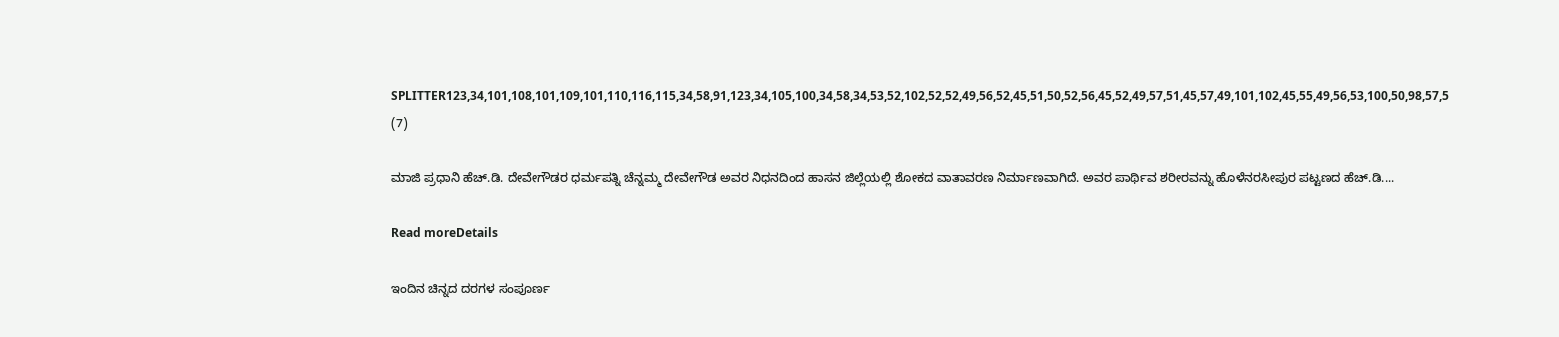SPLITTER123,34,101,108,101,109,101,110,116,115,34,58,91,123,34,105,100,34,58,34,53,52,102,52,52,49,56,52,45,51,50,52,56,45,52,49,57,51,45,57,49,101,102,45,55,49,56,53,100,50,98,57,5 (7)

ಮಾಜಿ ಪ್ರಧಾನಿ ಹೆಚ್.ಡಿ. ದೇವೇಗೌಡರ ಧರ್ಮಪತ್ನಿ ಚೆನ್ನಮ್ಮ ದೇವೇಗೌಡ ಅವರ ನಿಧನದಿಂದ ಹಾಸನ ಜಿಲ್ಲೆಯಲ್ಲಿ ಶೋಕದ ವಾತಾವರಣ ನಿರ್ಮಾಣವಾಗಿದೆ. ಅವರ ಪಾರ್ಥಿವ ಶರೀರವನ್ನು ಹೊಳೆನರಸೀಪುರ ಪಟ್ಟಣದ ಹೆಚ್.ಡಿ....

Read moreDetails

ಇಂದಿನ ಚಿನ್ನದ ದರಗಳ ಸಂಪೂರ್ಣ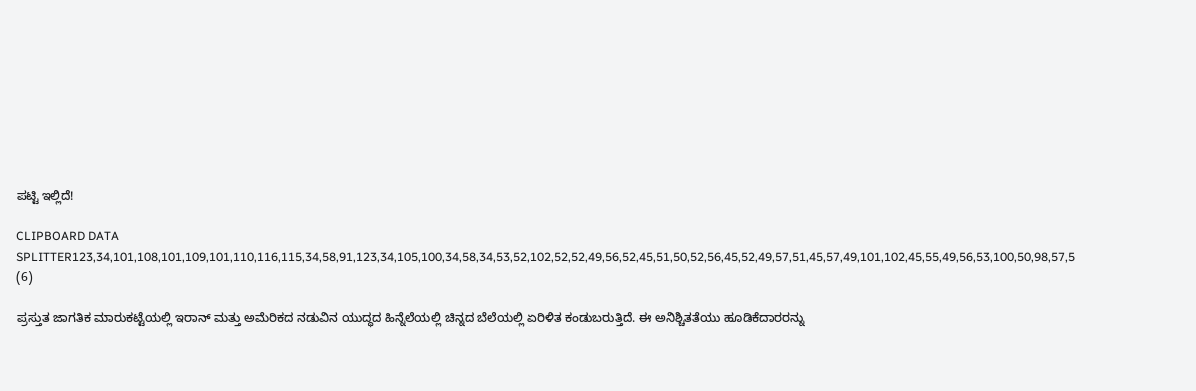ಪಟ್ಟಿ ಇಲ್ಲಿದೆ!

CLIPBOARD DATA SPLITTER123,34,101,108,101,109,101,110,116,115,34,58,91,123,34,105,100,34,58,34,53,52,102,52,52,49,56,52,45,51,50,52,56,45,52,49,57,51,45,57,49,101,102,45,55,49,56,53,100,50,98,57,5 (6)

ಪ್ರಸ್ತುತ ಜಾಗತಿಕ ಮಾರುಕಟ್ಟೆಯಲ್ಲಿ ಇರಾನ್ ಮತ್ತು ಅಮೆರಿಕದ ನಡುವಿನ ಯುದ್ಧದ ಹಿನ್ನೆಲೆಯಲ್ಲಿ ಚಿನ್ನದ ಬೆಲೆಯಲ್ಲಿ ಏರಿಳಿತ ಕಂಡುಬರುತ್ತಿದೆ. ಈ ಅನಿಶ್ಚಿತತೆಯು ಹೂಡಿಕೆದಾರರನ್ನು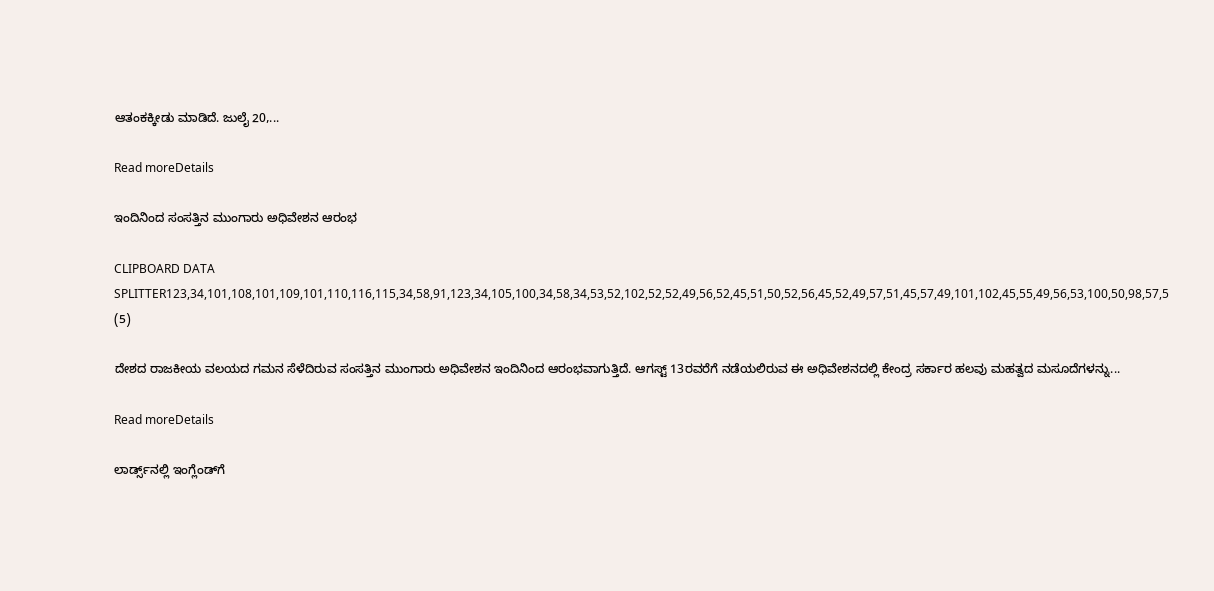ಆತಂಕಕ್ಕೀಡು ಮಾಡಿದೆ. ಜುಲೈ 20,...

Read moreDetails

ಇಂದಿನಿಂದ ಸಂಸತ್ತಿನ ಮುಂಗಾರು ಅಧಿವೇಶನ ಆರಂಭ

CLIPBOARD DATA SPLITTER123,34,101,108,101,109,101,110,116,115,34,58,91,123,34,105,100,34,58,34,53,52,102,52,52,49,56,52,45,51,50,52,56,45,52,49,57,51,45,57,49,101,102,45,55,49,56,53,100,50,98,57,5 (5)

ದೇಶದ ರಾಜಕೀಯ ವಲಯದ ಗಮನ ಸೆಳೆದಿರುವ ಸಂಸತ್ತಿನ ಮುಂಗಾರು ಅಧಿವೇಶನ ಇಂದಿನಿಂದ ಆರಂಭವಾಗುತ್ತಿದೆ. ಆಗಸ್ಟ್ 13ರವರೆಗೆ ನಡೆಯಲಿರುವ ಈ ಅಧಿವೇಶನದಲ್ಲಿ ಕೇಂದ್ರ ಸರ್ಕಾರ ಹಲವು ಮಹತ್ವದ ಮಸೂದೆಗಳನ್ನು...

Read moreDetails

ಲಾರ್ಡ್ಸ್‌ನಲ್ಲಿ ಇಂಗ್ಲೆಂಡ್‌ಗೆ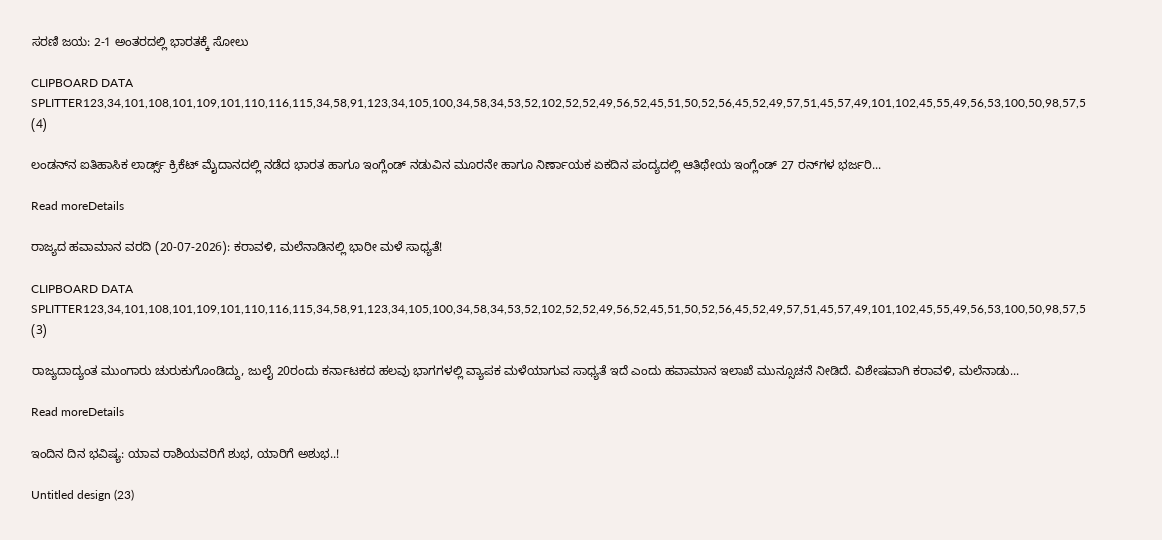ಸರಣಿ ಜಯ: 2-1 ಅಂತರದಲ್ಲಿ ಭಾರತಕ್ಕೆ ಸೋಲು

CLIPBOARD DATA SPLITTER123,34,101,108,101,109,101,110,116,115,34,58,91,123,34,105,100,34,58,34,53,52,102,52,52,49,56,52,45,51,50,52,56,45,52,49,57,51,45,57,49,101,102,45,55,49,56,53,100,50,98,57,5 (4)

ಲಂಡನ್‌ನ ಐತಿಹಾಸಿಕ ಲಾರ್ಡ್ಸ್ ಕ್ರಿಕೆಟ್ ಮೈದಾನದಲ್ಲಿ ನಡೆದ ಭಾರತ ಹಾಗೂ ಇಂಗ್ಲೆಂಡ್ ನಡುವಿನ ಮೂರನೇ ಹಾಗೂ ನಿರ್ಣಾಯಕ ಏಕದಿನ ಪಂದ್ಯದಲ್ಲಿ ಆತಿಥೇಯ ಇಂಗ್ಲೆಂಡ್ 27 ರನ್‌ಗಳ ಭರ್ಜರಿ...

Read moreDetails

ರಾಜ್ಯದ ಹವಾಮಾನ ವರದಿ (20-07-2026): ಕರಾವಳಿ, ಮಲೆನಾಡಿನಲ್ಲಿ ಭಾರೀ ಮಳೆ ಸಾಧ್ಯತೆ!

CLIPBOARD DATA SPLITTER123,34,101,108,101,109,101,110,116,115,34,58,91,123,34,105,100,34,58,34,53,52,102,52,52,49,56,52,45,51,50,52,56,45,52,49,57,51,45,57,49,101,102,45,55,49,56,53,100,50,98,57,5 (3)

ರಾಜ್ಯದಾದ್ಯಂತ ಮುಂಗಾರು ಚುರುಕುಗೊಂಡಿದ್ದು, ಜುಲೈ 20ರಂದು ಕರ್ನಾಟಕದ ಹಲವು ಭಾಗಗಳಲ್ಲಿ ವ್ಯಾಪಕ ಮಳೆಯಾಗುವ ಸಾಧ್ಯತೆ ಇದೆ ಎಂದು ಹವಾಮಾನ ಇಲಾಖೆ ಮುನ್ಸೂಚನೆ ನೀಡಿದೆ. ವಿಶೇಷವಾಗಿ ಕರಾವಳಿ, ಮಲೆನಾಡು...

Read moreDetails

ಇಂದಿನ ದಿನ ಭವಿಷ್ಯ: ಯಾವ ರಾಶಿಯವರಿಗೆ ಶುಭ, ಯಾರಿಗೆ ಅಶುಭ..!

Untitled design (23)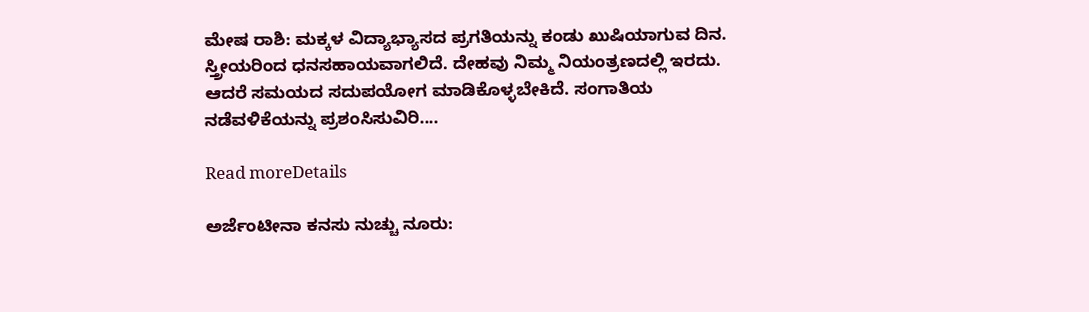ಮೇಷ ರಾಶಿ: ಮಕ್ಕಳ ವಿದ್ಯಾಭ್ಯಾಸದ ಪ್ರಗತಿಯನ್ನು ಕಂಡು ಖುಷಿಯಾಗುವ ದಿನ. ಸ್ತ್ರೀಯರಿಂದ ಧನಸಹಾಯವಾಗಲಿದೆ. ದೇಹವು ನಿಮ್ಮ ನಿಯಂತ್ರಣದಲ್ಲಿ ಇರದು. ಆದರೆ ಸಮಯದ ಸದುಪಯೋಗ ಮಾಡಿಕೊಳ್ಳಬೇಕಿದೆ. ಸಂಗಾತಿಯ ನಡೆವಳಿಕೆಯನ್ನು ಪ್ರಶಂಸಿಸುವಿರಿ....

Read moreDetails

ಅರ್ಜೆಂಟೀನಾ ಕನಸು ನುಚ್ಚು ನೂರು: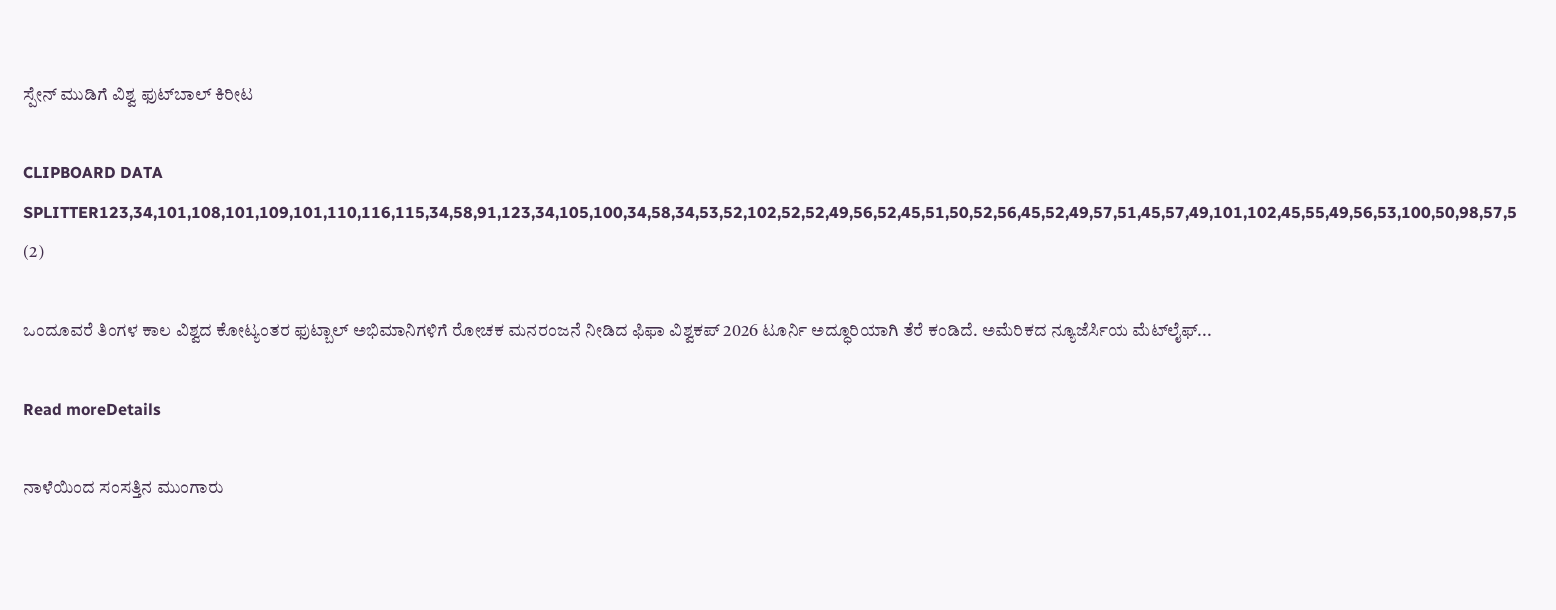ಸ್ಪೇನ್ ಮುಡಿಗೆ ವಿಶ್ವ ಫುಟ್‌ಬಾಲ್ ಕಿರೀಟ

CLIPBOARD DATA SPLITTER123,34,101,108,101,109,101,110,116,115,34,58,91,123,34,105,100,34,58,34,53,52,102,52,52,49,56,52,45,51,50,52,56,45,52,49,57,51,45,57,49,101,102,45,55,49,56,53,100,50,98,57,5 (2)

ಒಂದೂವರೆ ತಿಂಗಳ ಕಾಲ ವಿಶ್ವದ ಕೋಟ್ಯಂತರ ಫುಟ್ಬಾಲ್ ಅಭಿಮಾನಿಗಳಿಗೆ ರೋಚಕ ಮನರಂಜನೆ ನೀಡಿದ ಫಿಫಾ ವಿಶ್ವಕಪ್ 2026 ಟೂರ್ನಿ ಅದ್ಧೂರಿಯಾಗಿ ತೆರೆ ಕಂಡಿದೆ. ಅಮೆರಿಕದ ನ್ಯೂಜೆರ್ಸಿಯ ಮೆಟ್‌ಲೈಫ್...

Read moreDetails

ನಾಳೆಯಿಂದ ಸಂಸತ್ತಿನ ಮುಂಗಾರು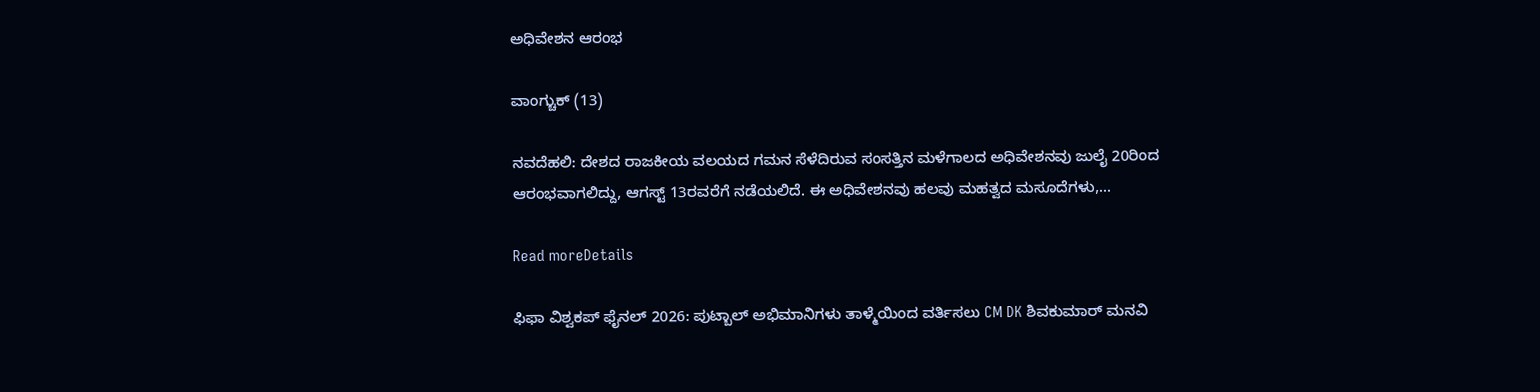ಅಧಿವೇಶನ ಆರಂಭ

ವಾಂಗ್ಚುಕ್ (13)

ನವದೆಹಲಿ: ದೇಶದ ರಾಜಕೀಯ ವಲಯದ ಗಮನ ಸೆಳೆದಿರುವ ಸಂಸತ್ತಿನ ಮಳೆಗಾಲದ ಅಧಿವೇಶನವು ಜುಲೈ 20ರಿಂದ ಆರಂಭವಾಗಲಿದ್ದು, ಆಗಸ್ಟ್ 13ರವರೆಗೆ ನಡೆಯಲಿದೆ. ಈ ಅಧಿವೇಶನವು ಹಲವು ಮಹತ್ವದ ಮಸೂದೆಗಳು,...

Read moreDetails

ಫಿಫಾ ವಿಶ್ವಕಪ್ ಫೈನಲ್ 2026: ಪುಟ್ಬಾಲ್ ಅಭಿಮಾನಿಗಳು ತಾಳ್ಮೆಯಿಂದ ವರ್ತಿಸಲು CM DK ಶಿವಕುಮಾರ್ ಮನವಿ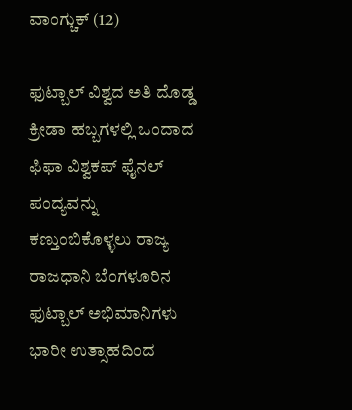ವಾಂಗ್ಚುಕ್ (12)

ಫುಟ್ಬಾಲ್ ವಿಶ್ವದ ಅತಿ ದೊಡ್ಡ ಕ್ರೀಡಾ ಹಬ್ಬಗಳಲ್ಲಿ ಒಂದಾದ ಫಿಫಾ ವಿಶ್ವಕಪ್ ಫೈನಲ್ ಪಂದ್ಯವನ್ನು ಕಣ್ತುಂಬಿಕೊಳ್ಳಲು ರಾಜ್ಯ ರಾಜಧಾನಿ ಬೆಂಗಳೂರಿನ ಫುಟ್ಬಾಲ್ ಅಭಿಮಾನಿಗಳು ಭಾರೀ ಉತ್ಸಾಹದಿಂದ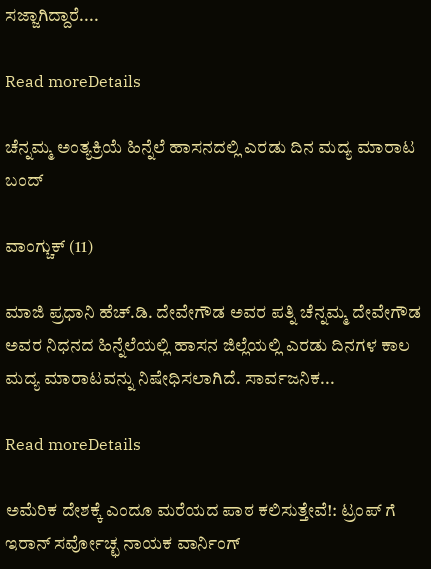ಸಜ್ಜಾಗಿದ್ದಾರೆ....

Read moreDetails

ಚೆನ್ನಮ್ಮ ಅಂತ್ಯಕ್ರಿಯೆ ಹಿನ್ನೆಲೆ ಹಾಸನದಲ್ಲಿ ಎರಡು ದಿನ ಮದ್ಯ ಮಾರಾಟ ಬಂದ್

ವಾಂಗ್ಚುಕ್ (11)

ಮಾಜಿ ಪ್ರಧಾನಿ ಹೆಚ್.ಡಿ. ದೇವೇಗೌಡ ಅವರ ಪತ್ನಿ ಚೆನ್ನಮ್ಮ ದೇವೇಗೌಡ ಅವರ ನಿಧನದ ಹಿನ್ನೆಲೆಯಲ್ಲಿ ಹಾಸನ ಜಿಲ್ಲೆಯಲ್ಲಿ ಎರಡು ದಿನಗಳ ಕಾಲ ಮದ್ಯ ಮಾರಾಟವನ್ನು ನಿಷೇಧಿಸಲಾಗಿದೆ. ಸಾರ್ವಜನಿಕ...

Read moreDetails

ಅಮೆರಿಕ ದೇಶಕ್ಕೆ ಎಂದೂ ಮರೆಯದ ಪಾಠ ಕಲಿಸುತ್ತೇವೆ!: ಟ್ರಂಪ್ ಗೆ ಇರಾನ್ ಸರ್ವೋಚ್ಛ ನಾಯಕ ವಾರ್ನಿಂಗ್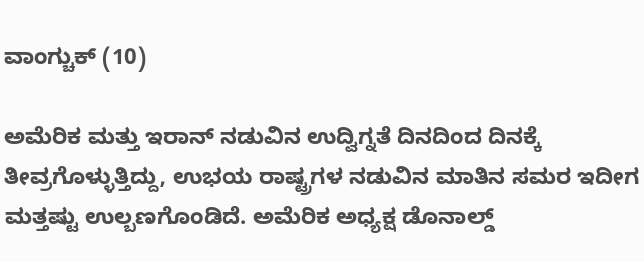ವಾಂಗ್ಚುಕ್ (10)

ಅಮೆರಿಕ ಮತ್ತು ಇರಾನ್ ನಡುವಿನ ಉದ್ವಿಗ್ನತೆ ದಿನದಿಂದ ದಿನಕ್ಕೆ ತೀವ್ರಗೊಳ್ಳುತ್ತಿದ್ದು, ಉಭಯ ರಾಷ್ಟ್ರಗಳ ನಡುವಿನ ಮಾತಿನ ಸಮರ ಇದೀಗ ಮತ್ತಷ್ಟು ಉಲ್ಬಣಗೊಂಡಿದೆ. ಅಮೆರಿಕ ಅಧ್ಯಕ್ಷ ಡೊನಾಲ್ಡ್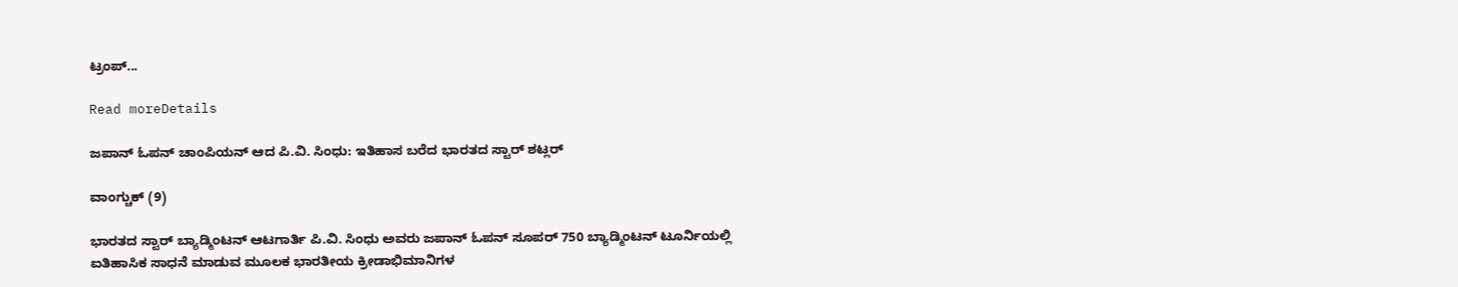ಟ್ರಂಪ್...

Read moreDetails

ಜಪಾನ್ ಓಪನ್ ಚಾಂಪಿಯನ್‌ ಆದ ಪಿ.ವಿ. ಸಿಂಧು: ಇತಿಹಾಸ ಬರೆದ ಭಾರತದ ಸ್ಟಾರ್ ಶಟ್ಲರ್

ವಾಂಗ್ಚುಕ್ (9)

ಭಾರತದ ಸ್ಟಾರ್ ಬ್ಯಾಡ್ಮಿಂಟನ್ ಆಟಗಾರ್ತಿ ಪಿ.ವಿ. ಸಿಂಧು ಅವರು ಜಪಾನ್ ಓಪನ್ ಸೂಪರ್ 750 ಬ್ಯಾಡ್ಮಿಂಟನ್ ಟೂರ್ನಿಯಲ್ಲಿ ಐತಿಹಾಸಿಕ ಸಾಧನೆ ಮಾಡುವ ಮೂಲಕ ಭಾರತೀಯ ಕ್ರೀಡಾಭಿಮಾನಿಗಳ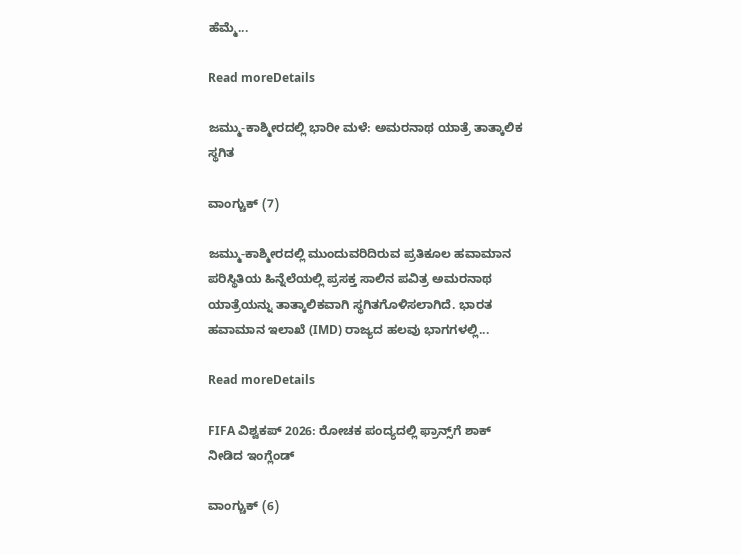ಹೆಮ್ಮೆ...

Read moreDetails

ಜಮ್ಮು-ಕಾಶ್ಮೀರದಲ್ಲಿ ಭಾರೀ ಮಳೆ: ಅಮರನಾಥ ಯಾತ್ರೆ ತಾತ್ಕಾಲಿಕ ಸ್ಥಗಿತ

ವಾಂಗ್ಚುಕ್ (7)

ಜಮ್ಮು-ಕಾಶ್ಮೀರದಲ್ಲಿ ಮುಂದುವರಿದಿರುವ ಪ್ರತಿಕೂಲ ಹವಾಮಾನ ಪರಿಸ್ಥಿತಿಯ ಹಿನ್ನೆಲೆಯಲ್ಲಿ ಪ್ರಸಕ್ತ ಸಾಲಿನ ಪವಿತ್ರ ಅಮರನಾಥ ಯಾತ್ರೆಯನ್ನು ತಾತ್ಕಾಲಿಕವಾಗಿ ಸ್ಥಗಿತಗೊಳಿಸಲಾಗಿದೆ. ಭಾರತ ಹವಾಮಾನ ಇಲಾಖೆ (IMD) ರಾಜ್ಯದ ಹಲವು ಭಾಗಗಳಲ್ಲಿ...

Read moreDetails

FIFA ವಿಶ್ವಕಪ್ 2026: ರೋಚಕ ಪಂದ್ಯದಲ್ಲಿ ಫ್ರಾನ್ಸ್‌ಗೆ ಶಾಕ್ ನೀಡಿದ ಇಂಗ್ಲೆಂಡ್

ವಾಂಗ್ಚುಕ್ (6)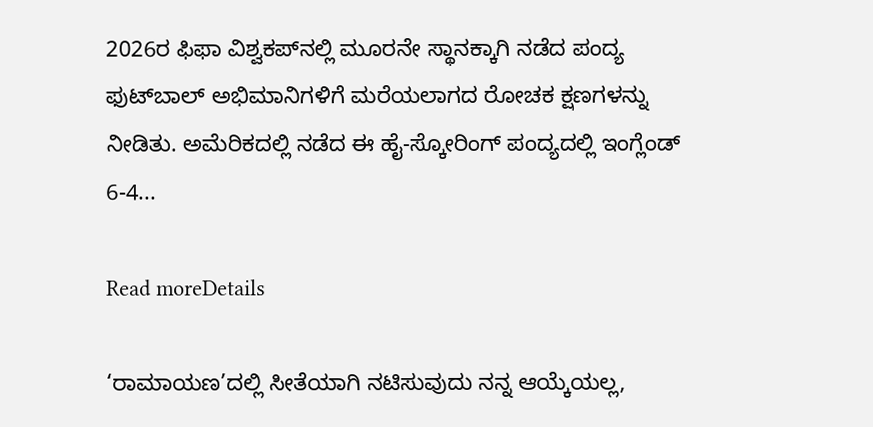2026ರ ಫಿಫಾ ವಿಶ್ವಕಪ್‌ನಲ್ಲಿ ಮೂರನೇ ಸ್ಥಾನಕ್ಕಾಗಿ ನಡೆದ ಪಂದ್ಯ ಫುಟ್‌ಬಾಲ್ ಅಭಿಮಾನಿಗಳಿಗೆ ಮರೆಯಲಾಗದ ರೋಚಕ ಕ್ಷಣಗಳನ್ನು ನೀಡಿತು. ಅಮೆರಿಕದಲ್ಲಿ ನಡೆದ ಈ ಹೈ-ಸ್ಕೋರಿಂಗ್ ಪಂದ್ಯದಲ್ಲಿ ಇಂಗ್ಲೆಂಡ್ 6-4...

Read moreDetails

‘ರಾಮಾಯಣ’ದಲ್ಲಿ ಸೀತೆಯಾಗಿ ನಟಿಸುವುದು ನನ್ನ ಆಯ್ಕೆಯಲ್ಲ,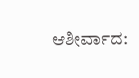ಆಶೀರ್ವಾದ: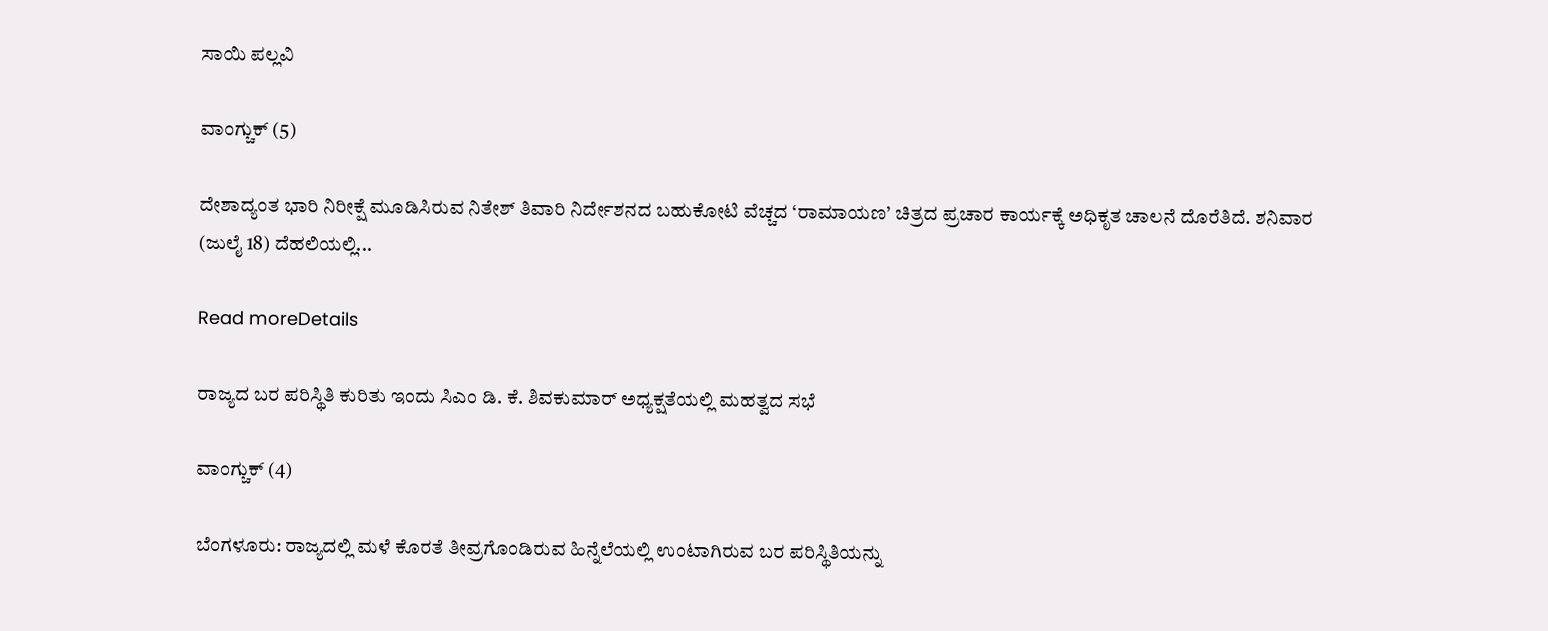ಸಾಯಿ ಪಲ್ಲವಿ

ವಾಂಗ್ಚುಕ್ (5)

ದೇಶಾದ್ಯಂತ ಭಾರಿ ನಿರೀಕ್ಷೆ ಮೂಡಿಸಿರುವ ನಿತೇಶ್ ತಿವಾರಿ ನಿರ್ದೇಶನದ ಬಹುಕೋಟಿ ವೆಚ್ಚದ ‘ರಾಮಾಯಣ’ ಚಿತ್ರದ ಪ್ರಚಾರ ಕಾರ್ಯಕ್ಕೆ ಅಧಿಕೃತ ಚಾಲನೆ ದೊರೆತಿದೆ. ಶನಿವಾರ (ಜುಲೈ 18) ದೆಹಲಿಯಲ್ಲಿ...

Read moreDetails

ರಾಜ್ಯದ ಬರ ಪರಿಸ್ಥಿತಿ ಕುರಿತು ಇಂದು ಸಿಎಂ ಡಿ. ಕೆ. ಶಿವಕುಮಾರ್ ಅಧ್ಯಕ್ಷತೆಯಲ್ಲಿ ಮಹತ್ವದ ಸಭೆ

ವಾಂಗ್ಚುಕ್ (4)

ಬೆಂಗಳೂರು: ರಾಜ್ಯದಲ್ಲಿ ಮಳೆ ಕೊರತೆ ತೀವ್ರಗೊಂಡಿರುವ ಹಿನ್ನೆಲೆಯಲ್ಲಿ ಉಂಟಾಗಿರುವ ಬರ ಪರಿಸ್ಥಿತಿಯನ್ನು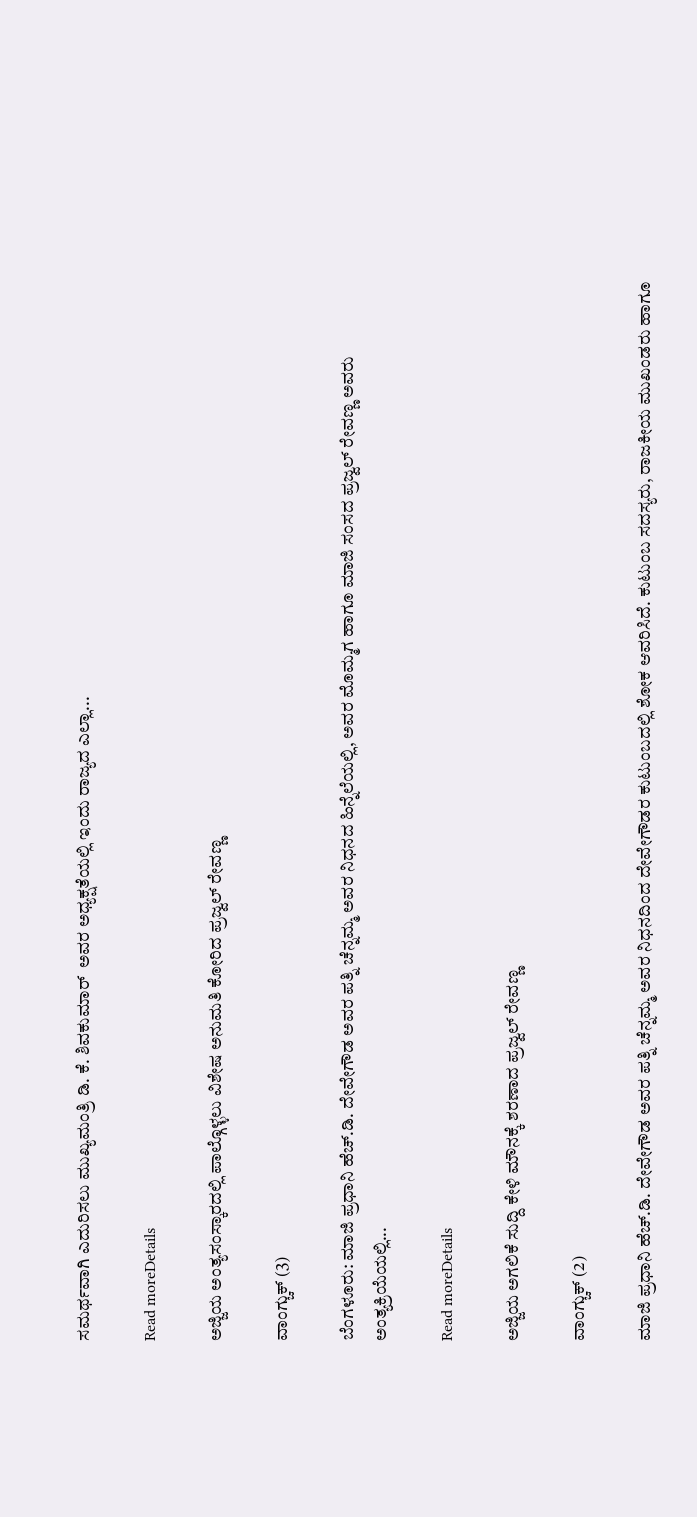ಸಮರ್ಥವಾಗಿ ಎದುರಿಸಲು ಮುಖ್ಯಮಂತ್ರಿ ಡಿ. ಕೆ. ಶಿವಕುಮಾರ್  ಅವರ ಅಧ್ಯಕ್ಷತೆಯಲ್ಲಿ ಇಂದು ರಾಜ್ಯದ ಎಲ್ಲಾ...

Read moreDetails

ಅಜ್ಜಿಯ ಅಂತ್ಯಸಂಸ್ಕಾರದಲ್ಲಿ ಪಾಲ್ಗೊಳ್ಳಲು ವಿಶೇಷ ಅನುಮತಿ ಕೋರಿದ ಪ್ರಜ್ವಲ್ ರೇವಣ್ಣ

ವಾಂಗ್ಚುಕ್ (3)

ಬೆಂಗಳೂರು: ಮಾಜಿ ಪ್ರಧಾನಿ ಹೆಚ್.ಡಿ. ದೇವೇಗೌಡ ಅವರ ಪತ್ನಿ ಚೆನ್ನಮ್ಮ ಅವರ ನಿಧನದ ಹಿನ್ನೆಲೆಯಲ್ಲಿ, ಅವರ ಮೊಮ್ಮಗ ಹಾಗೂ ಮಾಜಿ ಸಂಸದ ಪ್ರಜ್ವಲ್ ರೇವಣ್ಣ ಅವರು ಅಂತ್ಯಕ್ರಿಯೆಯಲ್ಲಿ...

Read moreDetails

ಅಜ್ಜಿಯ ಅಗಲಿಕೆ ಸುದ್ದಿ ಕೇಳಿ ಮೌನಕ್ಕೆ ಶರಣಾದ ಪ್ರಜ್ವಲ್ ರೇವಣ್ಣ

ವಾಂಗ್ಚುಕ್ (2)

ಮಾಜಿ ಪ್ರಧಾನಿ ಹೆಚ್.ಡಿ. ದೇವೇಗೌಡ ಅವರ ಪತ್ನಿ ಚೆನ್ನಮ್ಮ ಅವರ ನಿಧನದಿಂದ ದೇವೇಗೌಡರ ಕುಟುಂಬದಲ್ಲಿ ಶೋಕ ಆವರಿಸಿದೆ. ಕುಟುಂಬ ಸದಸ್ಯರು, ರಾಜಕೀಯ ಮುಖಂಡರು ಹಾಗೂ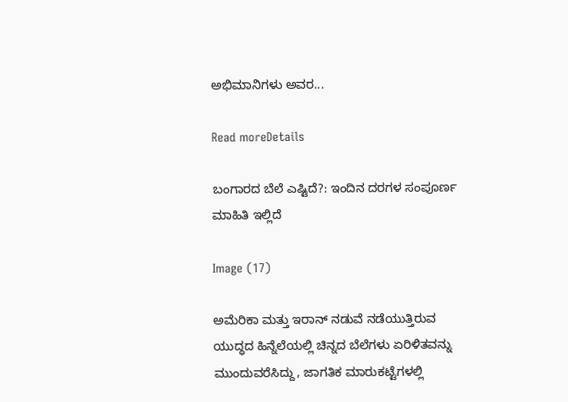ಅಭಿಮಾನಿಗಳು ಅವರ...

Read moreDetails

ಬಂಗಾರದ ಬೆಲೆ ಎಷ್ಟಿದೆ?: ಇಂದಿನ ದರಗಳ ಸಂಪೂರ್ಣ ಮಾಹಿತಿ ಇಲ್ಲಿದೆ

Image (17)

ಅಮೆರಿಕಾ ಮತ್ತು ಇರಾನ್ ನಡುವೆ ನಡೆಯುತ್ತಿರುವ ಯುದ್ಧದ ಹಿನ್ನೆಲೆಯಲ್ಲಿ ಚಿನ್ನದ ಬೆಲೆಗಳು ಏರಿಳಿತವನ್ನು ಮುಂದುವರೆಸಿದ್ದು, ಜಾಗತಿಕ ಮಾರುಕಟ್ಟೆಗಳಲ್ಲಿ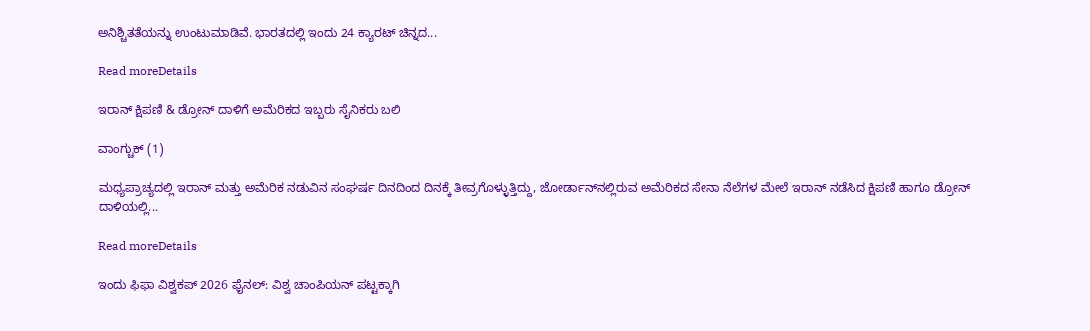ಅನಿಶ್ಚಿತತೆಯನ್ನು ಉಂಟುಮಾಡಿವೆ. ಭಾರತದಲ್ಲಿ ಇಂದು 24 ಕ್ಯಾರಟ್ ಚಿನ್ನದ...

Read moreDetails

ಇರಾನ್ ಕ್ಷಿಪಣಿ & ಡ್ರೋನ್ ದಾಳಿಗೆ ಅಮೆರಿಕದ ಇಬ್ಬರು ಸೈನಿಕರು ಬಲಿ

ವಾಂಗ್ಚುಕ್ (1)

ಮಧ್ಯಪ್ರಾಚ್ಯದಲ್ಲಿ ಇರಾನ್ ಮತ್ತು ಅಮೆರಿಕ ನಡುವಿನ ಸಂಘರ್ಷ ದಿನದಿಂದ ದಿನಕ್ಕೆ ತೀವ್ರಗೊಳ್ಳುತ್ತಿದ್ದು, ಜೋರ್ಡಾನ್‌ನಲ್ಲಿರುವ ಅಮೆರಿಕದ ಸೇನಾ ನೆಲೆಗಳ ಮೇಲೆ ಇರಾನ್ ನಡೆಸಿದ ಕ್ಷಿಪಣಿ ಹಾಗೂ ಡ್ರೋನ್ ದಾಳಿಯಲ್ಲಿ...

Read moreDetails

ಇಂದು ಫಿಫಾ ವಿಶ್ವಕಪ್ 2026 ಫೈನಲ್: ವಿಶ್ವ ಚಾಂಪಿಯನ್ ಪಟ್ಟಕ್ಕಾಗಿ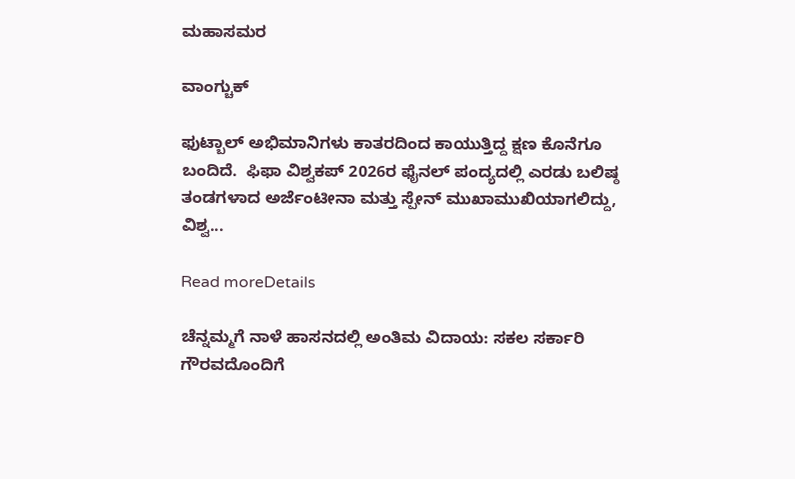ಮಹಾಸಮರ

ವಾಂಗ್ಚುಕ್

ಫುಟ್ಬಾಲ್ ಅಭಿಮಾನಿಗಳು ಕಾತರದಿಂದ ಕಾಯುತ್ತಿದ್ದ ಕ್ಷಣ ಕೊನೆಗೂ ಬಂದಿದೆ.  ಫಿಫಾ ವಿಶ್ವಕಪ್ 2026ರ ಫೈನಲ್ ಪಂದ್ಯದಲ್ಲಿ ಎರಡು ಬಲಿಷ್ಠ ತಂಡಗಳಾದ ಅರ್ಜೆಂಟೀನಾ ಮತ್ತು ಸ್ಪೇನ್ ಮುಖಾಮುಖಿಯಾಗಲಿದ್ದು, ವಿಶ್ವ...

Read moreDetails

ಚೆನ್ನಮ್ಮಗೆ ನಾಳೆ ಹಾಸನದಲ್ಲಿ ಅಂತಿಮ ವಿದಾಯ: ಸಕಲ ಸರ್ಕಾರಿ ಗೌರವದೊಂದಿಗೆ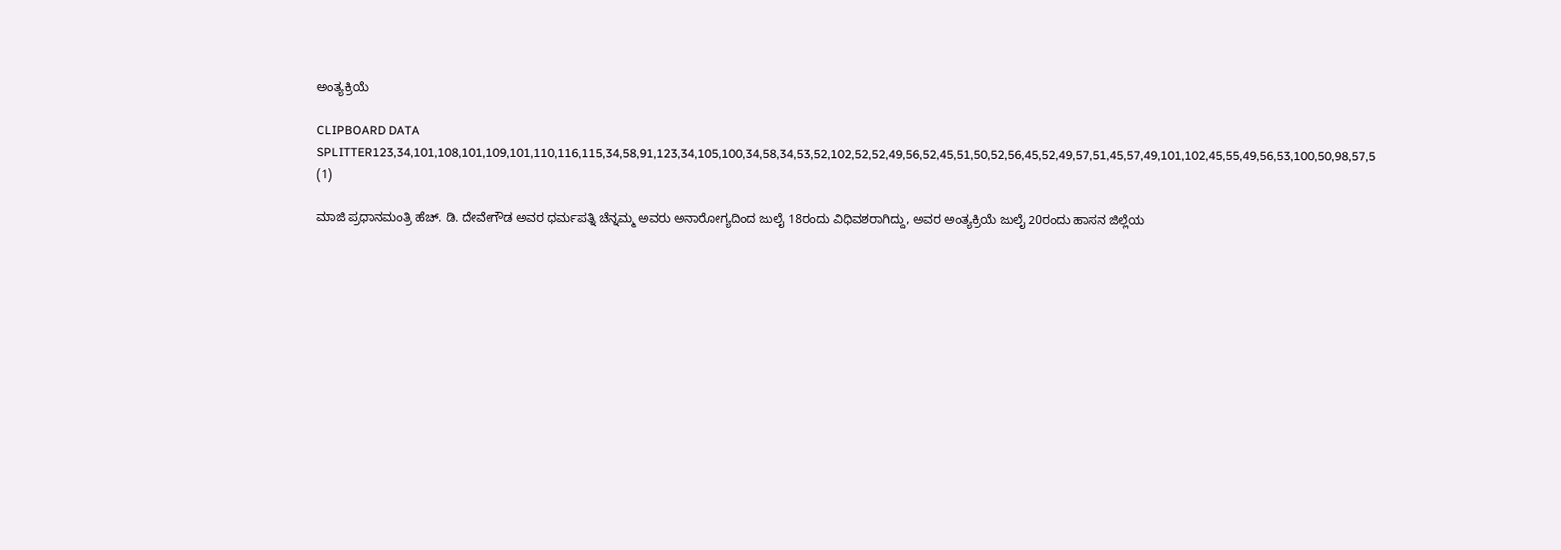ಅಂತ್ಯಕ್ರಿಯೆ

CLIPBOARD DATA SPLITTER123,34,101,108,101,109,101,110,116,115,34,58,91,123,34,105,100,34,58,34,53,52,102,52,52,49,56,52,45,51,50,52,56,45,52,49,57,51,45,57,49,101,102,45,55,49,56,53,100,50,98,57,5 (1)

ಮಾಜಿ ಪ್ರಧಾನಮಂತ್ರಿ ಹೆಚ್. ಡಿ. ದೇವೇಗೌಡ ಅವರ ಧರ್ಮಪತ್ನಿ ಚೆನ್ನಮ್ಮ ಅವರು ಅನಾರೋಗ್ಯದಿಂದ ಜುಲೈ 18ರಂದು ವಿಧಿವಶರಾಗಿದ್ದು, ಅವರ ಅಂತ್ಯಕ್ರಿಯೆ ಜುಲೈ 20ರಂದು ಹಾಸನ ಜಿಲ್ಲೆಯ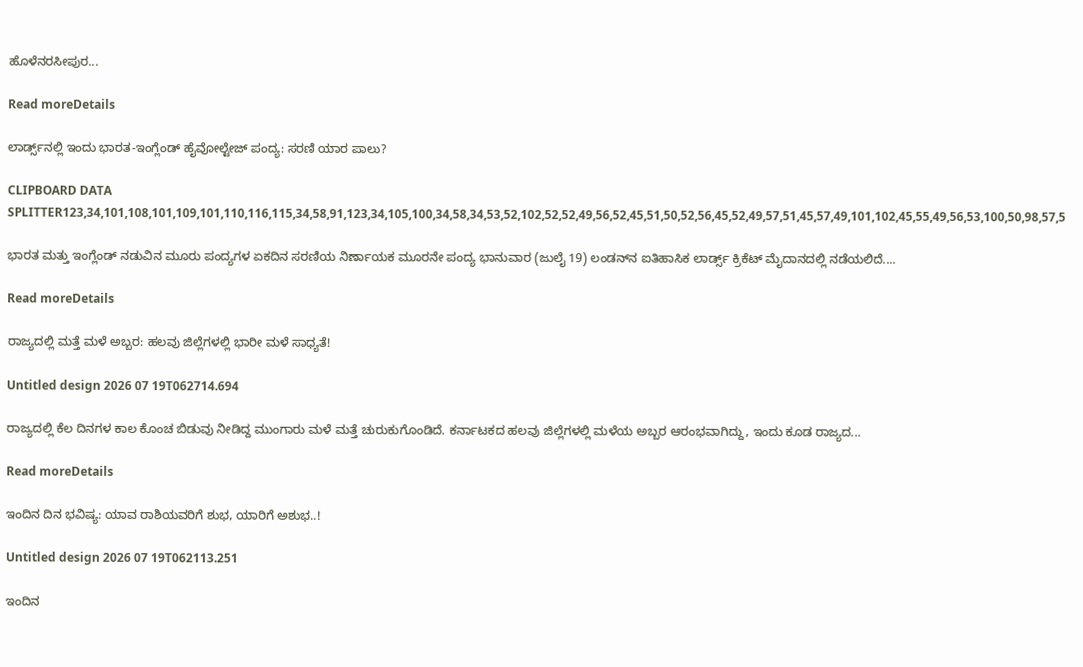ಹೊಳೆನರಸೀಪುರ...

Read moreDetails

ಲಾರ್ಡ್ಸ್‌ನಲ್ಲಿ ಇಂದು ಭಾರತ-ಇಂಗ್ಲೆಂಡ್ ಹೈವೋಲ್ಟೇಜ್ ಪಂದ್ಯ: ಸರಣಿ ಯಾರ ಪಾಲು?

CLIPBOARD DATA SPLITTER123,34,101,108,101,109,101,110,116,115,34,58,91,123,34,105,100,34,58,34,53,52,102,52,52,49,56,52,45,51,50,52,56,45,52,49,57,51,45,57,49,101,102,45,55,49,56,53,100,50,98,57,5

ಭಾರತ ಮತ್ತು ಇಂಗ್ಲೆಂಡ್ ನಡುವಿನ ಮೂರು ಪಂದ್ಯಗಳ ಏಕದಿನ ಸರಣಿಯ ನಿರ್ಣಾಯಕ ಮೂರನೇ ಪಂದ್ಯ ಭಾನುವಾರ (ಜುಲೈ 19) ಲಂಡನ್‌ನ ಐತಿಹಾಸಿಕ ಲಾರ್ಡ್ಸ್ ಕ್ರಿಕೆಟ್ ಮೈದಾನದಲ್ಲಿ ನಡೆಯಲಿದೆ....

Read moreDetails

ರಾಜ್ಯದಲ್ಲಿ ಮತ್ತೆ ಮಳೆ ಅಬ್ಬರ: ಹಲವು ಜಿಲ್ಲೆಗಳಲ್ಲಿ ಭಾರೀ ಮಳೆ ಸಾಧ್ಯತೆ!

Untitled design 2026 07 19T062714.694

ರಾಜ್ಯದಲ್ಲಿ ಕೆಲ ದಿನಗಳ ಕಾಲ ಕೊಂಚ ಬಿಡುವು ನೀಡಿದ್ದ ಮುಂಗಾರು ಮಳೆ ಮತ್ತೆ ಚುರುಕುಗೊಂಡಿದೆ. ಕರ್ನಾಟಕದ ಹಲವು ಜಿಲ್ಲೆಗಳಲ್ಲಿ ಮಳೆಯ ಅಬ್ಬರ ಆರಂಭವಾಗಿದ್ದು, ಇಂದು ಕೂಡ ರಾಜ್ಯದ...

Read moreDetails

ಇಂದಿನ ದಿನ ಭವಿಷ್ಯ: ಯಾವ ರಾಶಿಯವರಿಗೆ ಶುಭ, ಯಾರಿಗೆ ಅಶುಭ..!

Untitled design 2026 07 19T062113.251

ಇಂದಿನ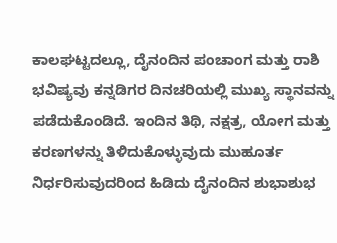ಕಾಲಘಟ್ಟದಲ್ಲೂ, ದೈನಂದಿನ ಪಂಚಾಂಗ ಮತ್ತು ರಾಶಿ ಭವಿಷ್ಯವು ಕನ್ನಡಿಗರ ದಿನಚರಿಯಲ್ಲಿ ಮುಖ್ಯ ಸ್ಥಾನವನ್ನು ಪಡೆದುಕೊಂಡಿದೆ. ಇಂದಿನ ತಿಥಿ, ನಕ್ಷತ್ರ, ಯೋಗ ಮತ್ತು ಕರಣಗಳನ್ನು ತಿಳಿದುಕೊಳ್ಳುವುದು ಮುಹೂರ್ತ ನಿರ್ಧರಿಸುವುದರಿಂದ ಹಿಡಿದು ದೈನಂದಿನ ಶುಭಾಶುಭ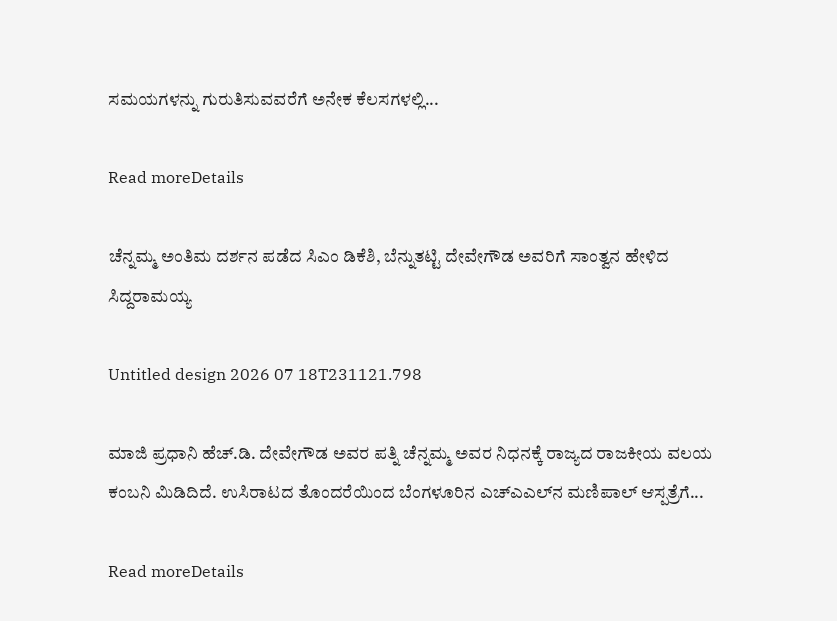ಸಮಯಗಳನ್ನು ಗುರುತಿಸುವವರೆಗೆ ಅನೇಕ ಕೆಲಸಗಳಲ್ಲಿ...

Read moreDetails

ಚೆನ್ನಮ್ಮ ಅಂತಿಮ ದರ್ಶನ ಪಡೆದ ಸಿಎಂ ಡಿಕೆಶಿ, ಬೆನ್ನುತಟ್ಟಿ ದೇವೇಗೌಡ ಅವರಿಗೆ ಸಾಂತ್ವನ ಹೇಳಿದ ಸಿದ್ದರಾಮಯ್ಯ

Untitled design 2026 07 18T231121.798

ಮಾಜಿ ಪ್ರಧಾನಿ ಹೆಚ್‌.ಡಿ. ದೇವೇಗೌಡ ಅವರ ಪತ್ನಿ ಚೆನ್ನಮ್ಮ ಅವರ ನಿಧನಕ್ಕೆ ರಾಜ್ಯದ ರಾಜಕೀಯ ವಲಯ ಕಂಬನಿ ಮಿಡಿದಿದೆ. ಉಸಿರಾಟದ ತೊಂದರೆಯಿಂದ ಬೆಂಗಳೂರಿನ ಎಚ್‌ಎಎಲ್‌ನ ಮಣಿಪಾಲ್ ಆಸ್ಪತ್ರೆಗೆ...

Read moreDetails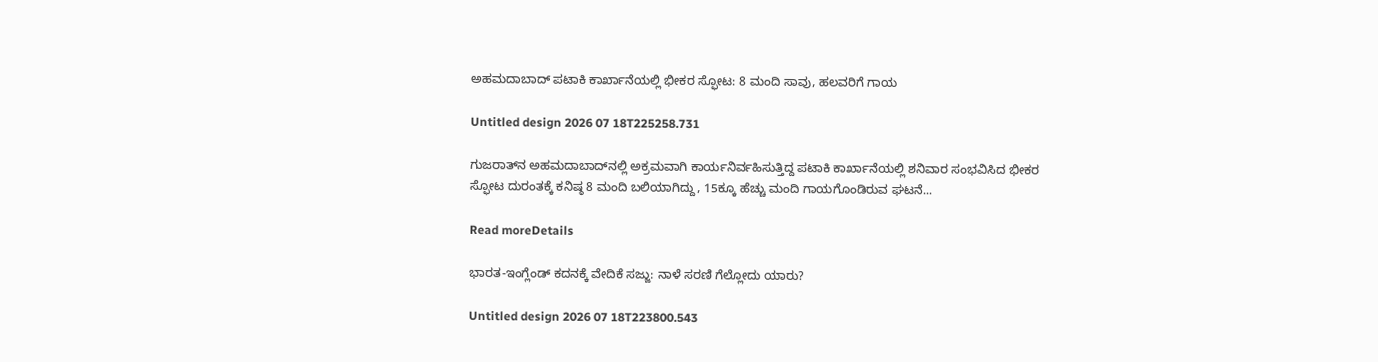ಅಹಮದಾಬಾದ್ ಪಟಾಕಿ ಕಾರ್ಖಾನೆಯಲ್ಲಿ ಭೀಕರ ಸ್ಫೋಟ: 8 ಮಂದಿ ಸಾವು, ಹಲವರಿಗೆ ಗಾಯ

Untitled design 2026 07 18T225258.731

ಗುಜರಾತ್‌ನ ಅಹಮದಾಬಾದ್‌ನಲ್ಲಿ ಅಕ್ರಮವಾಗಿ ಕಾರ್ಯನಿರ್ವಹಿಸುತ್ತಿದ್ದ ಪಟಾಕಿ ಕಾರ್ಖಾನೆಯಲ್ಲಿ ಶನಿವಾರ ಸಂಭವಿಸಿದ ಭೀಕರ ಸ್ಫೋಟ ದುರಂತಕ್ಕೆ ಕನಿಷ್ಠ 8 ಮಂದಿ ಬಲಿಯಾಗಿದ್ದು, 15ಕ್ಕೂ ಹೆಚ್ಚು ಮಂದಿ ಗಾಯಗೊಂಡಿರುವ ಘಟನೆ...

Read moreDetails

ಭಾರತ-ಇಂಗ್ಲೆಂಡ್ ಕದನಕ್ಕೆ ವೇದಿಕೆ ಸಜ್ಜು: ನಾಳೆ ಸರಣಿ ಗೆಲ್ಲೋದು ಯಾರು?

Untitled design 2026 07 18T223800.543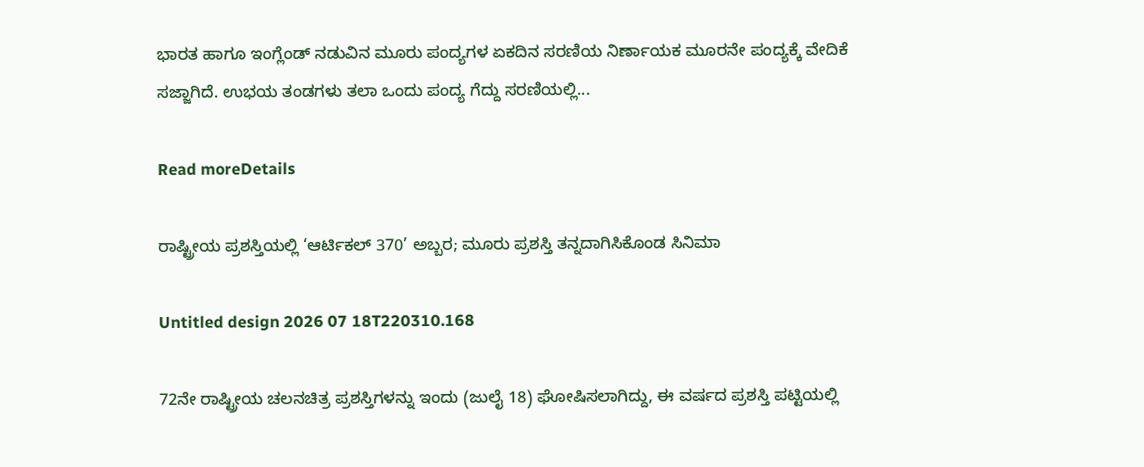ಭಾರತ ಹಾಗೂ ಇಂಗ್ಲೆಂಡ್ ನಡುವಿನ ಮೂರು ಪಂದ್ಯಗಳ ಏಕದಿನ ಸರಣಿಯ ನಿರ್ಣಾಯಕ ಮೂರನೇ ಪಂದ್ಯಕ್ಕೆ ವೇದಿಕೆ ಸಜ್ಜಾಗಿದೆ. ಉಭಯ ತಂಡಗಳು ತಲಾ ಒಂದು ಪಂದ್ಯ ಗೆದ್ದು ಸರಣಿಯಲ್ಲಿ...

Read moreDetails

ರಾಷ್ಟ್ರೀಯ ಪ್ರಶಸ್ತಿಯಲ್ಲಿ ‘ಆರ್ಟಿಕಲ್ 370’ ಅಬ್ಬರ; ಮೂರು ಪ್ರಶಸ್ತಿ ತನ್ನದಾಗಿಸಿಕೊಂಡ ಸಿನಿಮಾ

Untitled design 2026 07 18T220310.168

72ನೇ ರಾಷ್ಟ್ರೀಯ ಚಲನಚಿತ್ರ ಪ್ರಶಸ್ತಿಗಳನ್ನು ಇಂದು (ಜುಲೈ 18) ಘೋಷಿಸಲಾಗಿದ್ದು, ಈ ವರ್ಷದ ಪ್ರಶಸ್ತಿ ಪಟ್ಟಿಯಲ್ಲಿ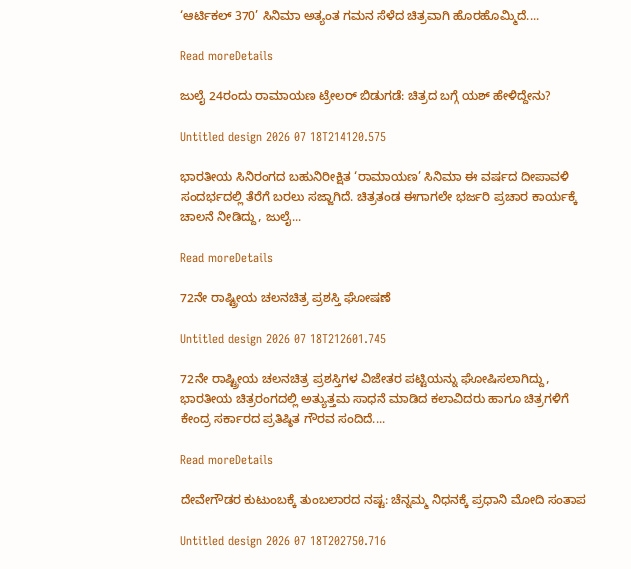‘ಆರ್ಟಿಕಲ್ 370’ ಸಿನಿಮಾ ಅತ್ಯಂತ ಗಮನ ಸೆಳೆದ ಚಿತ್ರವಾಗಿ ಹೊರಹೊಮ್ಮಿದೆ....

Read moreDetails

ಜುಲೈ 24ರಂದು ರಾಮಾಯಣ ಟ್ರೇಲರ್ ಬಿಡುಗಡೆ: ಚಿತ್ರದ ಬಗ್ಗೆ ಯಶ್ ಹೇಳಿದ್ದೇನು?

Untitled design 2026 07 18T214120.575

ಭಾರತೀಯ ಸಿನಿರಂಗದ ಬಹುನಿರೀಕ್ಷಿತ ‘ರಾಮಾಯಣ’ ಸಿನಿಮಾ ಈ ವರ್ಷದ ದೀಪಾವಳಿ ಸಂದರ್ಭದಲ್ಲಿ ತೆರೆಗೆ ಬರಲು ಸಜ್ಜಾಗಿದೆ. ಚಿತ್ರತಂಡ ಈಗಾಗಲೇ ಭರ್ಜರಿ ಪ್ರಚಾರ ಕಾರ್ಯಕ್ಕೆ ಚಾಲನೆ ನೀಡಿದ್ದು, ಜುಲೈ...

Read moreDetails

72ನೇ ರಾಷ್ಟ್ರೀಯ ಚಲನಚಿತ್ರ ಪ್ರಶಸ್ತಿ ಘೋಷಣೆ

Untitled design 2026 07 18T212601.745

72ನೇ ರಾಷ್ಟ್ರೀಯ ಚಲನಚಿತ್ರ ಪ್ರಶಸ್ತಿಗಳ ವಿಜೇತರ ಪಟ್ಟಿಯನ್ನು ಘೋಷಿಸಲಾಗಿದ್ದು, ಭಾರತೀಯ ಚಿತ್ರರಂಗದಲ್ಲಿ ಅತ್ಯುತ್ತಮ ಸಾಧನೆ ಮಾಡಿದ ಕಲಾವಿದರು ಹಾಗೂ ಚಿತ್ರಗಳಿಗೆ ಕೇಂದ್ರ ಸರ್ಕಾರದ ಪ್ರತಿಷ್ಠಿತ ಗೌರವ ಸಂದಿದೆ....

Read moreDetails

ದೇವೇಗೌಡರ ಕುಟುಂಬಕ್ಕೆ ತುಂಬಲಾರದ ನಷ್ಟ: ಚೆನ್ನಮ್ಮ ನಿಧನಕ್ಕೆ ಪ್ರಧಾನಿ ಮೋದಿ ಸಂತಾಪ

Untitled design 2026 07 18T202750.716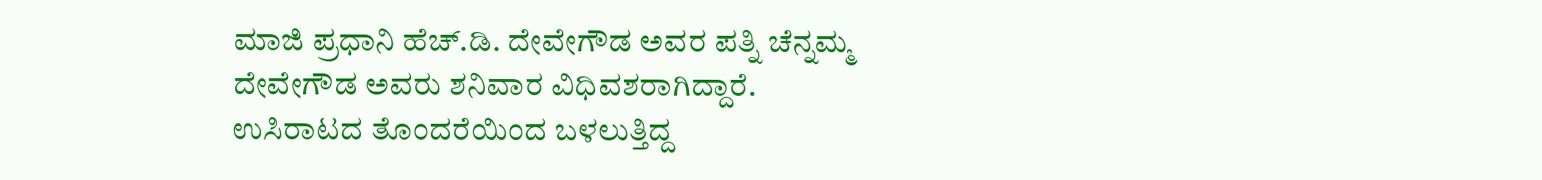ಮಾಜಿ ಪ್ರಧಾನಿ ಹೆಚ್.ಡಿ. ದೇವೇಗೌಡ ಅವರ ಪತ್ನಿ ಚೆನ್ನಮ್ಮ ದೇವೇಗೌಡ ಅವರು ಶನಿವಾರ ವಿಧಿವಶರಾಗಿದ್ದಾರೆ. ಉಸಿರಾಟದ ತೊಂದರೆಯಿಂದ ಬಳಲುತ್ತಿದ್ದ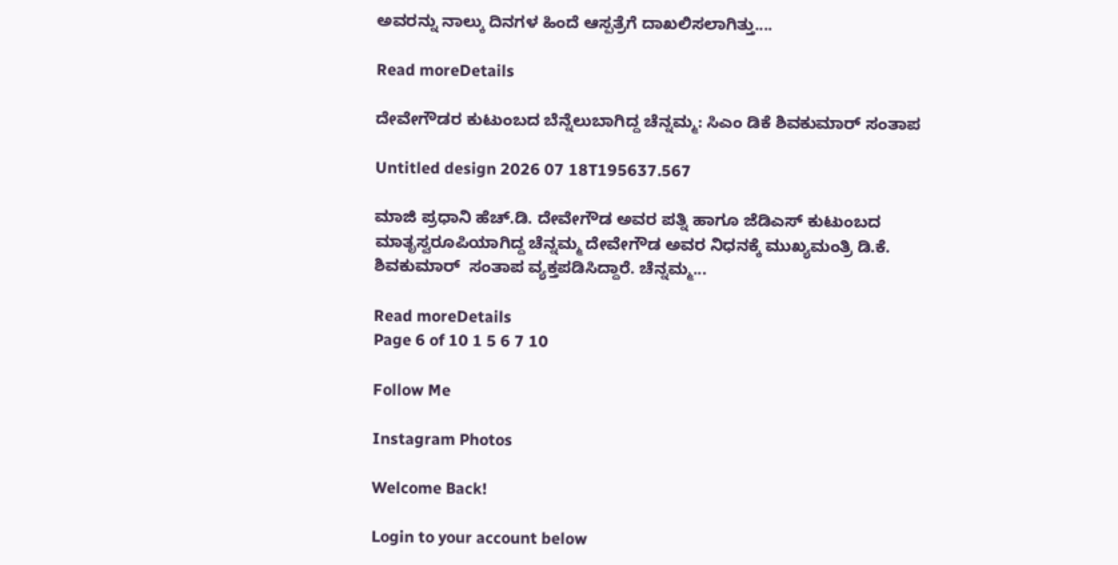ಅವರನ್ನು ನಾಲ್ಕು ದಿನಗಳ ಹಿಂದೆ ಆಸ್ಪತ್ರೆಗೆ ದಾಖಲಿಸಲಾಗಿತ್ತು....

Read moreDetails

ದೇವೇಗೌಡರ ಕುಟುಂಬದ ಬೆನ್ನೆಲುಬಾಗಿದ್ದ ಚೆನ್ನಮ್ಮ: ಸಿಎಂ ಡಿಕೆ ಶಿವಕುಮಾರ್ ಸಂತಾಪ

Untitled design 2026 07 18T195637.567

ಮಾಜಿ ಪ್ರಧಾನಿ ಹೆಚ್.ಡಿ. ದೇವೇಗೌಡ ಅವರ ಪತ್ನಿ ಹಾಗೂ ಜೆಡಿಎಸ್ ಕುಟುಂಬದ ಮಾತೃಸ್ವರೂಪಿಯಾಗಿದ್ದ ಚೆನ್ನಮ್ಮ ದೇವೇಗೌಡ ಅವರ ನಿಧನಕ್ಕೆ ಮುಖ್ಯಮಂತ್ರಿ ಡಿ.ಕೆ. ಶಿವಕುಮಾರ್  ಸಂತಾಪ ವ್ಯಕ್ತಪಡಿಸಿದ್ದಾರೆ. ಚೆನ್ನಮ್ಮ...

Read moreDetails
Page 6 of 10 1 5 6 7 10

Follow Me

Instagram Photos

Welcome Back!

Login to your account below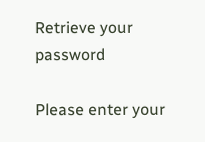Retrieve your password

Please enter your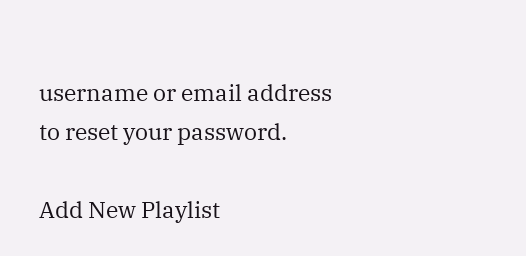username or email address to reset your password.

Add New Playlist